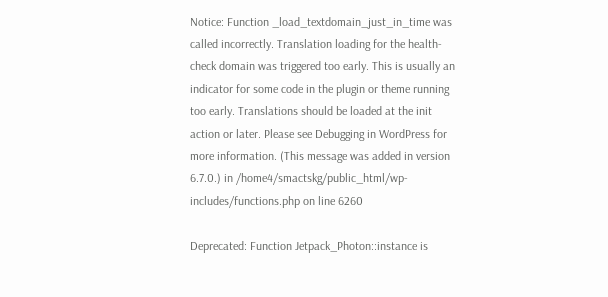Notice: Function _load_textdomain_just_in_time was called incorrectly. Translation loading for the health-check domain was triggered too early. This is usually an indicator for some code in the plugin or theme running too early. Translations should be loaded at the init action or later. Please see Debugging in WordPress for more information. (This message was added in version 6.7.0.) in /home4/smactskg/public_html/wp-includes/functions.php on line 6260

Deprecated: Function Jetpack_Photon::instance is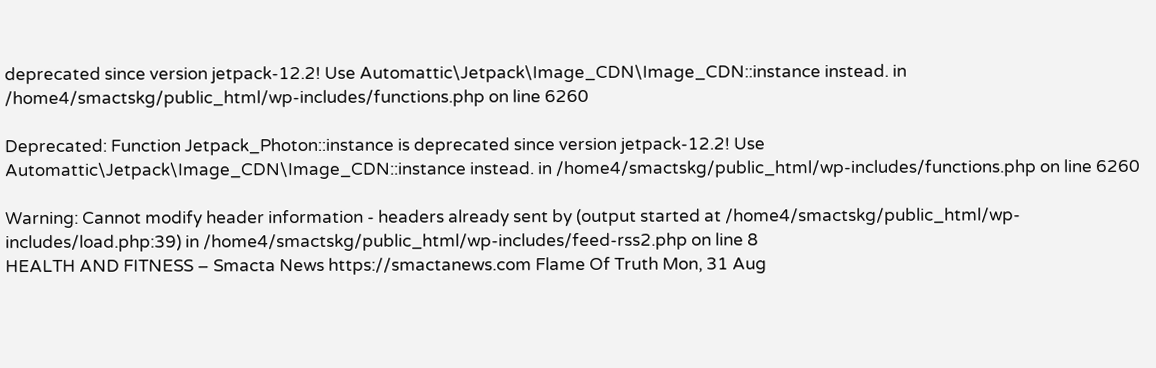deprecated since version jetpack-12.2! Use Automattic\Jetpack\Image_CDN\Image_CDN::instance instead. in /home4/smactskg/public_html/wp-includes/functions.php on line 6260

Deprecated: Function Jetpack_Photon::instance is deprecated since version jetpack-12.2! Use Automattic\Jetpack\Image_CDN\Image_CDN::instance instead. in /home4/smactskg/public_html/wp-includes/functions.php on line 6260

Warning: Cannot modify header information - headers already sent by (output started at /home4/smactskg/public_html/wp-includes/load.php:39) in /home4/smactskg/public_html/wp-includes/feed-rss2.php on line 8
HEALTH AND FITNESS – Smacta News https://smactanews.com Flame Of Truth Mon, 31 Aug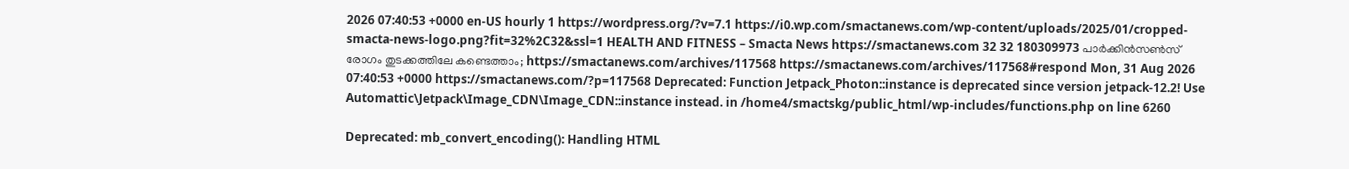2026 07:40:53 +0000 en-US hourly 1 https://wordpress.org/?v=7.1 https://i0.wp.com/smactanews.com/wp-content/uploads/2025/01/cropped-smacta-news-logo.png?fit=32%2C32&ssl=1 HEALTH AND FITNESS – Smacta News https://smactanews.com 32 32 180309973 പാർക്കിൻസൺസ് രോഗം തുടക്കത്തിലേ കണ്ടെത്താം; https://smactanews.com/archives/117568 https://smactanews.com/archives/117568#respond Mon, 31 Aug 2026 07:40:53 +0000 https://smactanews.com/?p=117568 Deprecated: Function Jetpack_Photon::instance is deprecated since version jetpack-12.2! Use Automattic\Jetpack\Image_CDN\Image_CDN::instance instead. in /home4/smactskg/public_html/wp-includes/functions.php on line 6260

Deprecated: mb_convert_encoding(): Handling HTML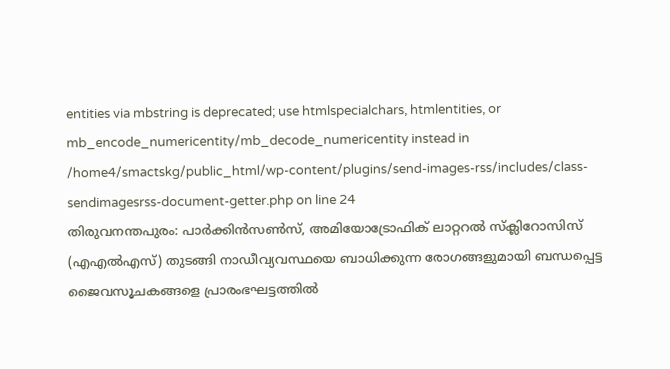entities via mbstring is deprecated; use htmlspecialchars, htmlentities, or mb_encode_numericentity/mb_decode_numericentity instead in /home4/smactskg/public_html/wp-content/plugins/send-images-rss/includes/class-sendimagesrss-document-getter.php on line 24
തിരുവനന്തപുരം: പാർക്കിൻസൺസ്, അമിയോട്രോഫിക് ലാറ്ററൽ സ്‌ക്ലിറോസിസ് (എഎൽഎസ്) തുടങ്ങി നാഡീവ്യവസ്ഥയെ ബാധിക്കുന്ന രോഗങ്ങളുമായി ബന്ധപ്പെട്ട ജൈവസൂചകങ്ങളെ പ്രാരംഭഘട്ടത്തിൽ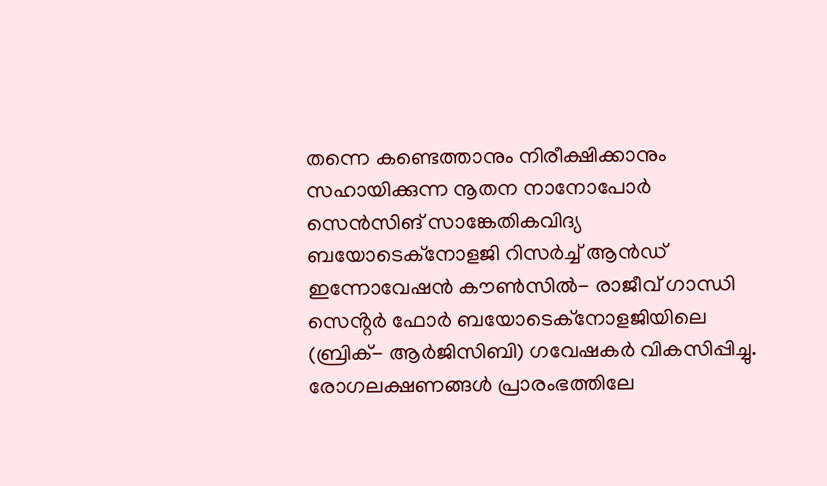തന്നെ കണ്ടെത്താനും നിരീക്ഷിക്കാനും സഹായിക്കുന്ന നൂതന നാനോപോർ സെൻസിങ് സാങ്കേതികവിദ്യ ബയോടെക്‌നോളജി റിസർച്ച് ആൻഡ് ഇന്നോവേഷൻ കൗൺസിൽ- രാജീവ് ഗാന്ധി സെൻ്റർ ഫോർ ബയോടെക്‌നോളജിയിലെ (ബ്രിക്- ആർജിസിബി) ഗവേഷകർ വികസിപ്പിച്ചു. രോഗലക്ഷണങ്ങൾ പ്രാരംഭത്തിലേ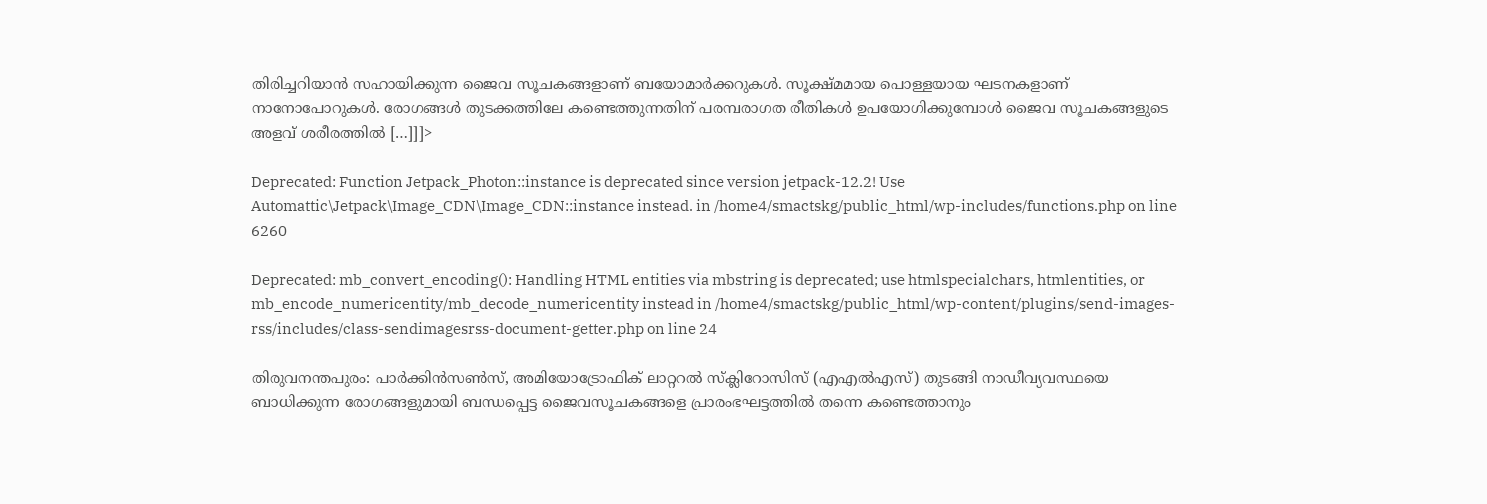തിരിച്ചറിയാൻ സഹായിക്കുന്ന ജൈവ സൂചകങ്ങളാണ് ബയോമാർക്കറുകൾ. സൂക്ഷ്മമായ പൊള്ളയായ ഘടനകളാണ് നാനോപോറുകൾ. രോഗങ്ങൾ തുടക്കത്തിലേ കണ്ടെത്തുന്നതിന് പരമ്പരാഗത രീതികൾ ഉപയോഗിക്കുമ്പോൾ ജൈവ സൂചകങ്ങളുടെ അളവ് ശരീരത്തിൽ […]]]>

Deprecated: Function Jetpack_Photon::instance is deprecated since version jetpack-12.2! Use Automattic\Jetpack\Image_CDN\Image_CDN::instance instead. in /home4/smactskg/public_html/wp-includes/functions.php on line 6260

Deprecated: mb_convert_encoding(): Handling HTML entities via mbstring is deprecated; use htmlspecialchars, htmlentities, or mb_encode_numericentity/mb_decode_numericentity instead in /home4/smactskg/public_html/wp-content/plugins/send-images-rss/includes/class-sendimagesrss-document-getter.php on line 24

തിരുവനന്തപുരം: പാർക്കിൻസൺസ്, അമിയോട്രോഫിക് ലാറ്ററൽ സ്‌ക്ലിറോസിസ് (എഎൽഎസ്) തുടങ്ങി നാഡീവ്യവസ്ഥയെ ബാധിക്കുന്ന രോഗങ്ങളുമായി ബന്ധപ്പെട്ട ജൈവസൂചകങ്ങളെ പ്രാരംഭഘട്ടത്തിൽ തന്നെ കണ്ടെത്താനും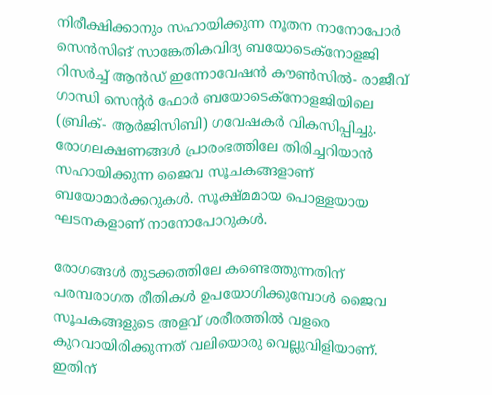നിരീക്ഷിക്കാനും സഹായിക്കുന്ന നൂതന നാനോപോർ സെൻസിങ് സാങ്കേതികവിദ്യ ബയോടെക്‌നോളജി റിസർച്ച് ആൻഡ് ഇന്നോവേഷൻ കൗൺസിൽ- രാജീവ് ഗാന്ധി സെൻ്റർ ഫോർ ബയോടെക്‌നോളജിയിലെ (ബ്രിക്- ആർജിസിബി) ഗവേഷകർ വികസിപ്പിച്ചു. രോഗലക്ഷണങ്ങൾ പ്രാരംഭത്തിലേ തിരിച്ചറിയാൻ സഹായിക്കുന്ന ജൈവ സൂചകങ്ങളാണ് ബയോമാർക്കറുകൾ. സൂക്ഷ്മമായ പൊള്ളയായ ഘടനകളാണ് നാനോപോറുകൾ.

രോഗങ്ങൾ തുടക്കത്തിലേ കണ്ടെത്തുന്നതിന് പരമ്പരാഗത രീതികൾ ഉപയോഗിക്കുമ്പോൾ ജൈവ സൂചകങ്ങളുടെ അളവ് ശരീരത്തിൽ വളരെ കുറവായിരിക്കുന്നത് വലിയൊരു വെല്ലുവിളിയാണ്. ഇതിന്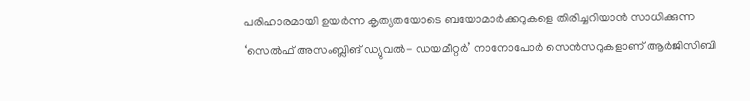പരിഹാരമായി ഉയർന്ന കൃത്യതയോടെ ബയോമാർക്കറുകളെ തിരിച്ചറിയാൻ സാധിക്കുന്ന ‘സെൽഫ് അസംബ്ലിങ് ഡ്യുവൽ- ഡയമീറ്റർ’ നാനോപോർ സെൻസറുകളാണ് ആർജിസിബി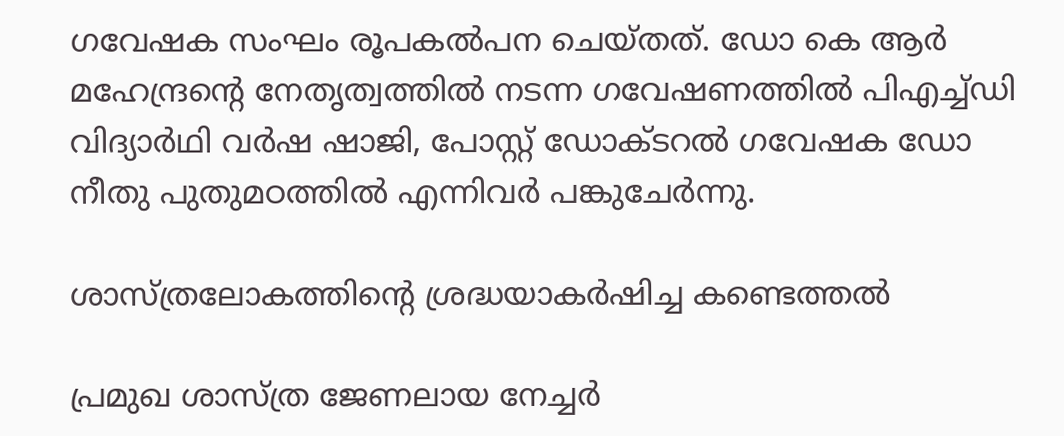ഗവേഷക സംഘം രൂപകൽപന ചെയ്തത്. ഡോ കെ ആർ മഹേന്ദ്രൻ്റെ നേതൃത്വത്തിൽ നടന്ന ഗവേഷണത്തിൽ പിഎച്ച്ഡി വിദ്യാർഥി വർഷ ഷാജി, പോസ്റ്റ് ഡോക്ടറൽ ഗവേഷക ഡോ നീതു പുതുമഠത്തിൽ എന്നിവർ പങ്കുചേർന്നു.

ശാസ്ത്രലോകത്തിൻ്റെ ശ്രദ്ധയാകർഷിച്ച കണ്ടെത്തൽ

പ്രമുഖ ശാസ്ത്ര ജേണലായ നേച്ചർ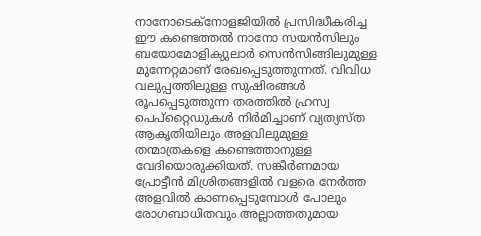നാനോടെക്‌നോളജിയിൽ പ്രസിദ്ധീകരിച്ച ഈ കണ്ടെത്തൽ നാനോ സയൻസിലും ബയോമോളിക്യുലാർ സെൻസിങ്ങിലുമുള്ള മുന്നേറ്റമാണ് രേഖപ്പെടുത്തുന്നത്. വിവിധ വലുപ്പത്തിലുള്ള സുഷിരങ്ങൾ രൂപപ്പെടുത്തുന്ന തരത്തിൽ ഹ്രസ്വ പെപ്‌റ്റൈഡുകൾ നിർമിച്ചാണ് വ്യത്യസ്ത ആകൃതിയിലും അളവിലുമുള്ള തന്മാത്രകളെ കണ്ടെത്താനുള്ള വേദിയൊരുക്കിയത്. സങ്കീർണമായ പ്രോട്ടീൻ മിശ്രിതങ്ങളിൽ വളരെ നേർത്ത അളവിൽ കാണപ്പെടുമ്പോൾ പോലും രോഗബാധിതവും അല്ലാത്തതുമായ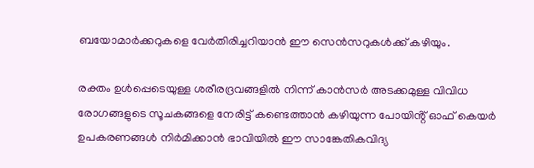ബയോമാർക്കറുകളെ വേർതിരിച്ചറിയാൻ ഈ സെൻസറുകൾക്ക് കഴിയും.

രക്തം ഉൾപ്പെടെയുള്ള ശരീരദ്രവങ്ങളിൽ നിന്ന് കാൻസർ അടക്കമുള്ള വിവിധ രോഗങ്ങളുടെ സൂചകങ്ങളെ നേരിട്ട് കണ്ടെത്താൻ കഴിയുന്ന പോയിൻ്റ് ഓഫ് കെയർ ഉപകരണങ്ങൾ നിർമിക്കാൻ ഭാവിയിൽ ഈ സാങ്കേതികവിദ്യ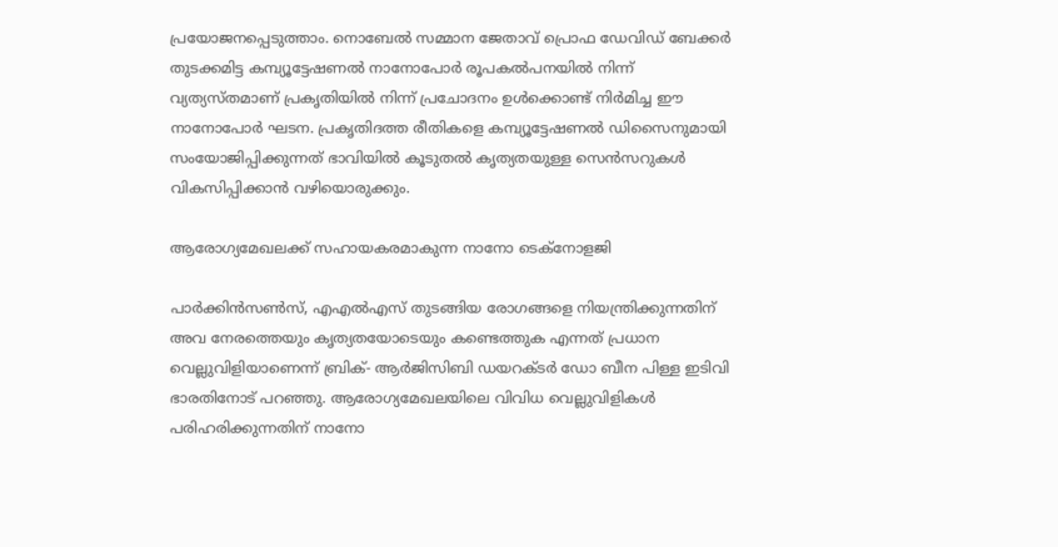പ്രയോജനപ്പെടുത്താം. നൊബേൽ സമ്മാന ജേതാവ് പ്രൊഫ ഡേവിഡ് ബേക്കർ തുടക്കമിട്ട കമ്പ്യൂട്ടേഷണൽ നാനോപോർ രൂപകൽപനയിൽ നിന്ന് വ്യത്യസ്തമാണ് പ്രകൃതിയിൽ നിന്ന് പ്രചോദനം ഉൾക്കൊണ്ട് നിർമിച്ച ഈ നാനോപോർ ഘടന. പ്രകൃതിദത്ത രീതികളെ കമ്പ്യൂട്ടേഷണൽ ഡിസൈനുമായി സംയോജിപ്പിക്കുന്നത് ഭാവിയിൽ കൂടുതൽ കൃത്യതയുള്ള സെൻസറുകൾ വികസിപ്പിക്കാൻ വഴിയൊരുക്കും.

ആരോഗ്യമേഖലക്ക് സഹായകരമാകുന്ന നാനോ ടെക്‌നോളജി

പാർക്കിൻസൺസ്, എഎൽഎസ് തുടങ്ങിയ രോഗങ്ങളെ നിയന്ത്രിക്കുന്നതിന് അവ നേരത്തെയും കൃത്യതയോടെയും കണ്ടെത്തുക എന്നത് പ്രധാന വെല്ലുവിളിയാണെന്ന് ബ്രിക്- ആർജിസിബി ഡയറക്ടർ ഡോ ബീന പിള്ള ഇടിവി ഭാരതിനോട് പറഞ്ഞു. ആരോഗ്യമേഖലയിലെ വിവിധ വെല്ലുവിളികൾ പരിഹരിക്കുന്നതിന് നാനോ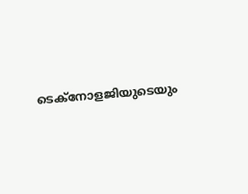ടെക്‌നോളജിയുടെയും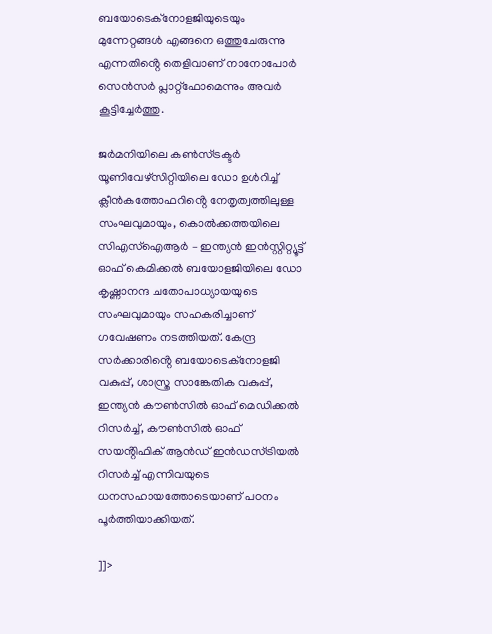ബയോടെക്‌നോളജിയുടെയും മുന്നേറ്റങ്ങൾ എങ്ങനെ ഒത്തുചേരുന്നു എന്നതിൻ്റെ തെളിവാണ് നാനോപോർ സെൻസർ പ്ലാറ്റ്‌ഫോമെന്നും അവർ കൂട്ടിച്ചേർത്തു.

ജർമനിയിലെ കൺസ്ട്രക്ടർ യൂണിവേഴ്‌സിറ്റിയിലെ ഡോ ഉൾറിച്ച് ക്ലീൻകത്തോഫറിൻ്റെ നേതൃത്വത്തിലുള്ള സംഘവുമായും, കൊൽക്കത്തയിലെ സിഎസ്‌ഐആർ – ഇന്ത്യൻ ഇൻസ്റ്റിറ്റ്യൂട്ട് ഓഫ് കെമിക്കൽ ബയോളജിയിലെ ഡോ കൃഷ്ണാനന്ദ ചതോപാധ്യായയുടെ സംഘവുമായും സഹകരിച്ചാണ് ഗവേഷണം നടത്തിയത്. കേന്ദ്ര സർക്കാരിൻ്റെ ബയോടെക്‌നോളജി വകുപ്പ്, ശാസ്ത്ര സാങ്കേതിക വകുപ്പ്, ഇന്ത്യൻ കൗൺസിൽ ഓഫ് മെഡിക്കൽ റിസർച്ച്, കൗൺസിൽ ഓഫ് സയൻ്റിഫിക് ആൻഡ് ഇൻഡസ്ട്രിയൽ റിസർച്ച് എന്നിവയുടെ ധനസഹായത്തോടെയാണ് പഠനം പൂർത്തിയാക്കിയത്.

]]>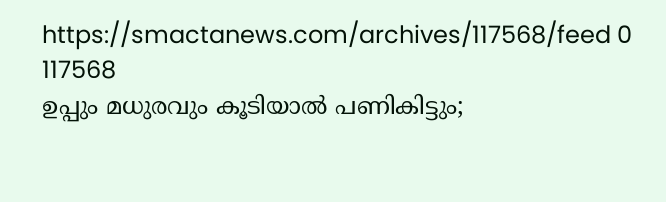https://smactanews.com/archives/117568/feed 0 117568
ഉപ്പും മധുരവും കൂടിയാൽ പണികിട്ടും;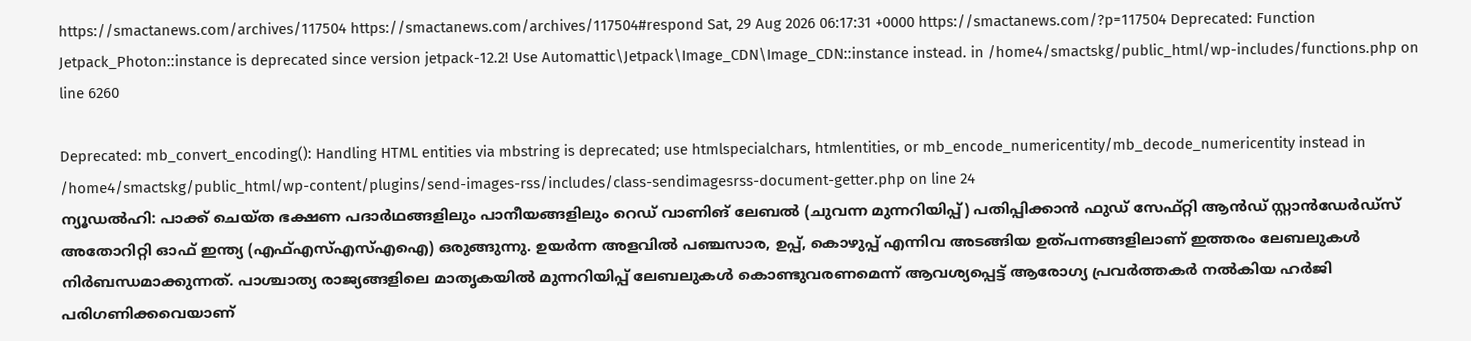https://smactanews.com/archives/117504 https://smactanews.com/archives/117504#respond Sat, 29 Aug 2026 06:17:31 +0000 https://smactanews.com/?p=117504 Deprecated: Function Jetpack_Photon::instance is deprecated since version jetpack-12.2! Use Automattic\Jetpack\Image_CDN\Image_CDN::instance instead. in /home4/smactskg/public_html/wp-includes/functions.php on line 6260

Deprecated: mb_convert_encoding(): Handling HTML entities via mbstring is deprecated; use htmlspecialchars, htmlentities, or mb_encode_numericentity/mb_decode_numericentity instead in /home4/smactskg/public_html/wp-content/plugins/send-images-rss/includes/class-sendimagesrss-document-getter.php on line 24
ന്യൂഡൽഹി: പാക്ക് ചെയ്‌ത ഭക്ഷണ പദാർഥങ്ങളിലും പാനീയങ്ങളിലും റെഡ് വാണിങ് ലേബൽ (ചുവന്ന മുന്നറിയിപ്പ്) പതിപ്പിക്കാൻ ഫുഡ് സേഫ്റ്റി ആൻഡ് സ്റ്റാൻഡേർഡ്സ് അതോറിറ്റി ഓഫ് ഇന്ത്യ (എഫ്എസ്എസ്എഐ) ഒരുങ്ങുന്നു. ഉയർന്ന അളവിൽ പഞ്ചസാര, ഉപ്പ്, കൊഴുപ്പ് എന്നിവ അടങ്ങിയ ഉത്പന്നങ്ങളിലാണ് ഇത്തരം ലേബലുകൾ നിർബന്ധമാക്കുന്നത്. പാശ്ചാത്യ രാജ്യങ്ങളിലെ മാതൃകയിൽ മുന്നറിയിപ്പ് ലേബലുകൾ കൊണ്ടുവരണമെന്ന് ആവശ്യപ്പെട്ട് ആരോഗ്യ പ്രവർത്തകർ നൽകിയ ഹർജി പരിഗണിക്കവെയാണ്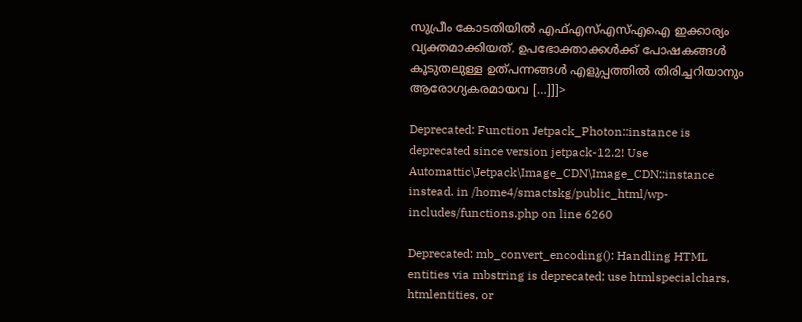സുപ്രീം കോടതിയിൽ എഫ്എസ്എസ്എഐ ഇക്കാര്യം വ്യക്തമാക്കിയത്. ഉപഭോക്താക്കൾക്ക് പോഷകങ്ങൾ കൂടുതലുള്ള ഉത്പന്നങ്ങൾ എളുപ്പത്തിൽ തിരിച്ചറിയാനും ആരോഗ്യകരമായവ […]]]>

Deprecated: Function Jetpack_Photon::instance is deprecated since version jetpack-12.2! Use Automattic\Jetpack\Image_CDN\Image_CDN::instance instead. in /home4/smactskg/public_html/wp-includes/functions.php on line 6260

Deprecated: mb_convert_encoding(): Handling HTML entities via mbstring is deprecated; use htmlspecialchars, htmlentities, or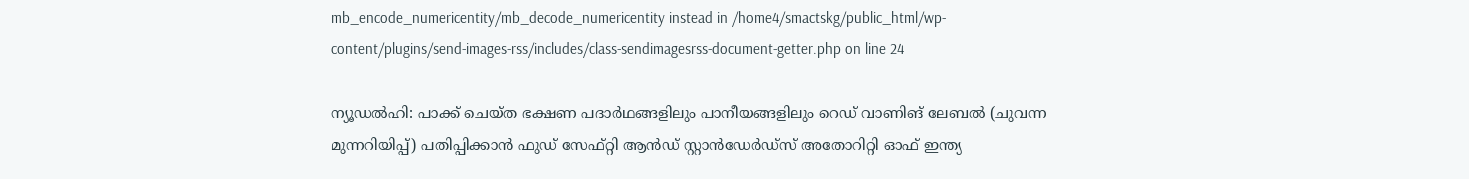mb_encode_numericentity/mb_decode_numericentity instead in /home4/smactskg/public_html/wp-content/plugins/send-images-rss/includes/class-sendimagesrss-document-getter.php on line 24

ന്യൂഡൽഹി: പാക്ക് ചെയ്‌ത ഭക്ഷണ പദാർഥങ്ങളിലും പാനീയങ്ങളിലും റെഡ് വാണിങ് ലേബൽ (ചുവന്ന മുന്നറിയിപ്പ്) പതിപ്പിക്കാൻ ഫുഡ് സേഫ്റ്റി ആൻഡ് സ്റ്റാൻഡേർഡ്സ് അതോറിറ്റി ഓഫ് ഇന്ത്യ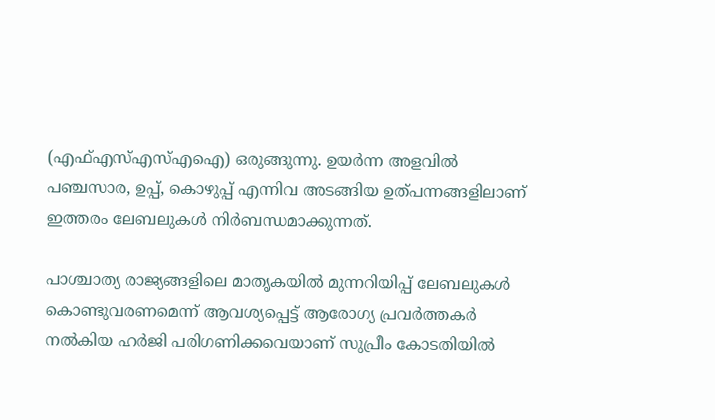(എഫ്എസ്എസ്എഐ) ഒരുങ്ങുന്നു. ഉയർന്ന അളവിൽ പഞ്ചസാര, ഉപ്പ്, കൊഴുപ്പ് എന്നിവ അടങ്ങിയ ഉത്പന്നങ്ങളിലാണ് ഇത്തരം ലേബലുകൾ നിർബന്ധമാക്കുന്നത്.

പാശ്ചാത്യ രാജ്യങ്ങളിലെ മാതൃകയിൽ മുന്നറിയിപ്പ് ലേബലുകൾ കൊണ്ടുവരണമെന്ന് ആവശ്യപ്പെട്ട് ആരോഗ്യ പ്രവർത്തകർ നൽകിയ ഹർജി പരിഗണിക്കവെയാണ് സുപ്രീം കോടതിയിൽ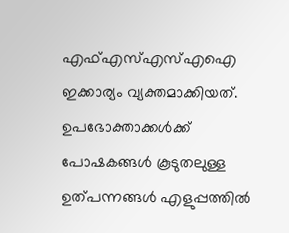എഫ്എസ്എസ്എഐ ഇക്കാര്യം വ്യക്തമാക്കിയത്. ഉപഭോക്താക്കൾക്ക് പോഷകങ്ങൾ കൂടുതലുള്ള ഉത്പന്നങ്ങൾ എളുപ്പത്തിൽ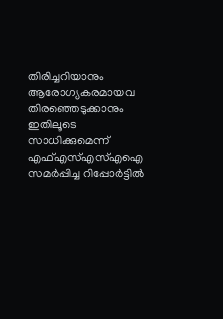തിരിച്ചറിയാനും ആരോഗ്യകരമായവ തിരഞ്ഞെടുക്കാനും ഇതിലൂടെ സാധിക്കുമെന്ന് എഫ്എസ്എസ്എഐ സമർപ്പിച്ച റിപ്പോർട്ടിൽ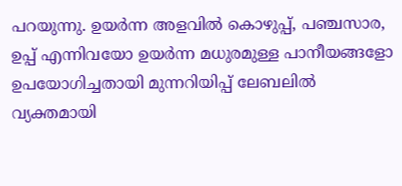പറയുന്നു. ഉയർന്ന അളവിൽ കൊഴുപ്പ്, പഞ്ചസാര, ഉപ്പ് എന്നിവയോ ഉയർന്ന മധുരമുള്ള പാനീയങ്ങളോ ഉപയോഗിച്ചതായി മുന്നറിയിപ്പ് ലേബലിൽ വ്യക്തമായി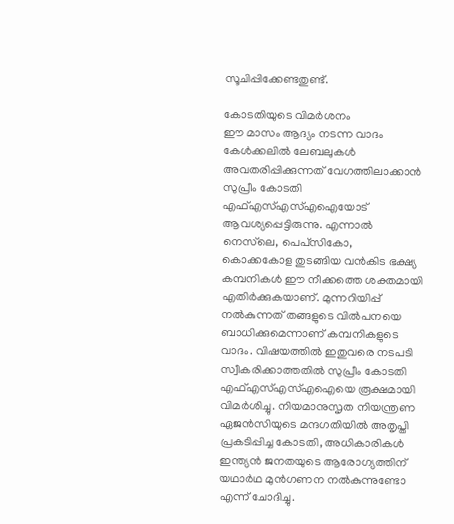സൂചിപ്പിക്കേണ്ടതുണ്ട്.

കോടതിയുടെ വിമർശനം
ഈ മാസം ആദ്യം നടന്ന വാദം കേൾക്കലിൽ ലേബലുകൾ അവതരിപ്പിക്കുന്നത് വേഗത്തിലാക്കാൻ സുപ്രീം കോടതി എഫ്എസ്എസ്എഐയോട് ആവശ്യപ്പെട്ടിരുന്നു. എന്നാൽ നെസ്‌ലെ, പെപ്‌സികോ, കൊക്കകോള തുടങ്ങിയ വൻകിട ഭക്ഷ്യ കമ്പനികൾ ഈ നീക്കത്തെ ശക്തമായി എതിർക്കുകയാണ്. മുന്നറിയിപ്പ് നൽകുന്നത് തങ്ങളുടെ വിൽപനയെ ബാധിക്കുമെന്നാണ് കമ്പനികളുടെ വാദം. വിഷയത്തിൽ ഇതുവരെ നടപടി സ്വീകരിക്കാത്തതിൽ സുപ്രീം കോടതി എഫ്എസ്എസ്എഐയെ രൂക്ഷമായി വിമർശിച്ചു. നിയമാനുസൃത നിയന്ത്രണ ഏജൻസിയുടെ മന്ദഗതിയിൽ അതൃപ്തി പ്രകടിപ്പിച്ച കോടതി, അധികാരികൾ ഇന്ത്യൻ ജനതയുടെ ആരോഗ്യത്തിന് യഥാർഥ മുൻഗണന നൽകുന്നുണ്ടോ എന്ന് ചോദിച്ചു.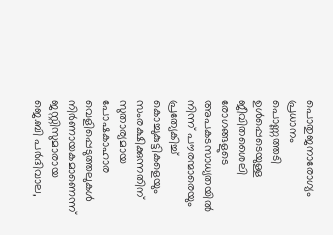പൊതുജനാരോഗ്യം പ്രധാനം
പൊണ്ണത്തടി ഉൾപ്പെടെയുള്ള ജീവിതശൈലി രോഗങ്ങളുടെ അപകടസാധ്യതയിൽ നിന്ന് പൗരന്മാരെയും പ്രത്യേകിച്ച് കൊച്ചുകുട്ടികളെയും സംരക്ഷിക്കുന്നതിന് സുതാര്യമായ പോഷകാഹാര വെളിപ്പെടുത്തലുകൾ നിർണായകമാണെന്ന് ജസ്റ്റിസുമാരായ ജെ.ബി പർദിവാല,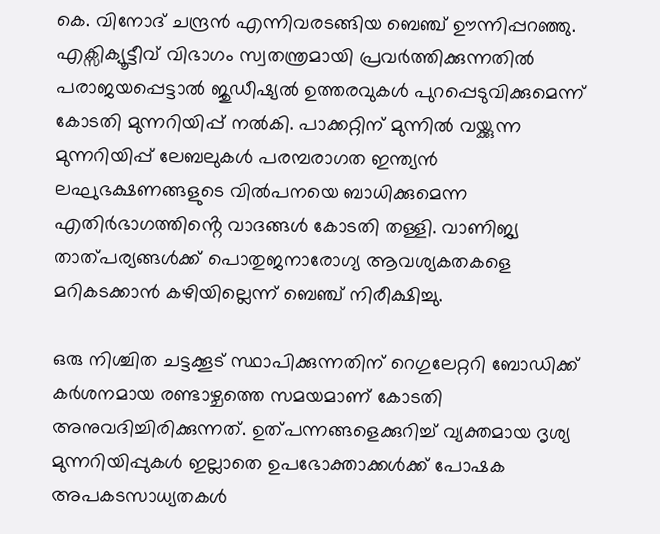കെ. വിനോദ് ചന്ദ്രൻ എന്നിവരടങ്ങിയ ബെഞ്ച് ഊന്നിപ്പറഞ്ഞു. എക്സിക്യൂട്ടീവ് വിഭാഗം സ്വതന്ത്രമായി പ്രവർത്തിക്കുന്നതിൽ പരാജയപ്പെട്ടാൽ ജുഡീഷ്യൽ ഉത്തരവുകൾ പുറപ്പെടുവിക്കുമെന്ന് കോടതി മുന്നറിയിപ്പ് നൽകി. പാക്കറ്റിന് മുന്നിൽ വയ്ക്കുന്ന മുന്നറിയിപ്പ് ലേബലുകൾ പരമ്പരാഗത ഇന്ത്യൻ ലഘുഭക്ഷണങ്ങളുടെ വിൽപനയെ ബാധിക്കുമെന്ന എതിർഭാഗത്തിൻ്റെ വാദങ്ങൾ കോടതി തള്ളി. വാണിജ്യ താത്പര്യങ്ങൾക്ക് പൊതുജനാരോഗ്യ ആവശ്യകതകളെ മറികടക്കാൻ കഴിയില്ലെന്ന് ബെഞ്ച് നിരീക്ഷിച്ചു.

ഒരു നിശ്ചിത ചട്ടക്കൂട് സ്ഥാപിക്കുന്നതിന് റെഗുലേറ്ററി ബോഡിക്ക് കർശനമായ രണ്ടാഴ്ചത്തെ സമയമാണ് കോടതി അനുവദിച്ചിരിക്കുന്നത്. ഉത്പന്നങ്ങളെക്കുറിച്ച് വ്യക്തമായ ദൃശ്യ മുന്നറിയിപ്പുകൾ ഇല്ലാതെ ഉപഭോക്താക്കൾക്ക് പോഷക അപകടസാധ്യതകൾ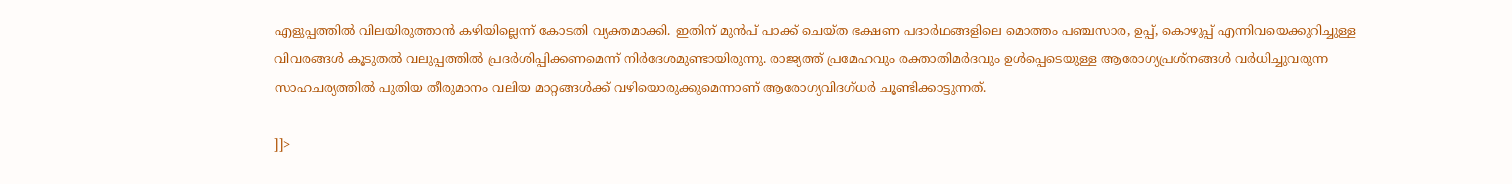എളുപ്പത്തിൽ വിലയിരുത്താൻ കഴിയില്ലെന്ന് കോടതി വ്യക്തമാക്കി. ഇതിന് മുൻപ് പാക്ക് ചെയ്‌ത ഭക്ഷണ പദാർഥങ്ങളിലെ മൊത്തം പഞ്ചസാര, ഉപ്പ്, കൊഴുപ്പ് എന്നിവയെക്കുറിച്ചുള്ള വിവരങ്ങൾ കൂടുതൽ വലുപ്പത്തിൽ പ്രദർശിപ്പിക്കണമെന്ന് നിർദേശമുണ്ടായിരുന്നു. രാജ്യത്ത് പ്രമേഹവും രക്താതിമർദവും ഉൾപ്പെടെയുള്ള ആരോഗ്യപ്രശ്നങ്ങൾ വർധിച്ചുവരുന്ന സാഹചര്യത്തിൽ പുതിയ തീരുമാനം വലിയ മാറ്റങ്ങൾക്ക് വഴിയൊരുക്കുമെന്നാണ് ആരോഗ്യവിദഗ്ധർ ചൂണ്ടിക്കാട്ടുന്നത്.

]]>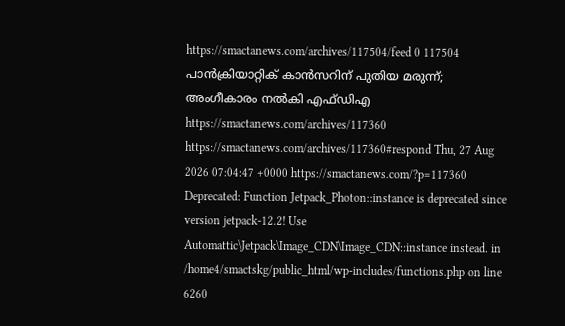https://smactanews.com/archives/117504/feed 0 117504
പാൻക്രിയാറ്റിക് കാൻസറിന് പുതിയ മരുന്ന്; അംഗീകാരം നൽകി എഫ്‌ഡിഎ https://smactanews.com/archives/117360 https://smactanews.com/archives/117360#respond Thu, 27 Aug 2026 07:04:47 +0000 https://smactanews.com/?p=117360 Deprecated: Function Jetpack_Photon::instance is deprecated since version jetpack-12.2! Use Automattic\Jetpack\Image_CDN\Image_CDN::instance instead. in /home4/smactskg/public_html/wp-includes/functions.php on line 6260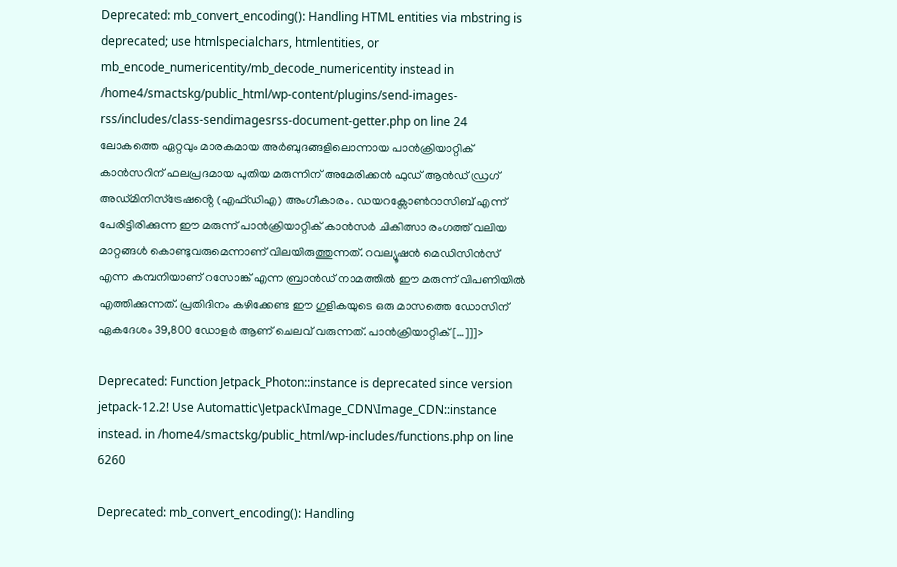Deprecated: mb_convert_encoding(): Handling HTML entities via mbstring is deprecated; use htmlspecialchars, htmlentities, or mb_encode_numericentity/mb_decode_numericentity instead in /home4/smactskg/public_html/wp-content/plugins/send-images-rss/includes/class-sendimagesrss-document-getter.php on line 24
ലോകത്തെ ഏറ്റവും മാരകമായ അർബുദങ്ങളിലൊന്നായ പാൻക്രിയാറ്റിക് കാൻസറിന് ഫലപ്രദമായ പുതിയ മരുന്നിന് അമേരിക്കൻ ഫുഡ് ആൻഡ് ഡ്രഗ് അഡ്മിനിസ്ട്രേഷൻ്റെ (എഫ്ഡിഎ) അംഗീകാരം. ഡയറക്സോൺറാസിബ് എന്ന് പേരിട്ടിരിക്കുന്ന ഈ മരുന്ന് പാൻക്രിയാറ്റിക് കാൻസർ ചികിത്സാ രംഗത്ത് വലിയ മാറ്റങ്ങൾ കൊണ്ടുവരുമെന്നാണ് വിലയിരുത്തുന്നത്. റവല്യൂഷൻ മെഡിസിൻസ് എന്ന കമ്പനിയാണ് റസോങ്ക് എന്ന ബ്രാൻഡ് നാമത്തിൽ ഈ മരുന്ന് വിപണിയിൽ എത്തിക്കുന്നത്. പ്രതിദിനം കഴിക്കേണ്ട ഈ ഗുളികയുടെ ഒരു മാസത്തെ ഡോസിന് ഏകദേശം 39,800 ഡോളർ ആണ് ചെലവ് വരുന്നത്. പാൻക്രിയാറ്റിക് […]]]>

Deprecated: Function Jetpack_Photon::instance is deprecated since version jetpack-12.2! Use Automattic\Jetpack\Image_CDN\Image_CDN::instance instead. in /home4/smactskg/public_html/wp-includes/functions.php on line 6260

Deprecated: mb_convert_encoding(): Handling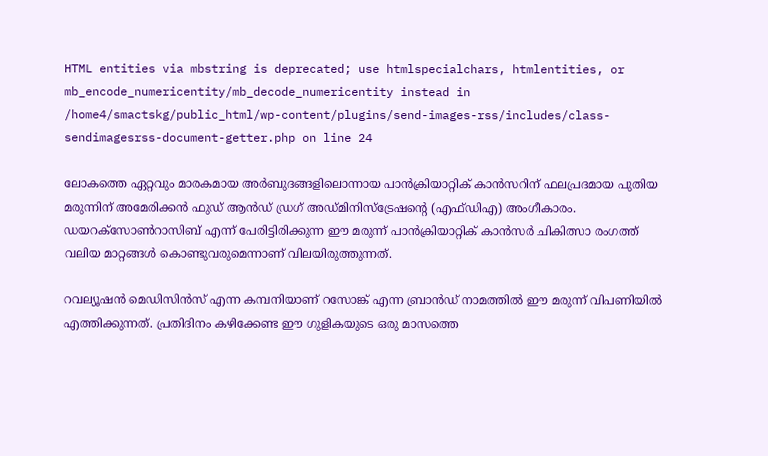HTML entities via mbstring is deprecated; use htmlspecialchars, htmlentities, or mb_encode_numericentity/mb_decode_numericentity instead in /home4/smactskg/public_html/wp-content/plugins/send-images-rss/includes/class-sendimagesrss-document-getter.php on line 24

ലോകത്തെ ഏറ്റവും മാരകമായ അർബുദങ്ങളിലൊന്നായ പാൻക്രിയാറ്റിക് കാൻസറിന് ഫലപ്രദമായ പുതിയ മരുന്നിന് അമേരിക്കൻ ഫുഡ് ആൻഡ് ഡ്രഗ് അഡ്മിനിസ്ട്രേഷൻ്റെ (എഫ്ഡിഎ) അംഗീകാരം. ഡയറക്സോൺറാസിബ് എന്ന് പേരിട്ടിരിക്കുന്ന ഈ മരുന്ന് പാൻക്രിയാറ്റിക് കാൻസർ ചികിത്സാ രംഗത്ത് വലിയ മാറ്റങ്ങൾ കൊണ്ടുവരുമെന്നാണ് വിലയിരുത്തുന്നത്.

റവല്യൂഷൻ മെഡിസിൻസ് എന്ന കമ്പനിയാണ് റസോങ്ക് എന്ന ബ്രാൻഡ് നാമത്തിൽ ഈ മരുന്ന് വിപണിയിൽ എത്തിക്കുന്നത്. പ്രതിദിനം കഴിക്കേണ്ട ഈ ഗുളികയുടെ ഒരു മാസത്തെ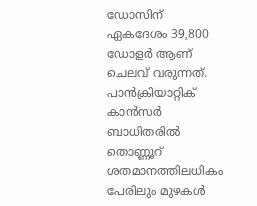ഡോസിന് ഏകദേശം 39,800 ഡോളർ ആണ് ചെലവ് വരുന്നത്. പാൻക്രിയാറ്റിക് കാൻസർ ബാധിതരിൽ തൊണ്ണൂറ് ശതമാനത്തിലധികം പേരിലും മുഴകൾ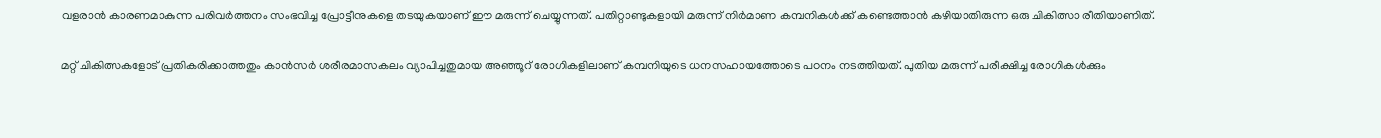വളരാൻ കാരണമാകുന്ന പരിവർത്തനം സംഭവിച്ച പ്രോട്ടീനുകളെ തടയുകയാണ് ഈ മരുന്ന് ചെയ്യുന്നത്. പതിറ്റാണ്ടുകളായി മരുന്ന് നിർമാണ കമ്പനികൾക്ക് കണ്ടെത്താൻ കഴിയാതിരുന്ന ഒരു ചികിത്സാ രീതിയാണിത്.

മറ്റ് ചികിത്സകളോട് പ്രതികരിക്കാത്തതും കാൻസർ ശരീരമാസകലം വ്യാപിച്ചതുമായ അഞ്ഞൂറ് രോഗികളിലാണ് കമ്പനിയുടെ ധനസഹായത്തോടെ പഠനം നടത്തിയത്. പുതിയ മരുന്ന് പരീക്ഷിച്ച രോഗികൾക്കും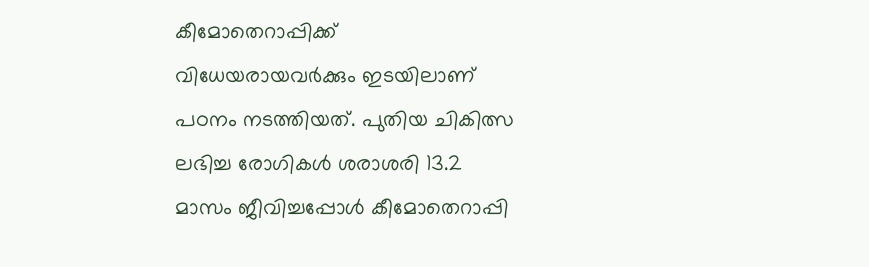കീമോതെറാപ്പിക്ക് വിധേയരായവർക്കും ഇടയിലാണ് പഠനം നടത്തിയത്. പുതിയ ചികിത്സ ലഭിച്ച രോഗികൾ ശരാശരി 13.2 മാസം ജീവിച്ചപ്പോൾ കീമോതെറാപ്പി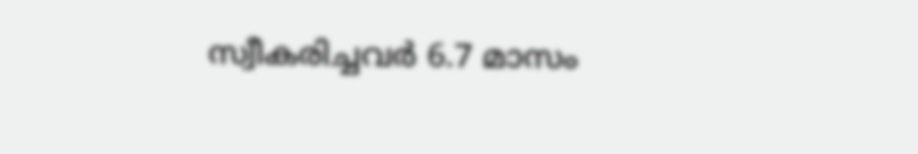സ്വീകരിച്ചവർ 6.7 മാസം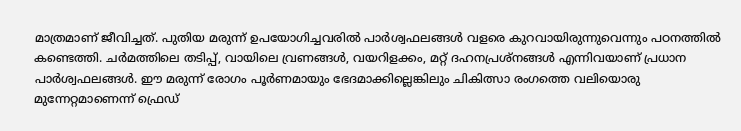മാത്രമാണ് ജീവിച്ചത്. പുതിയ മരുന്ന് ഉപയോഗിച്ചവരിൽ പാർശ്വഫലങ്ങൾ വളരെ കുറവായിരുന്നുവെന്നും പഠനത്തിൽ കണ്ടെത്തി. ചർമത്തിലെ തടിപ്പ്, വായിലെ വ്രണങ്ങൾ, വയറിളക്കം, മറ്റ് ദഹനപ്രശ്നങ്ങൾ എന്നിവയാണ് പ്രധാന പാർശ്വഫലങ്ങൾ. ഈ മരുന്ന് രോഗം പൂർണമായും ഭേദമാക്കില്ലെങ്കിലും ചികിത്സാ രംഗത്തെ വലിയൊരു മുന്നേറ്റമാണെന്ന് ഫ്രെഡ്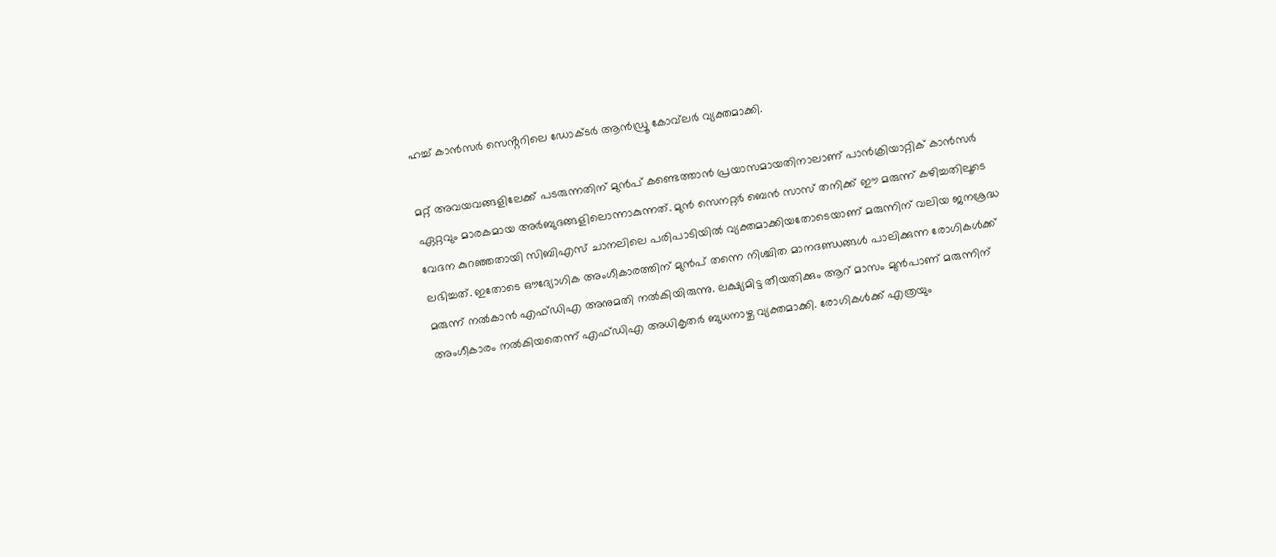ഹച്ച് കാൻസർ സെൻ്ററിലെ ഡോക്ടർ ആൻഡ്രൂ കോവ്‌ലർ വ്യക്തമാക്കി.

മറ്റ് അവയവങ്ങളിലേക്ക് പടരുന്നതിന് മുൻപ് കണ്ടെത്താൻ പ്രയാസമായതിനാലാണ് പാൻക്രിയാറ്റിക് കാൻസർ ഏറ്റവും മാരകമായ അർബുദങ്ങളിലൊന്നാകുന്നത്. മുൻ സെനറ്റർ ബെൻ സാസ് തനിക്ക് ഈ മരുന്ന് കഴിച്ചതിലൂടെ വേദന കുറഞ്ഞതായി സിബിഎസ് ചാനലിലെ പരിപാടിയിൽ വ്യക്തമാക്കിയതോടെയാണ് മരുന്നിന് വലിയ ജനശ്രദ്ധ ലഭിച്ചത്. ഇതോടെ ഔദ്യോഗിക അംഗീകാരത്തിന് മുൻപ് തന്നെ നിശ്ചിത മാനദണ്ഡങ്ങൾ പാലിക്കുന്ന രോഗികൾക്ക് മരുന്ന് നൽകാൻ എഫ്ഡിഎ അനുമതി നൽകിയിരുന്നു. ലക്ഷ്യമിട്ട തീയതിക്കും ആറ് മാസം മുൻപാണ് മരുന്നിന് അംഗീകാരം നൽകിയതെന്ന് എഫ്ഡിഎ അധികൃതർ ബുധനാഴ്ച വ്യക്തമാക്കി. രോഗികൾക്ക് എത്രയും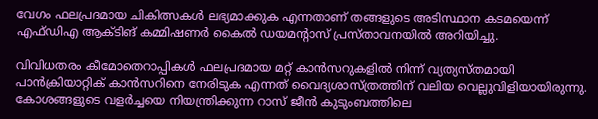വേഗം ഫലപ്രദമായ ചികിത്സകൾ ലഭ്യമാക്കുക എന്നതാണ് തങ്ങളുടെ അടിസ്ഥാന കടമയെന്ന് എഫ്ഡിഎ ആക്ടിങ് കമ്മിഷണർ കൈൽ ഡയമൻ്റാസ് പ്രസ്താവനയിൽ അറിയിച്ചു.

വിവിധതരം കീമോതെറാപ്പികൾ ഫലപ്രദമായ മറ്റ് കാൻസറുകളിൽ നിന്ന് വ്യത്യസ്തമായി പാൻക്രിയാറ്റിക് കാൻസറിനെ നേരിടുക എന്നത് വൈദ്യശാസ്ത്രത്തിന് വലിയ വെല്ലുവിളിയായിരുന്നു. കോശങ്ങളുടെ വളർച്ചയെ നിയന്ത്രിക്കുന്ന റാസ് ജീൻ കുടുംബത്തിലെ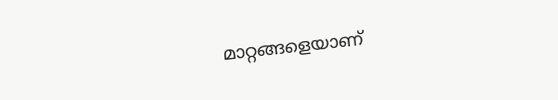മാറ്റങ്ങളെയാണ്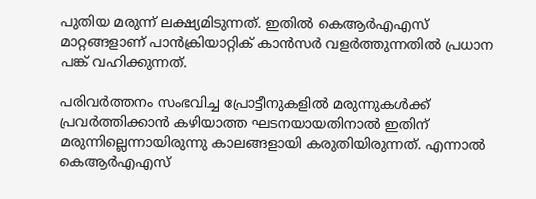പുതിയ മരുന്ന് ലക്ഷ്യമിടുന്നത്. ഇതിൽ കെആർഎഎസ് മാറ്റങ്ങളാണ് പാൻക്രിയാറ്റിക് കാൻസർ വളർത്തുന്നതിൽ പ്രധാന പങ്ക് വഹിക്കുന്നത്.

പരിവർത്തനം സംഭവിച്ച പ്രോട്ടീനുകളിൽ മരുന്നുകൾക്ക് പ്രവർത്തിക്കാൻ കഴിയാത്ത ഘടനയായതിനാൽ ഇതിന് മരുന്നില്ലെന്നായിരുന്നു കാലങ്ങളായി കരുതിയിരുന്നത്. എന്നാൽ കെആർഎഎസ്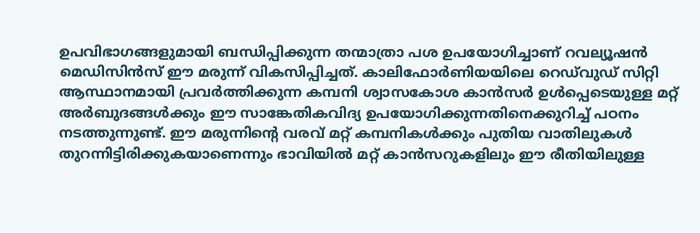ഉപവിഭാഗങ്ങളുമായി ബന്ധിപ്പിക്കുന്ന തന്മാത്രാ പശ ഉപയോഗിച്ചാണ് റവല്യൂഷൻ മെഡിസിൻസ് ഈ മരുന്ന് വികസിപ്പിച്ചത്. കാലിഫോർണിയയിലെ റെഡ്‌വുഡ് സിറ്റി ആസ്ഥാനമായി പ്രവർത്തിക്കുന്ന കമ്പനി ശ്വാസകോശ കാൻസർ ഉൾപ്പെടെയുള്ള മറ്റ് അർബുദങ്ങൾക്കും ഈ സാങ്കേതികവിദ്യ ഉപയോഗിക്കുന്നതിനെക്കുറിച്ച് പഠനം നടത്തുന്നുണ്ട്. ഈ മരുന്നിൻ്റെ വരവ് മറ്റ് കമ്പനികൾക്കും പുതിയ വാതിലുകൾ തുറന്നിട്ടിരിക്കുകയാണെന്നും ഭാവിയിൽ മറ്റ് കാൻസറുകളിലും ഈ രീതിയിലുള്ള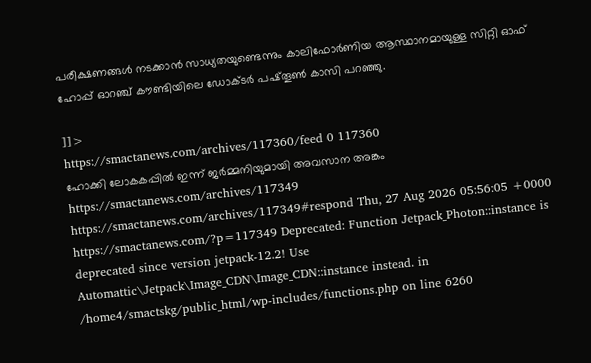പരീക്ഷണങ്ങൾ നടക്കാൻ സാധ്യതയുണ്ടെന്നും കാലിഫോർണിയ ആസ്ഥാനമായുള്ള സിറ്റി ഓഫ് ഹോപ്പ് ഓറഞ്ച് കൗണ്ടിയിലെ ഡോക്ടർ പഷ്തൂൺ കാസി പറഞ്ഞു.

]]>
https://smactanews.com/archives/117360/feed 0 117360
ഹോക്കി ലോകകപ്പിൽ ഇന്ന് ജർമ്മനിയുമായി അവസാന അങ്കം https://smactanews.com/archives/117349 https://smactanews.com/archives/117349#respond Thu, 27 Aug 2026 05:56:05 +0000 https://smactanews.com/?p=117349 Deprecated: Function Jetpack_Photon::instance is deprecated since version jetpack-12.2! Use Automattic\Jetpack\Image_CDN\Image_CDN::instance instead. in /home4/smactskg/public_html/wp-includes/functions.php on line 6260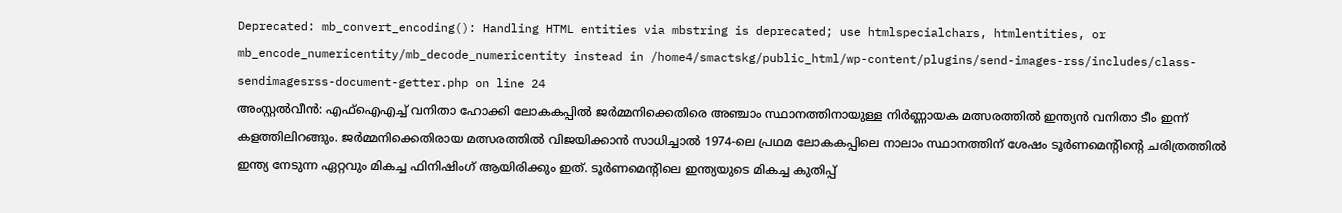Deprecated: mb_convert_encoding(): Handling HTML entities via mbstring is deprecated; use htmlspecialchars, htmlentities, or mb_encode_numericentity/mb_decode_numericentity instead in /home4/smactskg/public_html/wp-content/plugins/send-images-rss/includes/class-sendimagesrss-document-getter.php on line 24
അംസ്റ്റൽവീൻ: എഫ്‌ഐഎച്ച് വനിതാ ഹോക്കി ലോകകപ്പിൽ ജർമ്മനിക്കെതിരെ അഞ്ചാം സ്ഥാനത്തിനായുള്ള നിർണ്ണായക മത്സരത്തിൽ ഇന്ത്യൻ വനിതാ ടീം ഇന്ന് കളത്തിലിറങ്ങും. ജർമ്മനിക്കെതിരായ മത്സരത്തിൽ വിജയിക്കാൻ സാധിച്ചാൽ 1974-ലെ പ്രഥമ ലോകകപ്പിലെ നാലാം സ്ഥാനത്തിന് ശേഷം ടൂർണമെന്‍റിന്‍റെ ചരിത്രത്തിൽ ഇന്ത്യ നേടുന്ന ഏറ്റവും മികച്ച ഫിനിഷിംഗ് ആയിരിക്കും ഇത്. ടൂർണമെന്‍റിലെ ഇന്ത്യയുടെ മികച്ച കുതിപ്പ്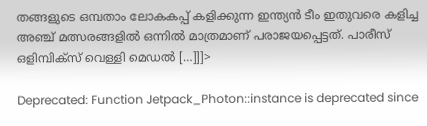തങ്ങളുടെ ഒമ്പതാം ലോകകപ്പ് കളിക്കുന്ന ഇന്ത്യൻ ടീം ഇതുവരെ കളിച്ച അഞ്ച് മത്സരങ്ങളിൽ ഒന്നിൽ മാത്രമാണ് പരാജയപ്പെട്ടത്. പാരീസ് ഒളിമ്പിക്‌സ് വെള്ളി മെഡൽ […]]]>

Deprecated: Function Jetpack_Photon::instance is deprecated since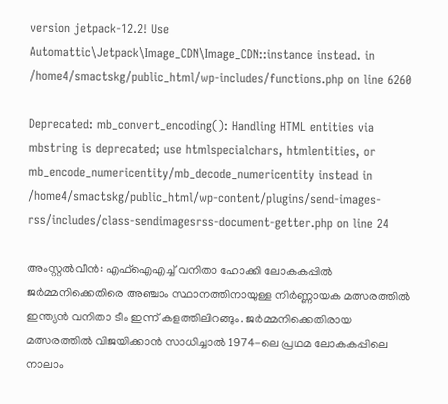version jetpack-12.2! Use Automattic\Jetpack\Image_CDN\Image_CDN::instance instead. in /home4/smactskg/public_html/wp-includes/functions.php on line 6260

Deprecated: mb_convert_encoding(): Handling HTML entities via mbstring is deprecated; use htmlspecialchars, htmlentities, or mb_encode_numericentity/mb_decode_numericentity instead in /home4/smactskg/public_html/wp-content/plugins/send-images-rss/includes/class-sendimagesrss-document-getter.php on line 24

അംസ്റ്റൽവീൻ: എഫ്‌ഐഎച്ച് വനിതാ ഹോക്കി ലോകകപ്പിൽ ജർമ്മനിക്കെതിരെ അഞ്ചാം സ്ഥാനത്തിനായുള്ള നിർണ്ണായക മത്സരത്തിൽ ഇന്ത്യൻ വനിതാ ടീം ഇന്ന് കളത്തിലിറങ്ങും. ജർമ്മനിക്കെതിരായ മത്സരത്തിൽ വിജയിക്കാൻ സാധിച്ചാൽ 1974-ലെ പ്രഥമ ലോകകപ്പിലെ നാലാം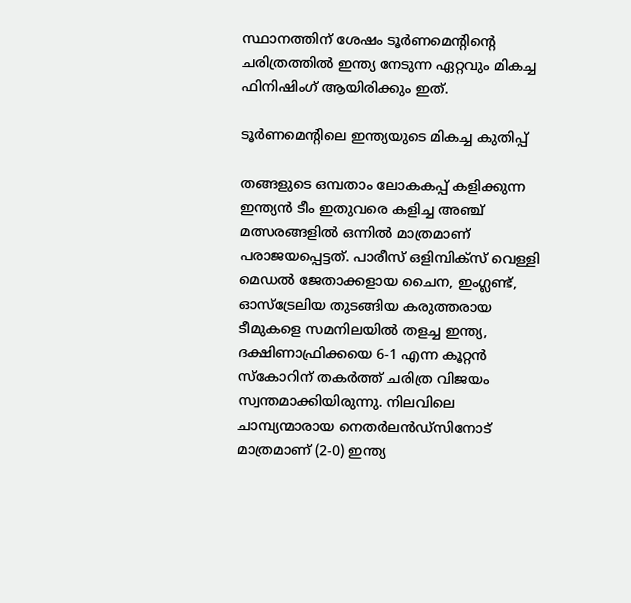സ്ഥാനത്തിന് ശേഷം ടൂർണമെന്‍റിന്‍റെ ചരിത്രത്തിൽ ഇന്ത്യ നേടുന്ന ഏറ്റവും മികച്ച ഫിനിഷിംഗ് ആയിരിക്കും ഇത്.

ടൂർണമെന്‍റിലെ ഇന്ത്യയുടെ മികച്ച കുതിപ്പ്

തങ്ങളുടെ ഒമ്പതാം ലോകകപ്പ് കളിക്കുന്ന ഇന്ത്യൻ ടീം ഇതുവരെ കളിച്ച അഞ്ച് മത്സരങ്ങളിൽ ഒന്നിൽ മാത്രമാണ് പരാജയപ്പെട്ടത്. പാരീസ് ഒളിമ്പിക്‌സ് വെള്ളി മെഡൽ ജേതാക്കളായ ചൈന, ഇംഗ്ലണ്ട്, ഓസ്‌ട്രേലിയ തുടങ്ങിയ കരുത്തരായ ടീമുകളെ സമനിലയിൽ തളച്ച ഇന്ത്യ, ദക്ഷിണാഫ്രിക്കയെ 6-1 എന്ന കൂറ്റൻ സ്കോറിന് തകർത്ത് ചരിത്ര വിജയം സ്വന്തമാക്കിയിരുന്നു. നിലവിലെ ചാമ്പ്യന്മാരായ നെതർലൻഡ്‌സിനോട് മാത്രമാണ് (2-0) ഇന്ത്യ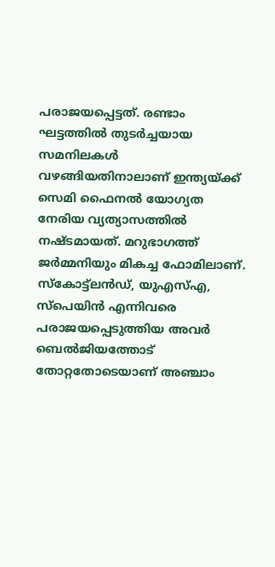പരാജയപ്പെട്ടത്. രണ്ടാം ഘട്ടത്തിൽ തുടർച്ചയായ സമനിലകൾ വഴങ്ങിയതിനാലാണ് ഇന്ത്യയ്ക്ക് സെമി ഫൈനൽ യോഗ്യത നേരിയ വ്യത്യാസത്തിൽ നഷ്ടമായത്. മറുഭാഗത്ത് ജർമ്മനിയും മികച്ച ഫോമിലാണ്. സ്കോട്ട്‌ലൻഡ്, യുഎസ്എ, സ്പെയിൻ എന്നിവരെ പരാജയപ്പെടുത്തിയ അവർ ബെൽജിയത്തോട് തോറ്റതോടെയാണ് അഞ്ചാം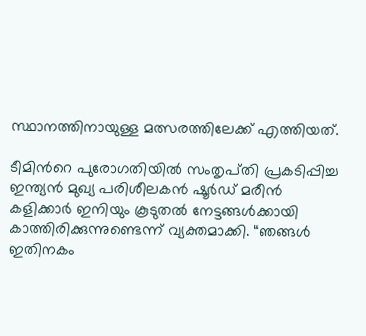സ്ഥാനത്തിനായുള്ള മത്സരത്തിലേക്ക് എത്തിയത്.

ടീമിന്‍റെ പുരോഗതിയിൽ സംതൃപ്‌തി പ്രകടിപ്പിച്ച ഇന്ത്യൻ മുഖ്യ പരിശീലകൻ ഷൂർഡ് മരീൻ കളിക്കാർ ഇനിയും കൂടുതൽ നേട്ടങ്ങൾക്കായി കാത്തിരിക്കുന്നുണ്ടെന്ന് വ്യക്തമാക്കി. “ഞങ്ങൾ ഇതിനകം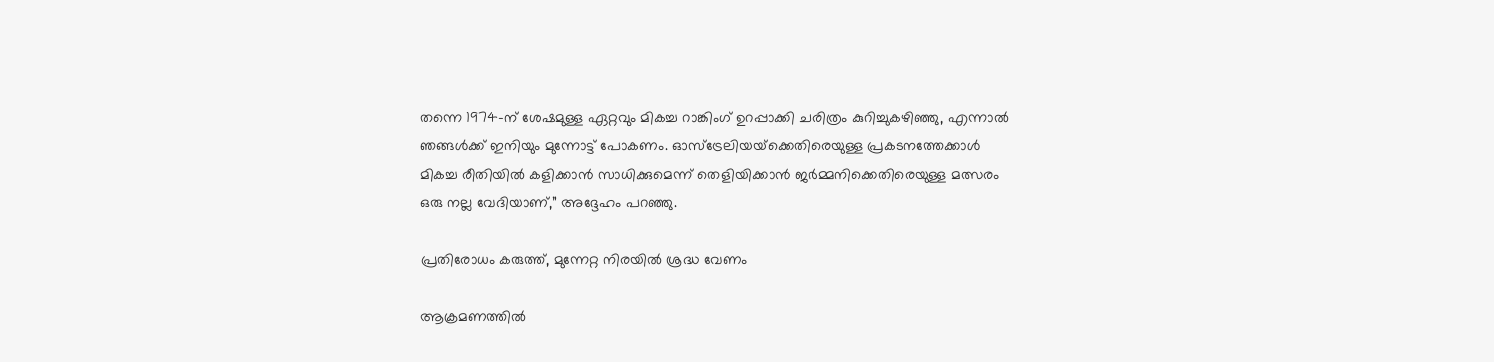തന്നെ 1974-ന് ശേഷമുള്ള ഏറ്റവും മികച്ച റാങ്കിംഗ് ഉറപ്പാക്കി ചരിത്രം കുറിച്ചുകഴിഞ്ഞു, എന്നാൽ ഞങ്ങൾക്ക് ഇനിയും മുന്നോട്ട് പോകണം. ഓസ്‌ട്രേലിയയ്‌ക്കെതിരെയുള്ള പ്രകടനത്തേക്കാൾ മികച്ച രീതിയിൽ കളിക്കാൻ സാധിക്കുമെന്ന് തെളിയിക്കാൻ ജർമ്മനിക്കെതിരെയുള്ള മത്സരം ഒരു നല്ല വേദിയാണ്,” അദ്ദേഹം പറഞ്ഞു.

പ്രതിരോധം കരുത്ത്, മുന്നേറ്റ നിരയിൽ ശ്രദ്ധ വേണം

ആക്രമണത്തിൽ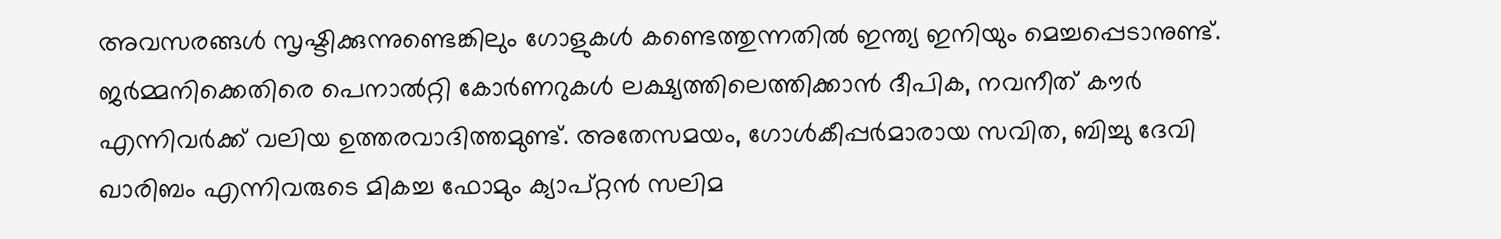അവസരങ്ങൾ സൃഷ്ടിക്കുന്നുണ്ടെങ്കിലും ഗോളുകൾ കണ്ടെത്തുന്നതിൽ ഇന്ത്യ ഇനിയും മെച്ചപ്പെടാനുണ്ട്. ജർമ്മനിക്കെതിരെ പെനാൽറ്റി കോർണറുകൾ ലക്ഷ്യത്തിലെത്തിക്കാൻ ദീപിക, നവനീത് കൗർ എന്നിവർക്ക് വലിയ ഉത്തരവാദിത്തമുണ്ട്. അതേസമയം, ഗോൾകീപ്പർമാരായ സവിത, ബിച്ചു ദേവി ഖാരിബം എന്നിവരുടെ മികച്ച ഫോമും ക്യാപ്റ്റൻ സലിമ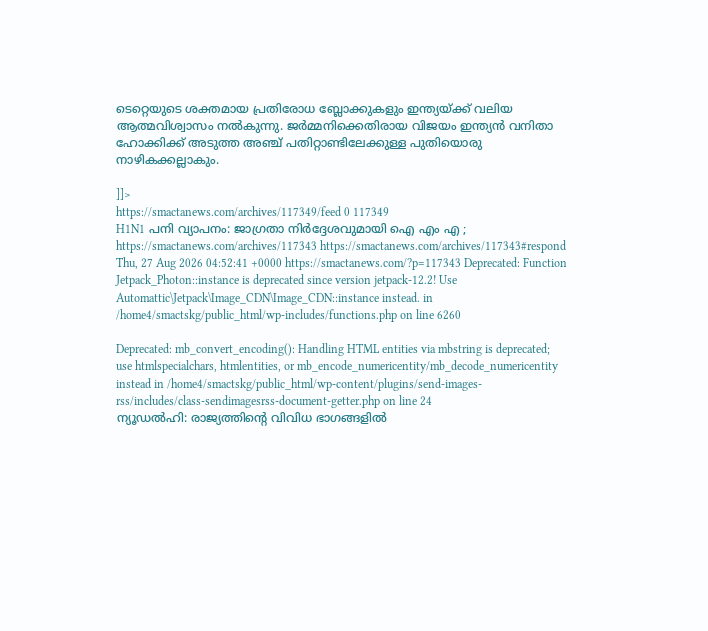ടെറ്റെയുടെ ശക്തമായ പ്രതിരോധ ബ്ലോക്കുകളും ഇന്ത്യയ്ക്ക് വലിയ ആത്മവിശ്വാസം നൽകുന്നു. ജർമ്മനിക്കെതിരായ വിജയം ഇന്ത്യൻ വനിതാ ഹോക്കിക്ക് അടുത്ത അഞ്ച് പതിറ്റാണ്ടിലേക്കുള്ള പുതിയൊരു നാഴികക്കല്ലാകും.

]]>
https://smactanews.com/archives/117349/feed 0 117349
H1N1 പനി വ്യാപനം: ജാഗ്രതാ നിർദ്ദേശവുമായി ഐ എം എ ; https://smactanews.com/archives/117343 https://smactanews.com/archives/117343#respond Thu, 27 Aug 2026 04:52:41 +0000 https://smactanews.com/?p=117343 Deprecated: Function Jetpack_Photon::instance is deprecated since version jetpack-12.2! Use Automattic\Jetpack\Image_CDN\Image_CDN::instance instead. in /home4/smactskg/public_html/wp-includes/functions.php on line 6260

Deprecated: mb_convert_encoding(): Handling HTML entities via mbstring is deprecated; use htmlspecialchars, htmlentities, or mb_encode_numericentity/mb_decode_numericentity instead in /home4/smactskg/public_html/wp-content/plugins/send-images-rss/includes/class-sendimagesrss-document-getter.php on line 24
ന്യൂഡൽഹി: രാജ്യത്തിൻ്റെ വിവിധ ഭാഗങ്ങളിൽ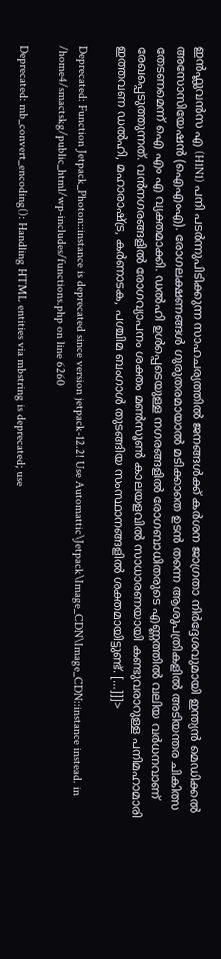ഇൻഫ്ലുവൻസ എ (H1N1) പനി പടർന്നുപിടിക്കുന്ന സാഹചര്യത്തിൽ ജനങ്ങൾക്ക് കർശന ജാഗ്രതാ നിർദ്ദേശവുമായി ഇന്ത്യൻ മെഡിക്കൽ അസോസിയേഷൻ (ഐഎംഎ). രോഗലക്ഷണങ്ങൾ ഗുരുതരമായാൽ മടിക്കാതെ ഉടൻ തന്നെ ആശുപത്രികളിൽ അടിയന്തര ചികിത്സ തേടണമെന്ന് ഐ എം എ വ്യക്തമാക്കി. ഡൽഹി ഉൾപ്പെടെയുള്ള നഗരങ്ങളിൽ രോഗബാധിതരുടെ എണ്ണത്തിൽ വലിയ വർധനവാണ് രേഖപ്പെടുത്തുന്നത്. വൻനഗരങ്ങളിൽ രോഗവ്യാപനം ശക്തം മൺസൂൺ കാലയളവിൽ സാധാരണയായി കണ്ടുവരാറുള്ള പനിമഹാമാരി ഇത്തവണ ഡൽഹി, മഹാരാഷ്ട്ര, കർണാടക, പശ്ചിമ ബംഗാൾ തുടങ്ങിയ സംസ്ഥാനങ്ങളിൽ ശക്തമായിട്ടുണ്ട്. […]]]>

Deprecated: Function Jetpack_Photon::instance is deprecated since version jetpack-12.2! Use Automattic\Jetpack\Image_CDN\Image_CDN::instance instead. in /home4/smactskg/public_html/wp-includes/functions.php on line 6260

Deprecated: mb_convert_encoding(): Handling HTML entities via mbstring is deprecated; use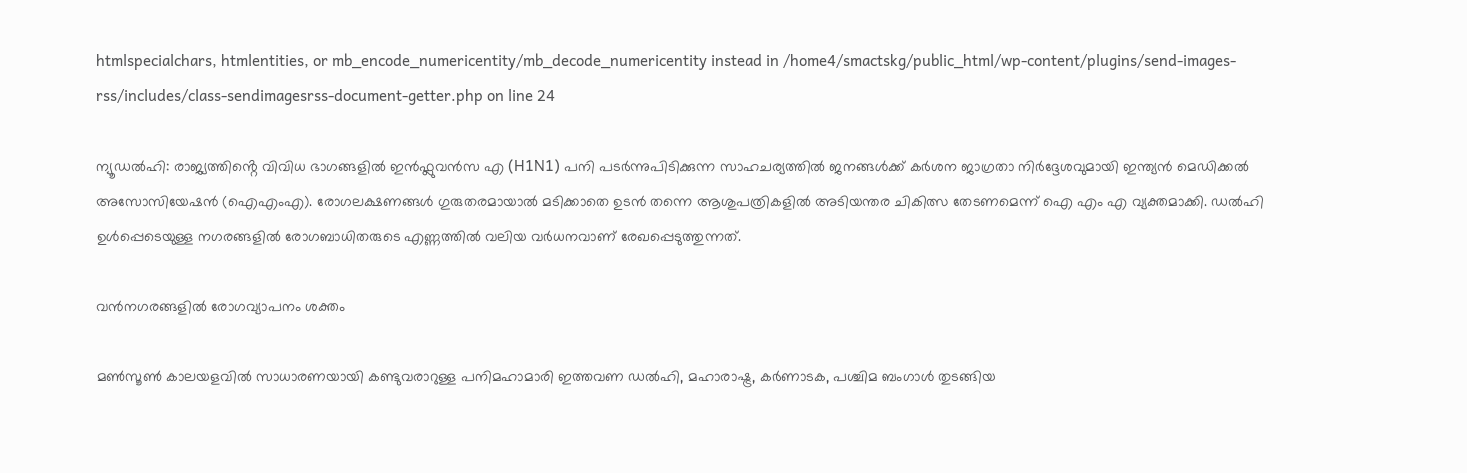htmlspecialchars, htmlentities, or mb_encode_numericentity/mb_decode_numericentity instead in /home4/smactskg/public_html/wp-content/plugins/send-images-rss/includes/class-sendimagesrss-document-getter.php on line 24

ന്യൂഡൽഹി: രാജ്യത്തിൻ്റെ വിവിധ ഭാഗങ്ങളിൽ ഇൻഫ്ലുവൻസ എ (H1N1) പനി പടർന്നുപിടിക്കുന്ന സാഹചര്യത്തിൽ ജനങ്ങൾക്ക് കർശന ജാഗ്രതാ നിർദ്ദേശവുമായി ഇന്ത്യൻ മെഡിക്കൽ അസോസിയേഷൻ (ഐഎംഎ). രോഗലക്ഷണങ്ങൾ ഗുരുതരമായാൽ മടിക്കാതെ ഉടൻ തന്നെ ആശുപത്രികളിൽ അടിയന്തര ചികിത്സ തേടണമെന്ന് ഐ എം എ വ്യക്തമാക്കി. ഡൽഹി ഉൾപ്പെടെയുള്ള നഗരങ്ങളിൽ രോഗബാധിതരുടെ എണ്ണത്തിൽ വലിയ വർധനവാണ് രേഖപ്പെടുത്തുന്നത്.

വൻനഗരങ്ങളിൽ രോഗവ്യാപനം ശക്തം

മൺസൂൺ കാലയളവിൽ സാധാരണയായി കണ്ടുവരാറുള്ള പനിമഹാമാരി ഇത്തവണ ഡൽഹി, മഹാരാഷ്ട്ര, കർണാടക, പശ്ചിമ ബംഗാൾ തുടങ്ങിയ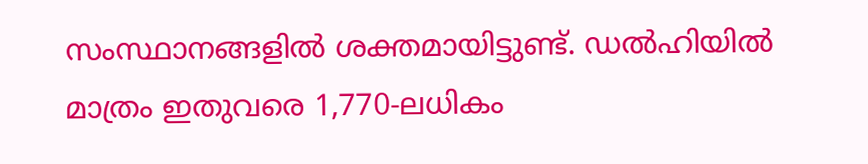സംസ്ഥാനങ്ങളിൽ ശക്തമായിട്ടുണ്ട്. ഡൽഹിയിൽ മാത്രം ഇതുവരെ 1,770-ലധികം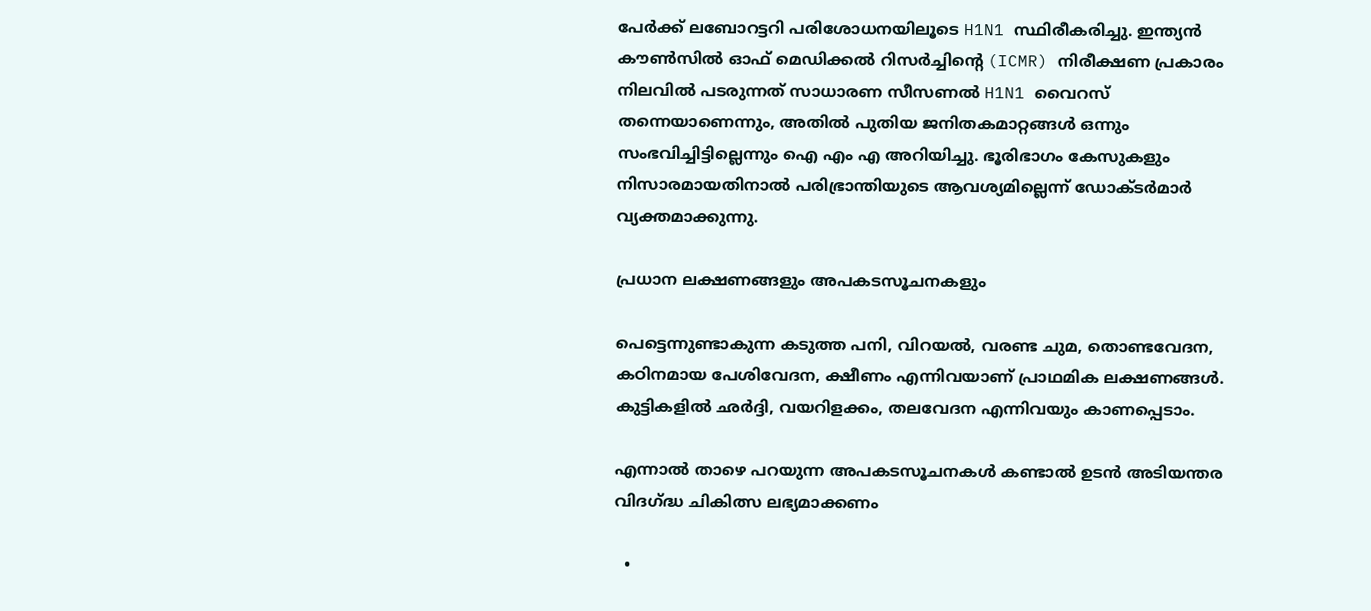പേർക്ക് ലബോറട്ടറി പരിശോധനയിലൂടെ H1N1 സ്ഥിരീകരിച്ചു. ഇന്ത്യൻ കൗൺസിൽ ഓഫ് മെഡിക്കൽ റിസർച്ചിൻ്റെ (ICMR) നിരീക്ഷണ പ്രകാരം നിലവിൽ പടരുന്നത് സാധാരണ സീസണൽ H1N1 വൈറസ് തന്നെയാണെന്നും, അതിൽ പുതിയ ജനിതകമാറ്റങ്ങൾ ഒന്നും സംഭവിച്ചിട്ടില്ലെന്നും ഐ എം എ അറിയിച്ചു. ഭൂരിഭാഗം കേസുകളും നിസാരമായതിനാൽ പരിഭ്രാന്തിയുടെ ആവശ്യമില്ലെന്ന് ഡോക്‌ടർമാർ വ്യക്തമാക്കുന്നു.

പ്രധാന ലക്ഷണങ്ങളും അപകടസൂചനകളും

പെട്ടെന്നുണ്ടാകുന്ന കടുത്ത പനി, വിറയൽ, വരണ്ട ചുമ, തൊണ്ടവേദന, കഠിനമായ പേശിവേദന, ക്ഷീണം എന്നിവയാണ് പ്രാഥമിക ലക്ഷണങ്ങൾ. കുട്ടികളിൽ ഛർദ്ദി, വയറിളക്കം, തലവേദന എന്നിവയും കാണപ്പെടാം.

എന്നാൽ താഴെ പറയുന്ന അപകടസൂചനകൾ കണ്ടാൽ ഉടൻ അടിയന്തര വിദഗ്ദ്ധ ചികിത്സ ലഭ്യമാക്കണം

  •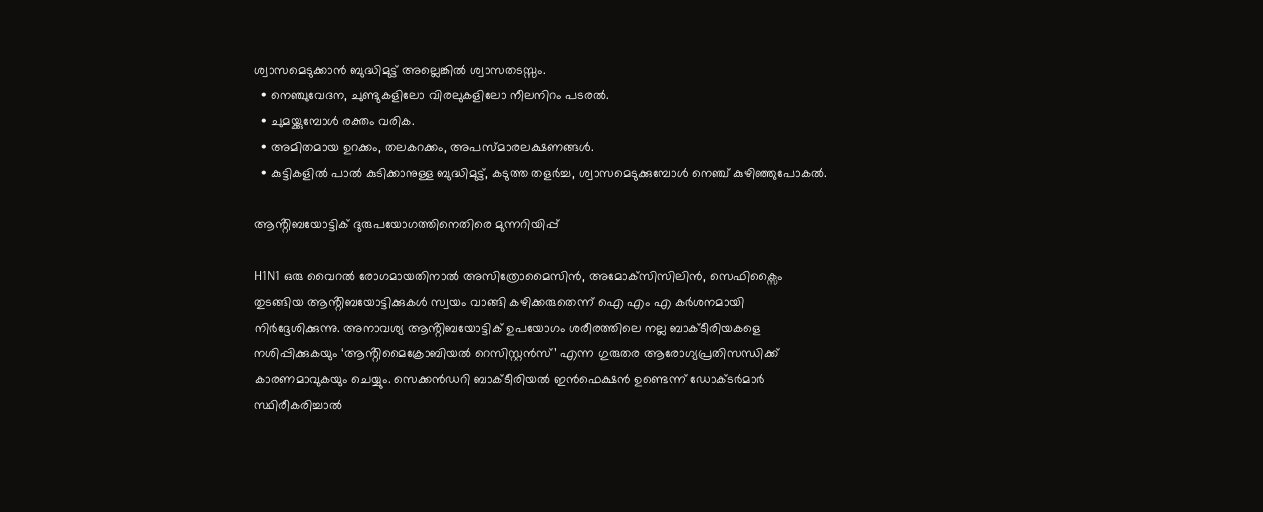ശ്വാസമെടുക്കാൻ ബുദ്ധിമുട്ട് അല്ലെങ്കിൽ ശ്വാസതടസ്സം.
  • നെഞ്ചുവേദന, ചുണ്ടുകളിലോ വിരലുകളിലോ നീലനിറം പടരൽ.
  • ചുമയ്ക്കുമ്പോൾ രക്തം വരിക.
  • അമിതമായ ഉറക്കം, തലകറക്കം, അപസ്മാരലക്ഷണങ്ങൾ.
  • കുട്ടികളിൽ പാൽ കുടിക്കാനുള്ള ബുദ്ധിമുട്ട്, കടുത്ത തളർച്ച, ശ്വാസമെടുക്കുമ്പോൾ നെഞ്ച് കുഴിഞ്ഞുപോകൽ.

ആൻ്റിബയോട്ടിക് ദുരുപയോഗത്തിനെതിരെ മുന്നറിയിപ്പ്

H1N1 ഒരു വൈറൽ രോഗമായതിനാൽ അസിത്രോമൈസിൻ, അമോക്‌സിസിലിൻ, സെഫിക്സൈം തുടങ്ങിയ ആൻ്റിബയോട്ടിക്കുകൾ സ്വയം വാങ്ങി കഴിക്കരുതെന്ന് ഐ എം എ കർശനമായി നിർദ്ദേശിക്കുന്നു. അനാവശ്യ ആൻ്റിബയോട്ടിക് ഉപയോഗം ശരീരത്തിലെ നല്ല ബാക്‌ടീരിയകളെ നശിപ്പിക്കുകയും ‘ആൻ്റിമൈക്രോബിയൽ റെസിസ്റ്റൻസ്’ എന്ന ഗുരുതര ആരോഗ്യപ്രതിസന്ധിക്ക് കാരണമാവുകയും ചെയ്യും. സെക്കൻഡറി ബാക്‌ടീരിയൽ ഇൻഫെക്ഷൻ ഉണ്ടെന്ന് ഡോക്‌ടർമാർ സ്ഥിരീകരിച്ചാൽ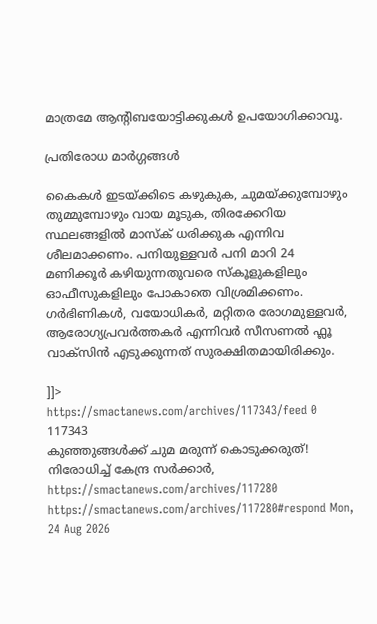മാത്രമേ ആൻ്റിബയോട്ടിക്കുകൾ ഉപയോഗിക്കാവൂ.

പ്രതിരോധ മാർഗ്ഗങ്ങൾ

കൈകൾ ഇടയ്ക്കിടെ കഴുകുക, ചുമയ്ക്കുമ്പോഴും തുമ്മുമ്പോഴും വായ മൂടുക, തിരക്കേറിയ സ്ഥലങ്ങളിൽ മാസ്‌ക് ധരിക്കുക എന്നിവ ശീലമാക്കണം. പനിയുള്ളവർ പനി മാറി 24 മണിക്കൂർ കഴിയുന്നതുവരെ സ്‌കൂളുകളിലും ഓഫീസുകളിലും പോകാതെ വിശ്രമിക്കണം. ഗർഭിണികൾ, വയോധികർ, മറ്റിതര രോഗമുള്ളവർ, ആരോഗ്യപ്രവർത്തകർ എന്നിവർ സീസണൽ ഫ്ലൂ വാക്‌സിൻ എടുക്കുന്നത് സുരക്ഷിതമായിരിക്കും.

]]>
https://smactanews.com/archives/117343/feed 0 117343
കുഞ്ഞുങ്ങൾക്ക് ചുമ മരുന്ന് കൊടുക്കരുത്! നിരോധിച്ച് കേന്ദ്ര സർക്കാർ, https://smactanews.com/archives/117280 https://smactanews.com/archives/117280#respond Mon, 24 Aug 2026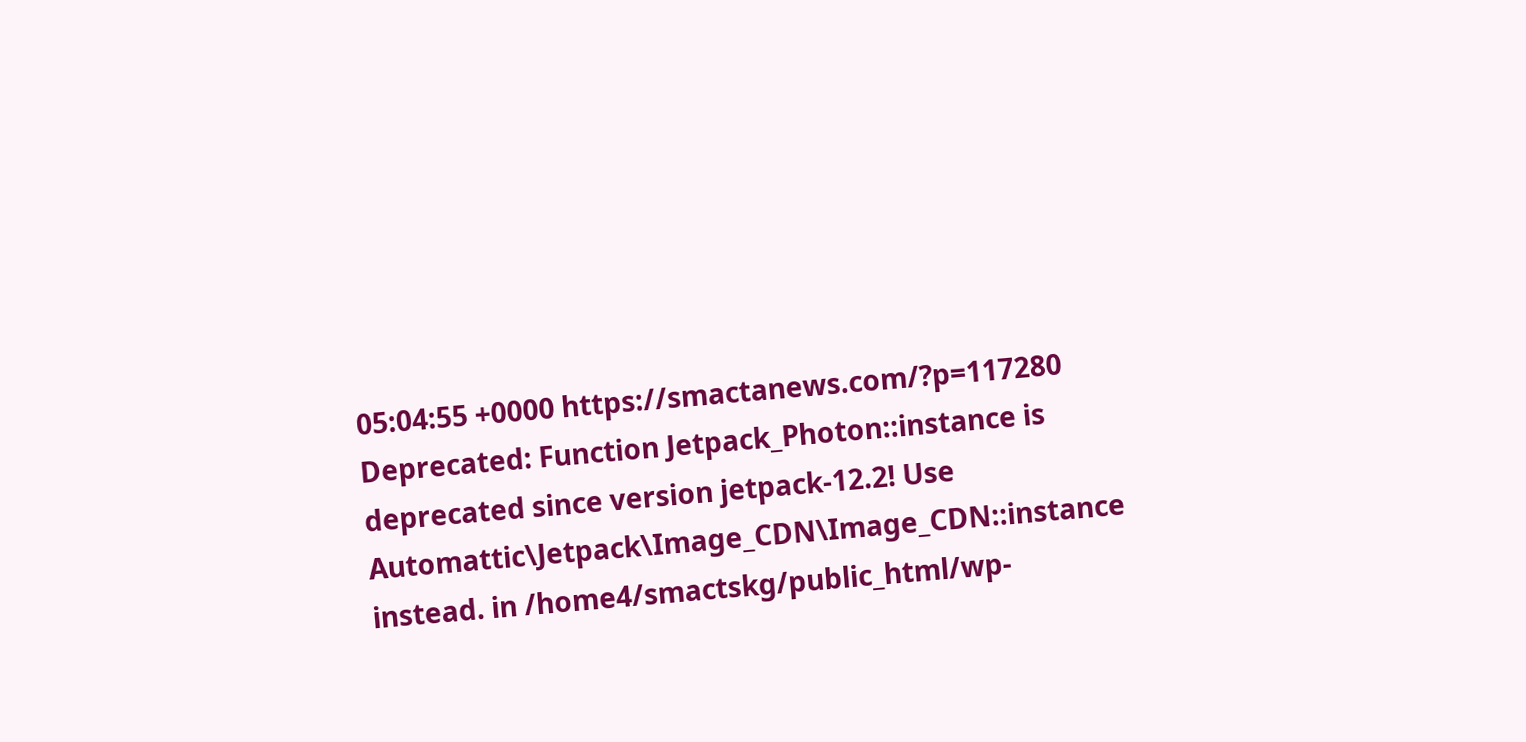05:04:55 +0000 https://smactanews.com/?p=117280 Deprecated: Function Jetpack_Photon::instance is deprecated since version jetpack-12.2! Use Automattic\Jetpack\Image_CDN\Image_CDN::instance instead. in /home4/smactskg/public_html/wp-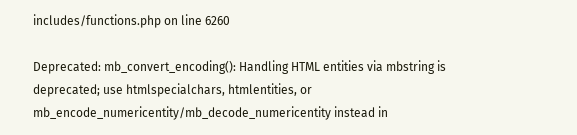includes/functions.php on line 6260

Deprecated: mb_convert_encoding(): Handling HTML entities via mbstring is deprecated; use htmlspecialchars, htmlentities, or mb_encode_numericentity/mb_decode_numericentity instead in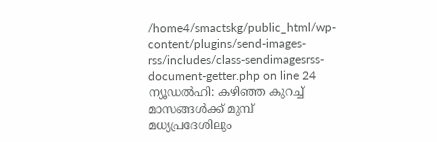/home4/smactskg/public_html/wp-content/plugins/send-images-rss/includes/class-sendimagesrss-document-getter.php on line 24
ന്യൂഡൽഹി: കഴിഞ്ഞ കുറച്ച് മാസങ്ങൾക്ക് മുമ്പ് മധ്യപ്രദേശിലും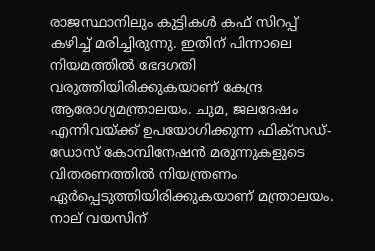രാജസ്ഥാനിലും കുട്ടികൾ കഫ് സിറപ്പ് കഴിച്ച് മരിച്ചിരുന്നു. ഇതിന് പിന്നാലെ നിയമത്തിൽ ഭേദഗതി വരുത്തിയിരിക്കുകയാണ് കേന്ദ്ര ആരോഗ്യമന്ത്രാലയം. ചുമ, ജലദേഷം എന്നിവയ്‌ക്ക് ഉപയോഗിക്കുന്ന ഫിക്‌സഡ്-ഡോസ് കോമ്പിനേഷൻ മരുന്നുകളുടെ വിതരണത്തിൽ നിയന്ത്രണം ഏർപ്പെടുത്തിയിരിക്കുകയാണ് മന്ത്രാലയം. നാല് വയസിന്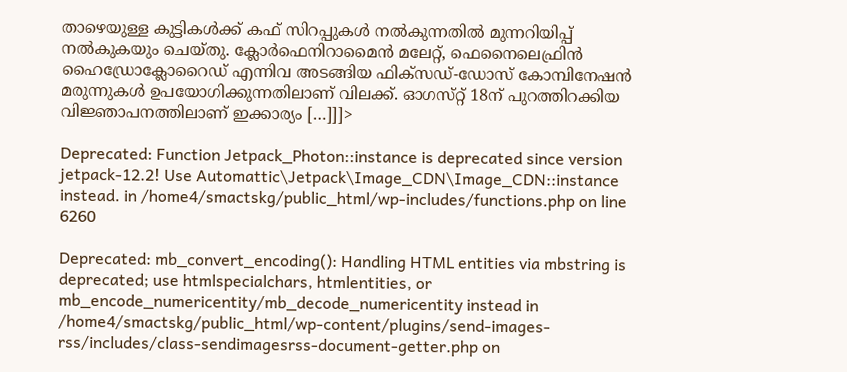താഴെയുള്ള കുട്ടികൾക്ക് കഫ് സിറപ്പുകൾ നൽകുന്നതിൽ മുന്നറിയിപ്പ് നൽകുകയും ചെയ്‌തു. ക്ലോർഫെനിറാമൈൻ മലേറ്റ്, ഫെനൈലെഫ്രിൻ ഹൈഡ്രോക്ലോറൈഡ് എന്നിവ അടങ്ങിയ ഫിക്‌സഡ്-ഡോസ് കോമ്പിനേഷൻ മരുന്നുകൾ ഉപയോഗിക്കുന്നതിലാണ് വിലക്ക്. ഓഗസ്‌റ്റ് 18ന് പുറത്തിറക്കിയ വിജ്ഞാപനത്തിലാണ് ഇക്കാര്യം […]]]>

Deprecated: Function Jetpack_Photon::instance is deprecated since version jetpack-12.2! Use Automattic\Jetpack\Image_CDN\Image_CDN::instance instead. in /home4/smactskg/public_html/wp-includes/functions.php on line 6260

Deprecated: mb_convert_encoding(): Handling HTML entities via mbstring is deprecated; use htmlspecialchars, htmlentities, or mb_encode_numericentity/mb_decode_numericentity instead in /home4/smactskg/public_html/wp-content/plugins/send-images-rss/includes/class-sendimagesrss-document-getter.php on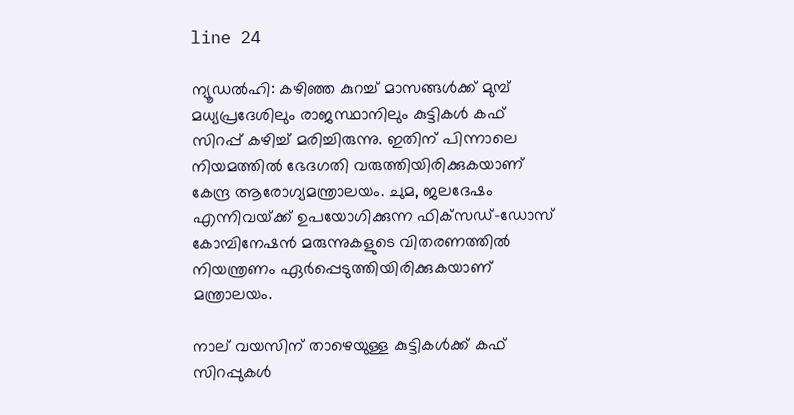line 24

ന്യൂഡൽഹി: കഴിഞ്ഞ കുറച്ച് മാസങ്ങൾക്ക് മുമ്പ് മധ്യപ്രദേശിലും രാജസ്ഥാനിലും കുട്ടികൾ കഫ് സിറപ്പ് കഴിച്ച് മരിച്ചിരുന്നു. ഇതിന് പിന്നാലെ നിയമത്തിൽ ഭേദഗതി വരുത്തിയിരിക്കുകയാണ് കേന്ദ്ര ആരോഗ്യമന്ത്രാലയം. ചുമ, ജലദേഷം എന്നിവയ്‌ക്ക് ഉപയോഗിക്കുന്ന ഫിക്‌സഡ്-ഡോസ് കോമ്പിനേഷൻ മരുന്നുകളുടെ വിതരണത്തിൽ നിയന്ത്രണം ഏർപ്പെടുത്തിയിരിക്കുകയാണ് മന്ത്രാലയം.

നാല് വയസിന് താഴെയുള്ള കുട്ടികൾക്ക് കഫ് സിറപ്പുകൾ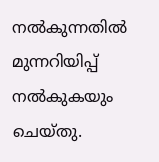നൽകുന്നതിൽ മുന്നറിയിപ്പ് നൽകുകയും ചെയ്‌തു.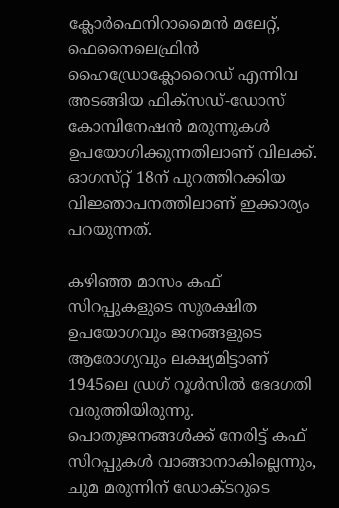ക്ലോർഫെനിറാമൈൻ മലേറ്റ്, ഫെനൈലെഫ്രിൻ ഹൈഡ്രോക്ലോറൈഡ് എന്നിവ അടങ്ങിയ ഫിക്‌സഡ്-ഡോസ് കോമ്പിനേഷൻ മരുന്നുകൾ ഉപയോഗിക്കുന്നതിലാണ് വിലക്ക്. ഓഗസ്‌റ്റ് 18ന് പുറത്തിറക്കിയ വിജ്ഞാപനത്തിലാണ് ഇക്കാര്യം പറയുന്നത്.

കഴിഞ്ഞ മാസം കഫ് സിറപ്പുകളുടെ സുരക്ഷിത ഉപയോഗവും ജനങ്ങളുടെ ആരോഗ്യവും ലക്ഷ്യമിട്ടാണ് 1945ലെ ഡ്രഗ് റൂൾസില്‍ ഭേദഗതി വരുത്തിയിരുന്നു. പൊതുജനങ്ങൾക്ക് നേരിട്ട് കഫ് സിറപ്പുകൾ വാങ്ങാനാകില്ലെന്നും, ചുമ മരുന്നിന് ഡോക്‌ടറുടെ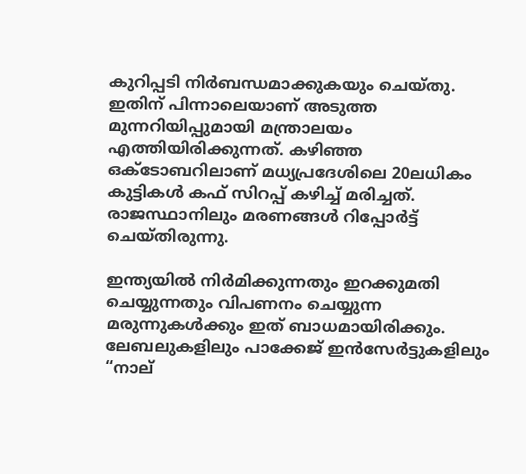കുറിപ്പടി നിർബന്ധമാക്കുകയും ചെയ്‌തു. ഇതിന് പിന്നാലെയാണ് അടുത്ത മുന്നറിയിപ്പുമായി മന്ത്രാലയം എത്തിയിരിക്കുന്നത്. കഴിഞ്ഞ ഒക്ടോബറിലാണ് മധ്യപ്രദേശിലെ 20ലധികം കുട്ടികൾ കഫ് സിറപ്പ് കഴിച്ച് മരിച്ചത്. രാജസ്ഥാനിലും മരണങ്ങൾ റിപ്പോർട്ട് ചെയ്‌തിരുന്നു.

ഇന്ത്യയിൽ നിർമിക്കുന്നതും ഇറക്കുമതി ചെയ്യുന്നതും വിപണനം ചെയ്യുന്ന മരുന്നുകൾക്കും ഇത് ബാധമായിരിക്കും. ലേബലുകളിലും പാക്കേജ് ഇൻസേർട്ടുകളിലും “നാല്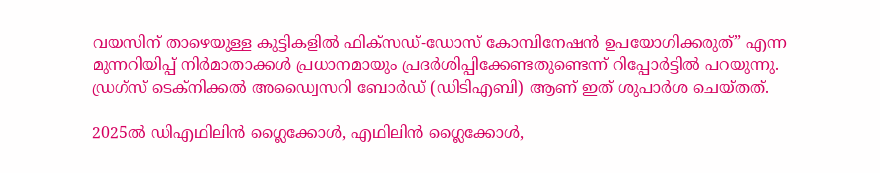വയസിന് താഴെയുള്ള കുട്ടികളിൽ ഫിക്‌സഡ്-ഡോസ് കോമ്പിനേഷൻ ഉപയോഗിക്കരുത്” എന്ന മുന്നറിയിപ്പ് നിർമാതാക്കൾ പ്രധാനമായും പ്രദർശിപ്പിക്കേണ്ടതുണ്ടെന്ന് റിപ്പോർട്ടിൽ പറയുന്നു. ഡ്രഗ്‌സ് ടെക്‌നിക്കൽ അഡ്വൈസറി ബോർഡ് (ഡിടിഎബി) ആണ് ഇത് ശുപാർശ ചെയ്‌തത്.

2025ല്‍ ഡിഎഥിലിന്‍ ഗ്ലൈക്കോള്‍, എഥിലിന്‍ ഗ്ലൈക്കോള്‍,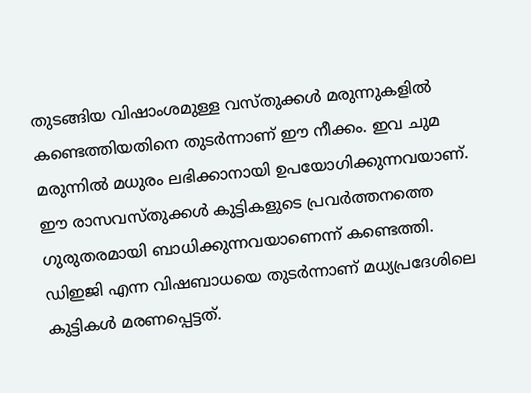തുടങ്ങിയ വിഷാംശമുള്ള വസ്‌തുക്കള്‍ മരുന്നുകളില്‍ കണ്ടെത്തിയതിനെ തുടര്‍ന്നാണ് ഈ നീക്കം. ഇവ ചുമ മരുന്നില്‍ മധുരം ലഭിക്കാനായി ഉപയോഗിക്കുന്നവയാണ്. ഈ രാസവസ്‌തുക്കള്‍ കുട്ടികളുടെ പ്രവര്‍ത്തനത്തെ ഗുരുതരമായി ബാധിക്കുന്നവയാണെന്ന് കണ്ടെത്തി. ഡിഇജി എന്ന വിഷബാധയെ തുടർന്നാണ് മധ്യപ്രദേശിലെ കുട്ടികൾ മരണപ്പെട്ടത്.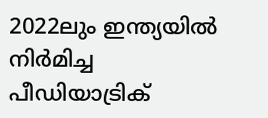2022ലും ഇന്ത്യയിൽ നിർമിച്ച പീഡിയാട്രിക്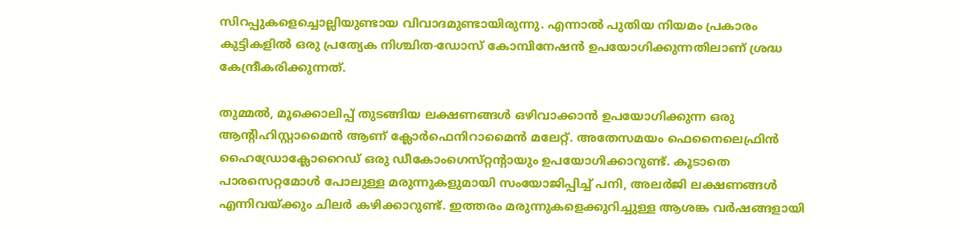സിറപ്പുകളെച്ചൊല്ലിയുണ്ടായ വിവാദമുണ്ടായിരുന്നു. എന്നാൽ പുതിയ നിയമം പ്രകാരം കുട്ടികളിൽ ഒരു പ്രത്യേക നിശ്ചിത-ഡോസ് കോമ്പിനേഷൻ ഉപയോഗിക്കുന്നതിലാണ് ശ്രദ്ധ കേന്ദ്രീകരിക്കുന്നത്.

തുമ്മൽ, മൂക്കൊലിപ്പ് തുടങ്ങിയ ലക്ഷണങ്ങൾ ഒഴിവാക്കാൻ ഉപയോഗിക്കുന്ന ഒരു ആൻ്റിഹിസ്റ്റാമൈൻ ആണ് ക്ലോർഫെനിറാമൈൻ മലേറ്റ്. അതേസമയം ഫെനൈലെഫ്രിൻ ഹൈഡ്രോക്ലോറൈഡ് ഒരു ഡീകോംഗെസ്‌റ്റൻ്റായും ഉപയോഗിക്കാറുണ്ട്. കൂടാതെ പാരസെറ്റമോൾ പോലുള്ള മരുന്നുകളുമായി സംയോജിപ്പിച്ച് പനി, അലർജി ലക്ഷണങ്ങൾ എന്നിവയ്‌ക്കും ചിലർ കഴിക്കാറുണ്ട്. ഇത്തരം മരുന്നുകളെക്കുറിച്ചുള്ള ആശങ്ക വർഷങ്ങളായി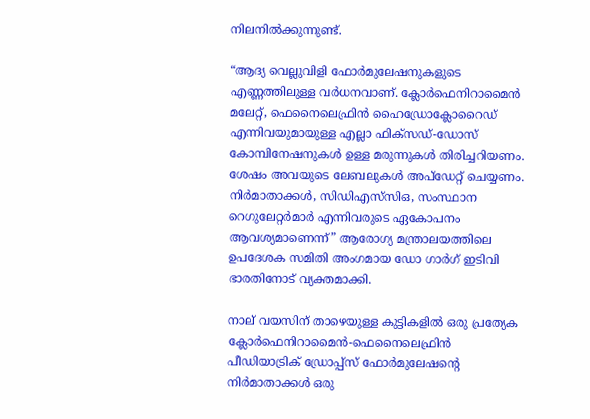നിലനിൽക്കുന്നുണ്ട്.

“ആദ്യ വെല്ലുവിളി ഫോർമുലേഷനുകളുടെ എണ്ണത്തിലുള്ള വർധനവാണ്. ക്ലോർഫെനിറാമൈൻ മലേറ്റ്, ഫെനൈലെഫ്രിൻ ഹൈഡ്രോക്ലോറൈഡ് എന്നിവയുമായുള്ള എല്ലാ ഫിക്സഡ്-ഡോസ് കോമ്പിനേഷനുകൾ ഉള്ള മരുന്നുകൾ തിരിച്ചറിയണം. ശേഷം അവയുടെ ലേബലുകൾ അപ്‌ഡേറ്റ് ചെയ്യണം. നിർമാതാക്കൾ, സിഡിഎസ്‌സിഒ, സംസ്ഥാന റെഗുലേറ്റർമാർ എന്നിവരുടെ ഏകോപനം ആവശ്യമാണെന്ന്” ആരോഗ്യ മന്ത്രാലയത്തിലെ ഉപദേശക സമിതി അംഗമായ ഡോ ഗാർഗ് ഇടിവി ഭാരതിനോട് വ്യക്തമാക്കി.

നാല് വയസിന് താഴെയുള്ള കുട്ടികളിൽ ഒരു പ്രത്യേക ക്ലോർഫെനിറാമൈൻ-ഫെനൈലെഫ്രിൻ പീഡിയാട്രിക് ഡ്രോപ്പ്സ് ഫോർമുലേഷൻ്റെ നിർമാതാക്കൾ ഒരു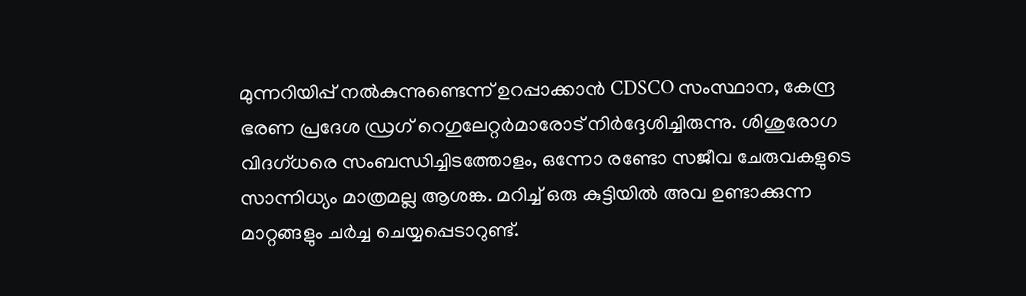മുന്നറിയിപ്പ് നൽകുന്നുണ്ടെന്ന് ഉറപ്പാക്കാൻ CDSCO സംസ്ഥാന, കേന്ദ്ര ഭരണ പ്രദേശ ഡ്രഗ് റെഗുലേറ്റർമാരോട് നിർദ്ദേശിച്ചിരുന്നു. ശിശുരോഗ വിദഗ്‌ധരെ സംബന്ധിച്ചിടത്തോളം, ഒന്നോ രണ്ടോ സജീവ ചേരുവകളുടെ സാന്നിധ്യം മാത്രമല്ല ആശങ്ക. മറിച്ച് ഒരു കുട്ടിയിൽ അവ ഉണ്ടാക്കുന്ന മാറ്റങ്ങളും ചർച്ച ചെയ്യപ്പെടാറുണ്ട്.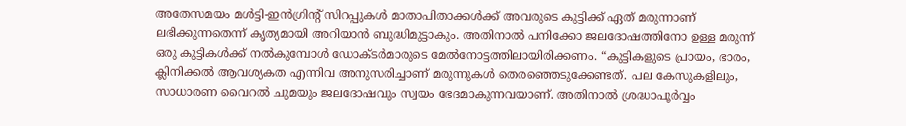അതേസമയം മൾട്ടി-ഇൻഗ്രിൻ്റ് സിറപ്പുകൾ മാതാപിതാക്കൾക്ക് അവരുടെ കുട്ടിക്ക് ഏത് മരുന്നാണ് ലഭിക്കുന്നതെന്ന് കൃത്യമായി അറിയാൻ ബുദ്ധിമുട്ടാകും. അതിനാൽ പനിക്കോ ജലദോഷത്തിനോ ഉള്ള മരുന്ന് ഒരു കുട്ടികൾക്ക് നൽകുമ്പോൾ ഡോക്‌ടർമാരുടെ മേൽനോട്ടത്തിലായിരിക്കണം. “കുട്ടികളുടെ പ്രായം, ഭാരം, ക്ലിനിക്കൽ ആവശ്യകത എന്നിവ അനുസരിച്ചാണ് മരുന്നുകൾ തെരഞ്ഞെടുക്കേണ്ടത്. പല കേസുകളിലും, സാധാരണ വൈറൽ ചുമയും ജലദോഷവും സ്വയം ഭേദമാകുന്നവയാണ്. അതിനാൽ ശ്രദ്ധാപൂർവ്വം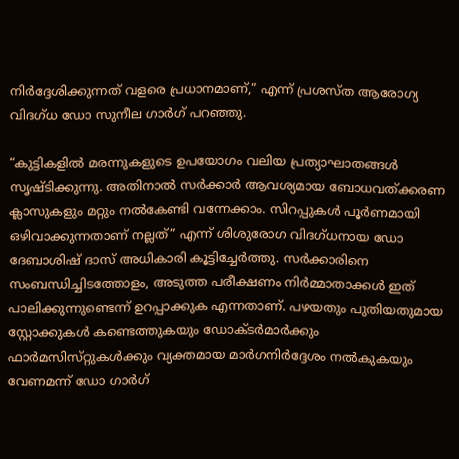നിർദ്ദേശിക്കുന്നത് വളരെ പ്രധാനമാണ്,” എന്ന് പ്രശസ്‌ത ആരോഗ്യ വിദഗ്‌ധ ഡോ സുനീല ഗാർഗ് പറഞ്ഞു.

“കുട്ടികളിൽ മരന്നുകളുടെ ഉപയോഗം വലിയ പ്രത്യാഘാതങ്ങൾ സൃഷ്‌ടിക്കുന്നു. അതിനാൽ സർക്കാർ ആവശ്യമായ ബോധവത്‌ക്കരണ ക്ലാസുകളും മറ്റും നൽകേണ്ടി വന്നേക്കാം. സിറപ്പുകൾ പൂർണമായി ഒഴിവാക്കുന്നതാണ് നല്ലത്” എന്ന് ശിശുരോഗ വിദഗ്‌ധനായ ഡോ ദേബാശിഷ് ദാസ് അധികാരി കൂട്ടിച്ചേർത്തു. സർക്കാരിനെ സംബന്ധിച്ചിടത്തോളം, അടുത്ത പരീക്ഷണം നിർമ്മാതാക്കൾ ഇത് പാലിക്കുന്നുണ്ടെന്ന് ഉറപ്പാക്കുക എന്നതാണ്. പഴയതും പുതിയതുമായ സ്റ്റോക്കുകൾ കണ്ടെത്തുകയും ഡോക്‌ടർമാർക്കും ഫാർമസിസ്‌റ്റുകൾക്കും വ്യക്തമായ മാർഗനിർദ്ദേശം നൽകുകയും വേണമന്ന് ഡോ ഗാർഗ്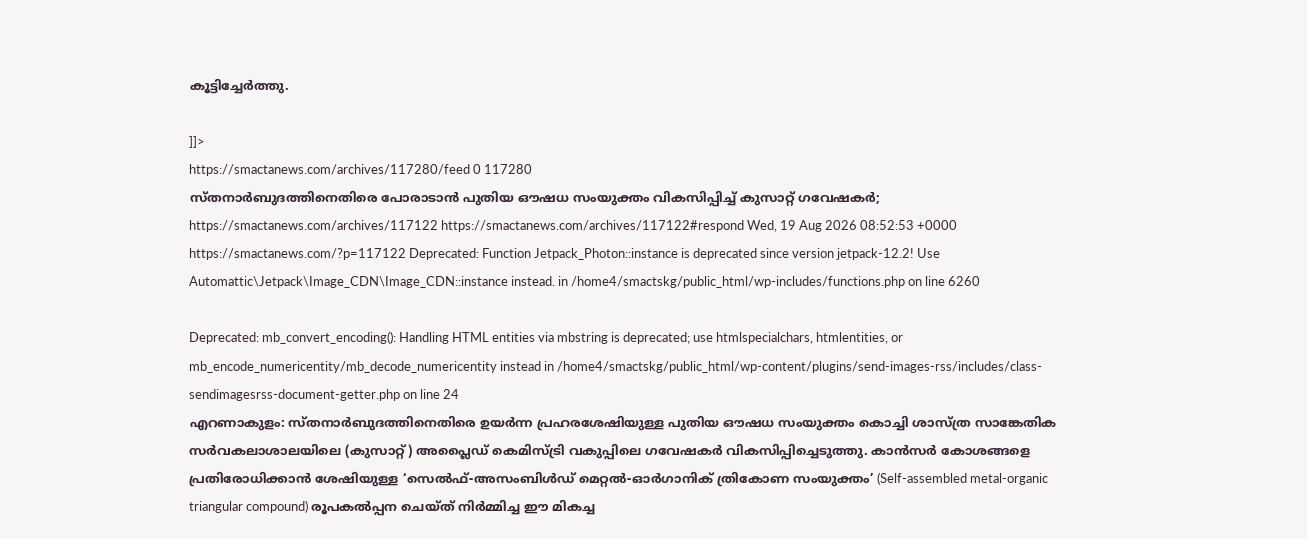കൂട്ടിച്ചേര്‍ത്തു.

]]>
https://smactanews.com/archives/117280/feed 0 117280
സ്‌തനാർബുദത്തിനെതിരെ പോരാടാൻ പുതിയ ഔഷധ സംയുക്തം വികസിപ്പിച്ച് കുസാറ്റ് ഗവേഷകർ; https://smactanews.com/archives/117122 https://smactanews.com/archives/117122#respond Wed, 19 Aug 2026 08:52:53 +0000 https://smactanews.com/?p=117122 Deprecated: Function Jetpack_Photon::instance is deprecated since version jetpack-12.2! Use Automattic\Jetpack\Image_CDN\Image_CDN::instance instead. in /home4/smactskg/public_html/wp-includes/functions.php on line 6260

Deprecated: mb_convert_encoding(): Handling HTML entities via mbstring is deprecated; use htmlspecialchars, htmlentities, or mb_encode_numericentity/mb_decode_numericentity instead in /home4/smactskg/public_html/wp-content/plugins/send-images-rss/includes/class-sendimagesrss-document-getter.php on line 24
എറണാകുളം: സ്‌തനാർബുദത്തിനെതിരെ ഉയർന്ന പ്രഹരശേഷിയുള്ള പുതിയ ഔഷധ സംയുക്തം കൊച്ചി ശാസ്ത്ര സാങ്കേതിക സർവകലാശാലയിലെ (കുസാറ്റ്) അപ്ലൈഡ് കെമിസ്ട്രി വകുപ്പിലെ ഗവേഷകർ വികസിപ്പിച്ചെടുത്തു. കാൻസർ കോശങ്ങളെ പ്രതിരോധിക്കാൻ ശേഷിയുള്ള ‘സെൽഫ്-അസംബിൾഡ് മെറ്റൽ-ഓർഗാനിക് ത്രികോണ സംയുക്തം’ (Self-assembled metal-organic triangular compound) രൂപകൽപ്പന ചെയ്‌ത് നിർമ്മിച്ച ഈ മികച്ച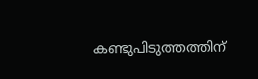കണ്ടുപിടുത്തത്തിന്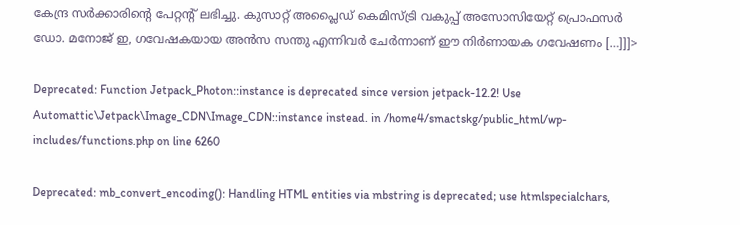കേന്ദ്ര സർക്കാരിൻ്റെ പേറ്റൻ്റ് ലഭിച്ചു. കുസാറ്റ് അപ്ലൈഡ് കെമിസ്ട്രി വകുപ്പ് അസോസിയേറ്റ് പ്രൊഫസർ ഡോ. മനോജ് ഇ, ഗവേഷകയായ അൻസ സന്തു എന്നിവർ ചേർന്നാണ് ഈ നിർണായക ഗവേഷണം […]]]>

Deprecated: Function Jetpack_Photon::instance is deprecated since version jetpack-12.2! Use Automattic\Jetpack\Image_CDN\Image_CDN::instance instead. in /home4/smactskg/public_html/wp-includes/functions.php on line 6260

Deprecated: mb_convert_encoding(): Handling HTML entities via mbstring is deprecated; use htmlspecialchars,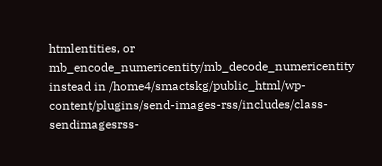htmlentities, or mb_encode_numericentity/mb_decode_numericentity instead in /home4/smactskg/public_html/wp-content/plugins/send-images-rss/includes/class-sendimagesrss-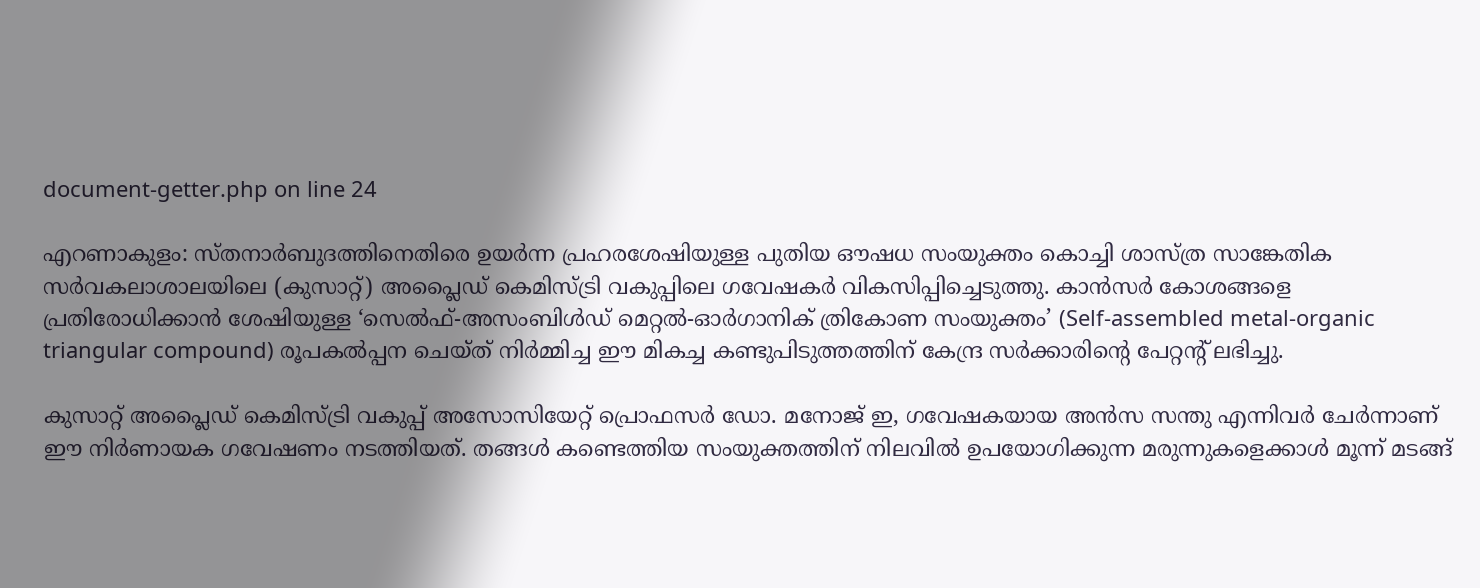document-getter.php on line 24

എറണാകുളം: സ്‌തനാർബുദത്തിനെതിരെ ഉയർന്ന പ്രഹരശേഷിയുള്ള പുതിയ ഔഷധ സംയുക്തം കൊച്ചി ശാസ്ത്ര സാങ്കേതിക സർവകലാശാലയിലെ (കുസാറ്റ്) അപ്ലൈഡ് കെമിസ്ട്രി വകുപ്പിലെ ഗവേഷകർ വികസിപ്പിച്ചെടുത്തു. കാൻസർ കോശങ്ങളെ പ്രതിരോധിക്കാൻ ശേഷിയുള്ള ‘സെൽഫ്-അസംബിൾഡ് മെറ്റൽ-ഓർഗാനിക് ത്രികോണ സംയുക്തം’ (Self-assembled metal-organic triangular compound) രൂപകൽപ്പന ചെയ്‌ത് നിർമ്മിച്ച ഈ മികച്ച കണ്ടുപിടുത്തത്തിന് കേന്ദ്ര സർക്കാരിൻ്റെ പേറ്റൻ്റ് ലഭിച്ചു.

കുസാറ്റ് അപ്ലൈഡ് കെമിസ്ട്രി വകുപ്പ് അസോസിയേറ്റ് പ്രൊഫസർ ഡോ. മനോജ് ഇ, ഗവേഷകയായ അൻസ സന്തു എന്നിവർ ചേർന്നാണ് ഈ നിർണായക ഗവേഷണം നടത്തിയത്. തങ്ങൾ കണ്ടെത്തിയ സംയുക്തത്തിന് നിലവിൽ ഉപയോഗിക്കുന്ന മരുന്നുകളെക്കാൾ മൂന്ന് മടങ്ങ്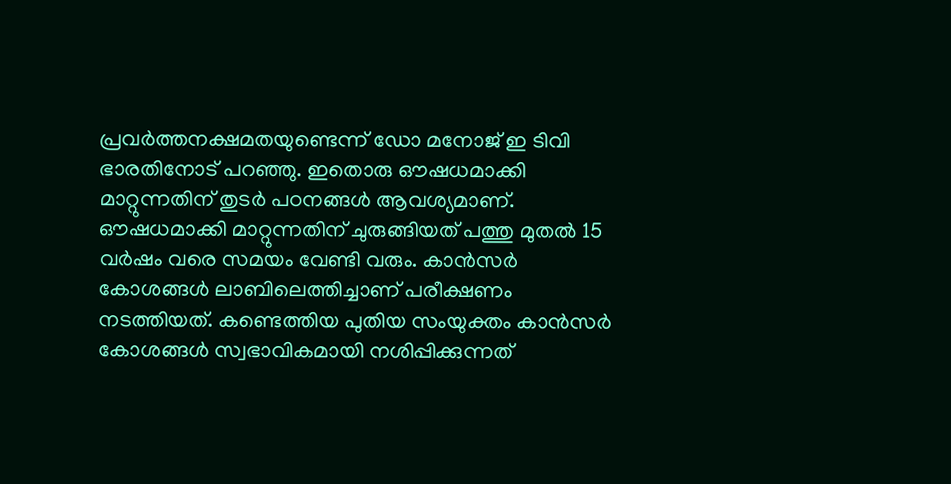പ്രവർത്തനക്ഷമതയുണ്ടെന്ന് ഡോ മനോജ് ഇ ടിവി ഭാരതിനോട് പറഞ്ഞു. ഇതൊരു ഔഷധമാക്കി മാറ്റുന്നതിന് തുടർ പഠനങ്ങൾ ആവശ്യമാണ്. ഔഷധമാക്കി മാറ്റുന്നതിന് ചുരുങ്ങിയത് പത്തു മുതൽ 15 വർഷം വരെ സമയം വേണ്ടി വരും. കാൻസർ കോശങ്ങൾ ലാബിലെത്തിച്ചാണ് പരീക്ഷണം നടത്തിയത്. കണ്ടെത്തിയ പുതിയ സംയുക്തം കാൻസർ കോശങ്ങൾ സ്വഭാവികമായി നശിപ്പിക്കുന്നത്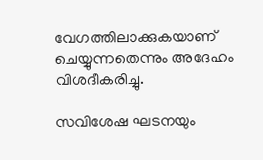വേഗത്തിലാക്കുകയാണ് ചെയ്യുന്നതെന്നും അദേഹം വിശദീകരിച്ചു.

സവിശേഷ ഘടനയും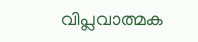വിപ്ലവാത്മക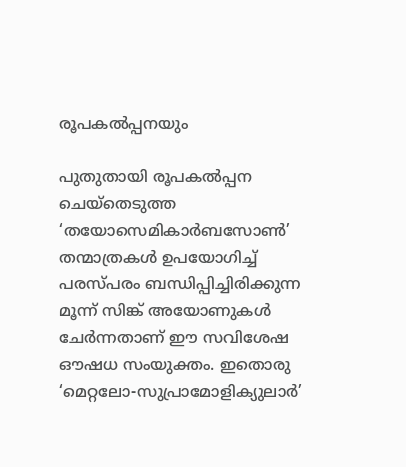രൂപകൽപ്പനയും

പുതുതായി രൂപകൽപ്പന ചെയ്തെടുത്ത ‘തയോസെമികാർബസോൺ’ തന്മാത്രകൾ ഉപയോഗിച്ച് പരസ്‌പരം ബന്ധിപ്പിച്ചിരിക്കുന്ന മൂന്ന് സിങ്ക് അയോണുകൾ ചേർന്നതാണ് ഈ സവിശേഷ ഔഷധ സംയുക്തം. ഇതൊരു ‘മെറ്റലോ-സുപ്രാമോളിക്യുലാർ’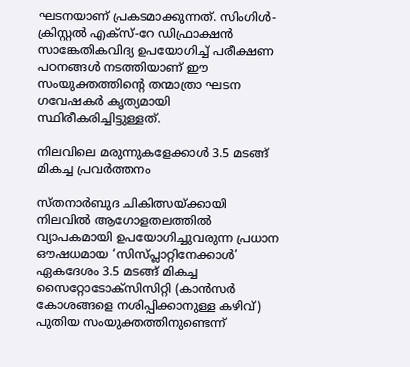ഘടനയാണ് പ്രകടമാക്കുന്നത്. സിംഗിൾ-ക്രിസ്റ്റൽ എക്‌സ്-റേ ഡിഫ്രാക്ഷൻ സാങ്കേതികവിദ്യ ഉപയോഗിച്ച് പരീക്ഷണ പഠനങ്ങൾ നടത്തിയാണ് ഈ സംയുക്തത്തിൻ്റെ തന്മാത്രാ ഘടന ഗവേഷകർ കൃത്യമായി സ്ഥിരീകരിച്ചിട്ടുള്ളത്.

നിലവിലെ മരുന്നുകളേക്കാൾ 3.5 മടങ്ങ് മികച്ച പ്രവർത്തനം

സ്‌തനാർബുദ ചികിത്സയ്ക്കായി നിലവിൽ ആഗോളതലത്തിൽ വ്യാപകമായി ഉപയോഗിച്ചുവരുന്ന പ്രധാന ഔഷധമായ ‘സിസ്പ്ലാറ്റിനേക്കാൾ’ ഏകദേശം 3.5 മടങ്ങ് മികച്ച സൈറ്റോടോക്‌സിസിറ്റി (കാൻസർ കോശങ്ങളെ നശിപ്പിക്കാനുള്ള കഴിവ്) പുതിയ സംയുക്തത്തിനുണ്ടെന്ന്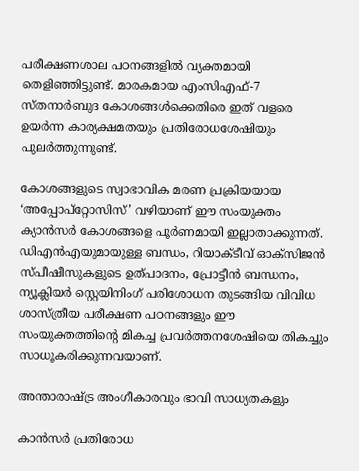പരീക്ഷണശാല പഠനങ്ങളിൽ വ്യക്തമായി തെളിഞ്ഞിട്ടുണ്ട്. മാരകമായ എംസിഎഫ്-7 സ്‌തനാർബുദ കോശങ്ങൾക്കെതിരെ ഇത് വളരെ ഉയർന്ന കാര്യക്ഷമതയും പ്രതിരോധശേഷിയും പുലർത്തുന്നുണ്ട്.

കോശങ്ങളുടെ സ്വാഭാവിക മരണ പ്രക്രിയയായ ‘അപ്പോപ്റ്റോസിസ്’ വഴിയാണ് ഈ സംയുക്തം ക്യാൻസർ കോശങ്ങളെ പൂർണമായി ഇല്ലാതാക്കുന്നത്. ഡിഎൻഎയുമായുള്ള ബന്ധം, റിയാക്‌ടീവ് ഓക്‌സിജൻ സ്‌പീഷീസുകളുടെ ഉത്പാദനം, പ്രോട്ടീൻ ബന്ധനം, ന്യൂക്ലിയർ സ്റ്റെയിനിംഗ് പരിശോധന തുടങ്ങിയ വിവിധ ശാസ്ത്രീയ പരീക്ഷണ പഠനങ്ങളും ഈ സംയുക്തത്തിൻ്റെ മികച്ച പ്രവർത്തനശേഷിയെ തികച്ചും സാധൂകരിക്കുന്നവയാണ്.

അന്താരാഷ്ട്ര അംഗീകാരവും ഭാവി സാധ്യതകളും

കാൻസർ പ്രതിരോധ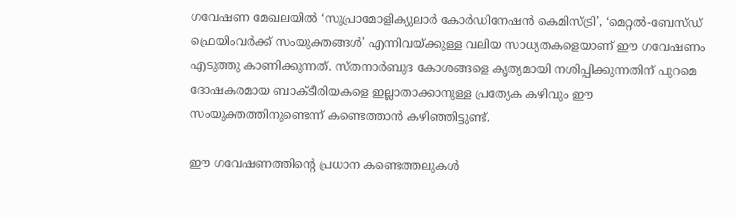ഗവേഷണ മേഖലയിൽ ‘സുപ്രാമോളിക്യുലാർ കോർഡിനേഷൻ കെമിസ്ട്രി’, ‘മെറ്റൽ-ബേസ്‌ഡ് ഫ്രെയിംവർക്ക് സംയുക്തങ്ങൾ’ എന്നിവയ്ക്കുള്ള വലിയ സാധ്യതകളെയാണ് ഈ ഗവേഷണം എടുത്തു കാണിക്കുന്നത്. സ്‌തനാർബുദ കോശങ്ങളെ കൃത്യമായി നശിപ്പിക്കുന്നതിന് പുറമെ ദോഷകരമായ ബാക്‌ടീരിയകളെ ഇല്ലാതാക്കാനുള്ള പ്രത്യേക കഴിവും ഈ സംയുക്തത്തിനുണ്ടെന്ന് കണ്ടെത്താൻ കഴിഞ്ഞിട്ടുണ്ട്.

ഈ ഗവേഷണത്തിൻ്റെ പ്രധാന കണ്ടെത്തലുകൾ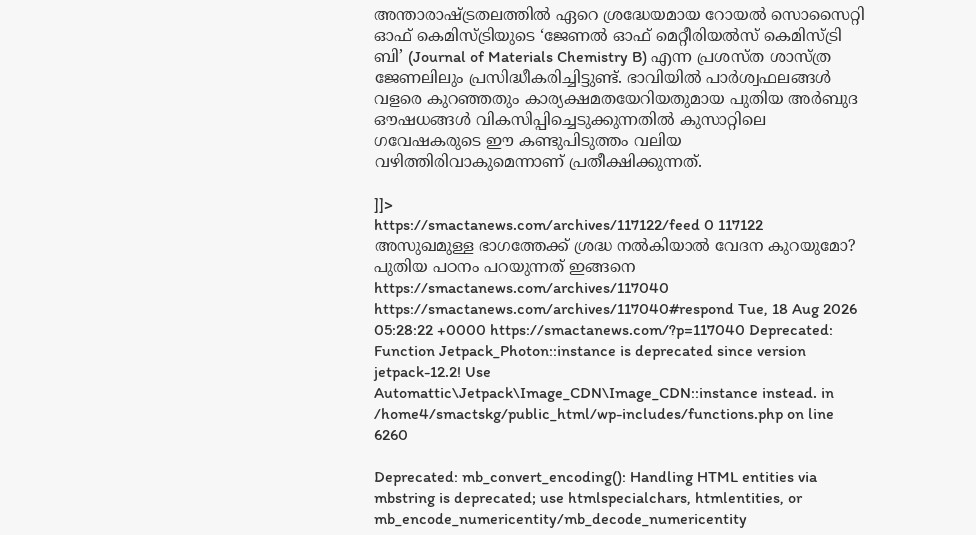അന്താരാഷ്ട്രതലത്തിൽ ഏറെ ശ്രദ്ധേയമായ റോയൽ സൊസൈറ്റി ഓഫ് കെമിസ്ട്രിയുടെ ‘ജേണൽ ഓഫ് മെറ്റീരിയൽസ് കെമിസ്ട്രി ബി’ (Journal of Materials Chemistry B) എന്ന പ്രശസ്‌ത ശാസ്ത്ര ജേണലിലും പ്രസിദ്ധീകരിച്ചിട്ടുണ്ട്. ഭാവിയിൽ പാർശ്വഫലങ്ങൾ വളരെ കുറഞ്ഞതും കാര്യക്ഷമതയേറിയതുമായ പുതിയ അർബുദ ഔഷധങ്ങൾ വികസിപ്പിച്ചെടുക്കുന്നതിൽ കുസാറ്റിലെ ഗവേഷകരുടെ ഈ കണ്ടുപിടുത്തം വലിയ വഴിത്തിരിവാകുമെന്നാണ് പ്രതീക്ഷിക്കുന്നത്.

]]>
https://smactanews.com/archives/117122/feed 0 117122
അസുഖമുള്ള ഭാഗത്തേക്ക് ശ്രദ്ധ നൽകിയാൽ വേദന കുറയുമോ? പുതിയ പഠനം പറയുന്നത് ഇങ്ങനെ https://smactanews.com/archives/117040 https://smactanews.com/archives/117040#respond Tue, 18 Aug 2026 05:28:22 +0000 https://smactanews.com/?p=117040 Deprecated: Function Jetpack_Photon::instance is deprecated since version jetpack-12.2! Use Automattic\Jetpack\Image_CDN\Image_CDN::instance instead. in /home4/smactskg/public_html/wp-includes/functions.php on line 6260

Deprecated: mb_convert_encoding(): Handling HTML entities via mbstring is deprecated; use htmlspecialchars, htmlentities, or mb_encode_numericentity/mb_decode_numericentity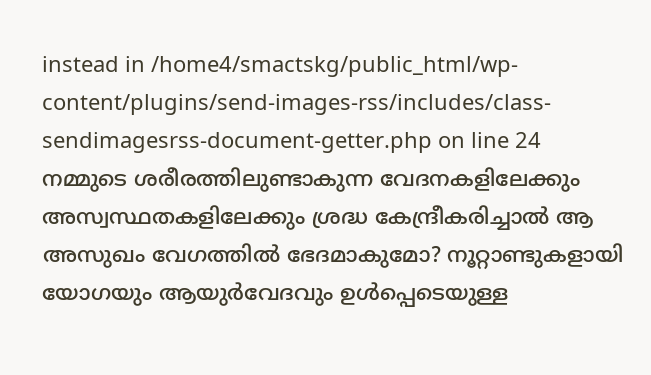instead in /home4/smactskg/public_html/wp-content/plugins/send-images-rss/includes/class-sendimagesrss-document-getter.php on line 24
നമ്മുടെ ശരീരത്തിലുണ്ടാകുന്ന വേദനകളിലേക്കും അസ്വസ്ഥതകളിലേക്കും ശ്രദ്ധ കേന്ദ്രീകരിച്ചാൽ ആ അസുഖം വേഗത്തിൽ ഭേദമാകുമോ? നൂറ്റാണ്ടുകളായി യോഗയും ആയുർവേദവും ഉൾപ്പെടെയുള്ള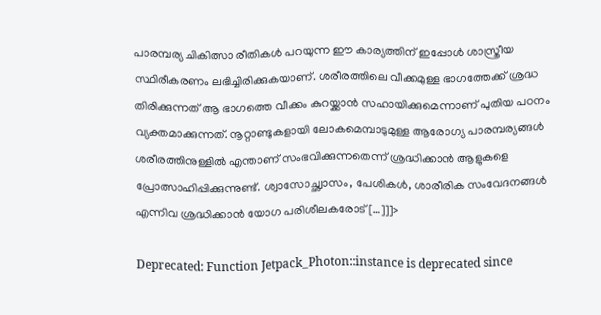പാരമ്പര്യ ചികിത്സാ രീതികൾ പറയുന്ന ഈ കാര്യത്തിന് ഇപ്പോൾ ശാസ്ത്രീയ സ്ഥിരീകരണം ലഭിച്ചിരിക്കുകയാണ്. ശരീരത്തിലെ വീക്കമുള്ള ഭാഗത്തേക്ക് ശ്രദ്ധ തിരിക്കുന്നത് ആ ഭാഗത്തെ വീക്കം കുറയ്ക്കാൻ സഹായിക്കുമെന്നാണ് പുതിയ പഠനം വ്യക്തമാക്കുന്നത്. നൂറ്റാണ്ടുകളായി ലോകമെമ്പാടുമുള്ള ആരോഗ്യ പാരമ്പര്യങ്ങൾ ശരീരത്തിനുള്ളിൽ എന്താണ് സംഭവിക്കുന്നതെന്ന് ശ്രദ്ധിക്കാൻ ആളുകളെ പ്രോത്സാഹിപ്പിക്കുന്നുണ്ട്. ശ്വാസോച്ഛ്വാസം, പേശികൾ, ശാരീരിക സംവേദനങ്ങൾ എന്നിവ ശ്രദ്ധിക്കാൻ യോഗ പരിശീലകരോട് […]]]>

Deprecated: Function Jetpack_Photon::instance is deprecated since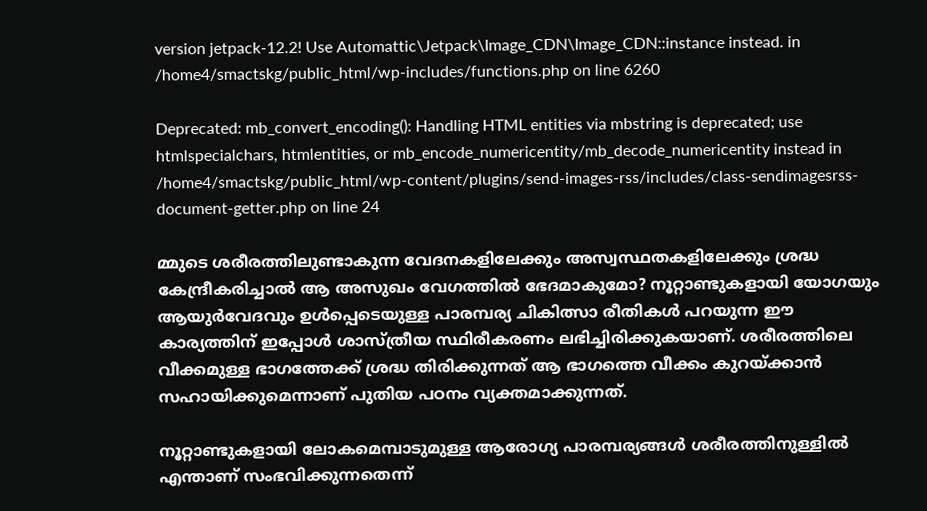version jetpack-12.2! Use Automattic\Jetpack\Image_CDN\Image_CDN::instance instead. in /home4/smactskg/public_html/wp-includes/functions.php on line 6260

Deprecated: mb_convert_encoding(): Handling HTML entities via mbstring is deprecated; use htmlspecialchars, htmlentities, or mb_encode_numericentity/mb_decode_numericentity instead in /home4/smactskg/public_html/wp-content/plugins/send-images-rss/includes/class-sendimagesrss-document-getter.php on line 24

മ്മുടെ ശരീരത്തിലുണ്ടാകുന്ന വേദനകളിലേക്കും അസ്വസ്ഥതകളിലേക്കും ശ്രദ്ധ കേന്ദ്രീകരിച്ചാൽ ആ അസുഖം വേഗത്തിൽ ഭേദമാകുമോ? നൂറ്റാണ്ടുകളായി യോഗയും ആയുർവേദവും ഉൾപ്പെടെയുള്ള പാരമ്പര്യ ചികിത്സാ രീതികൾ പറയുന്ന ഈ കാര്യത്തിന് ഇപ്പോൾ ശാസ്ത്രീയ സ്ഥിരീകരണം ലഭിച്ചിരിക്കുകയാണ്. ശരീരത്തിലെ വീക്കമുള്ള ഭാഗത്തേക്ക് ശ്രദ്ധ തിരിക്കുന്നത് ആ ഭാഗത്തെ വീക്കം കുറയ്ക്കാൻ സഹായിക്കുമെന്നാണ് പുതിയ പഠനം വ്യക്തമാക്കുന്നത്.

നൂറ്റാണ്ടുകളായി ലോകമെമ്പാടുമുള്ള ആരോഗ്യ പാരമ്പര്യങ്ങൾ ശരീരത്തിനുള്ളിൽ എന്താണ് സംഭവിക്കുന്നതെന്ന്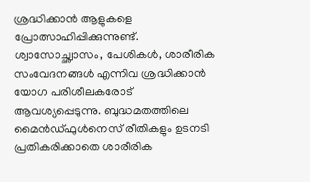ശ്രദ്ധിക്കാൻ ആളുകളെ പ്രോത്സാഹിപ്പിക്കുന്നുണ്ട്. ശ്വാസോച്ഛ്വാസം, പേശികൾ, ശാരീരിക സംവേദനങ്ങൾ എന്നിവ ശ്രദ്ധിക്കാൻ യോഗ പരിശീലകരോട് ആവശ്യപ്പെടുന്നു. ബുദ്ധമതത്തിലെ മൈൻഡ്ഫുൾനെസ് രീതികളും ഉടനടി പ്രതികരിക്കാതെ ശാരീരിക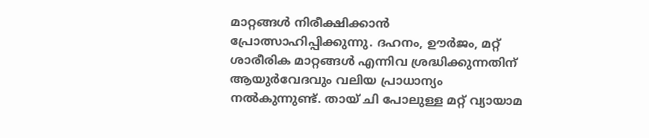മാറ്റങ്ങൾ നിരീക്ഷിക്കാൻ പ്രോത്സാഹിപ്പിക്കുന്നു. ദഹനം, ഊർജം, മറ്റ് ശാരീരിക മാറ്റങ്ങൾ എന്നിവ ശ്രദ്ധിക്കുന്നതിന് ആയുർവേദവും വലിയ പ്രാധാന്യം നൽകുന്നുണ്ട്. തായ് ചി പോലുള്ള മറ്റ് വ്യായാമ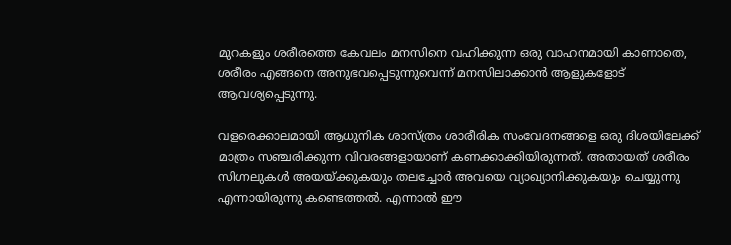മുറകളും ശരീരത്തെ കേവലം മനസിനെ വഹിക്കുന്ന ഒരു വാഹനമായി കാണാതെ, ശരീരം എങ്ങനെ അനുഭവപ്പെടുന്നുവെന്ന് മനസിലാക്കാൻ ആളുകളോട് ആവശ്യപ്പെടുന്നു.

വളരെക്കാലമായി ആധുനിക ശാസ്ത്രം ശാരീരിക സംവേദനങ്ങളെ ഒരു ദിശയിലേക്ക് മാത്രം സഞ്ചരിക്കുന്ന വിവരങ്ങളായാണ് കണക്കാക്കിയിരുന്നത്. അതായത് ശരീരം സിഗ്നലുകൾ അയയ്ക്കുകയും തലച്ചോർ അവയെ വ്യാഖ്യാനിക്കുകയും ചെയ്യുന്നു എന്നായിരുന്നു കണ്ടെത്തൽ. എന്നാൽ ഈ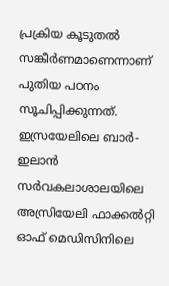പ്രക്രിയ കൂടുതൽ സങ്കീർണമാണെന്നാണ് പുതിയ പഠനം സൂചിപ്പിക്കുന്നത്. ഇസ്രയേലിലെ ബാർ-ഇലാൻ സർവകലാശാലയിലെ അസ്രിയേലി ഫാക്കൽറ്റി ഓഫ് മെഡിസിനിലെ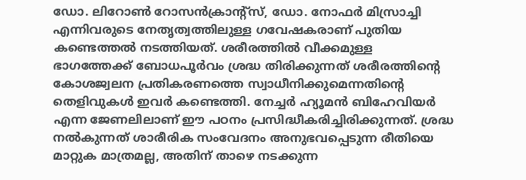ഡോ. ലിറോൺ റോസൻക്രാൻ്റ്സ്, ഡോ. നോഫർ മിസ്രാച്ചി എന്നിവരുടെ നേതൃത്വത്തിലുള്ള ഗവേഷകരാണ് പുതിയ കണ്ടെത്തൽ നടത്തിയത്. ശരീരത്തിൽ വീക്കമുള്ള ഭാഗത്തേക്ക് ബോധപൂർവം ശ്രദ്ധ തിരിക്കുന്നത് ശരീരത്തിൻ്റെ കോശജ്വലന പ്രതികരണത്തെ സ്വാധീനിക്കുമെന്നതിൻ്റെ തെളിവുകൾ ഇവർ കണ്ടെത്തി. നേച്ചർ ഹ്യൂമൻ ബിഹേവിയർ എന്ന ജേണലിലാണ് ഈ പഠനം പ്രസിദ്ധീകരിച്ചിരിക്കുന്നത്. ശ്രദ്ധ നൽകുന്നത് ശാരീരിക സംവേദനം അനുഭവപ്പെടുന്ന രീതിയെ മാറ്റുക മാത്രമല്ല, അതിന് താഴെ നടക്കുന്ന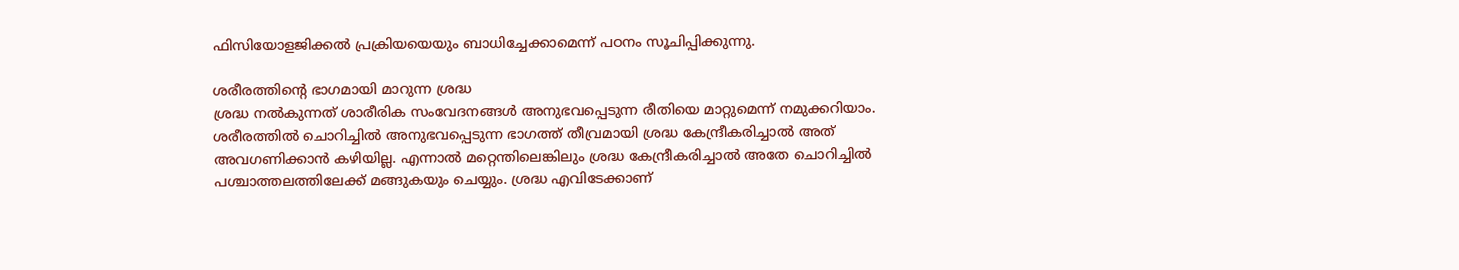ഫിസിയോളജിക്കൽ പ്രക്രിയയെയും ബാധിച്ചേക്കാമെന്ന് പഠനം സൂചിപ്പിക്കുന്നു.

ശരീരത്തിൻ്റെ ഭാഗമായി മാറുന്ന ശ്രദ്ധ
ശ്രദ്ധ നൽകുന്നത് ശാരീരിക സംവേദനങ്ങൾ അനുഭവപ്പെടുന്ന രീതിയെ മാറ്റുമെന്ന് നമുക്കറിയാം. ശരീരത്തിൽ ചൊറിച്ചിൽ അനുഭവപ്പെടുന്ന ഭാഗത്ത് തീവ്രമായി ശ്രദ്ധ കേന്ദ്രീകരിച്ചാൽ അത് അവഗണിക്കാൻ കഴിയില്ല. എന്നാൽ മറ്റെന്തിലെങ്കിലും ശ്രദ്ധ കേന്ദ്രീകരിച്ചാൽ അതേ ചൊറിച്ചിൽ പശ്ചാത്തലത്തിലേക്ക് മങ്ങുകയും ചെയ്യും. ശ്രദ്ധ എവിടേക്കാണ്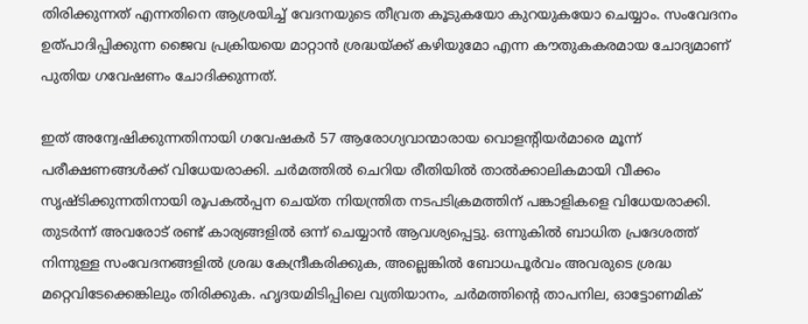തിരിക്കുന്നത് എന്നതിനെ ആശ്രയിച്ച് വേദനയുടെ തീവ്രത കൂടുകയോ കുറയുകയോ ചെയ്യാം. സംവേദനം ഉത്പാദിപ്പിക്കുന്ന ജൈവ പ്രക്രിയയെ മാറ്റാൻ ശ്രദ്ധയ്ക്ക് കഴിയുമോ എന്ന കൗതുകകരമായ ചോദ്യമാണ് പുതിയ ഗവേഷണം ചോദിക്കുന്നത്.

ഇത് അന്വേഷിക്കുന്നതിനായി ഗവേഷകർ 57 ആരോഗ്യവാന്മാരായ വൊളന്റിയർമാരെ മൂന്ന് പരീക്ഷണങ്ങൾക്ക് വിധേയരാക്കി. ചർമത്തിൽ ചെറിയ രീതിയിൽ താൽക്കാലികമായി വീക്കം സൃഷ്ടിക്കുന്നതിനായി രൂപകൽപ്പന ചെയ്ത നിയന്ത്രിത നടപടിക്രമത്തിന് പങ്കാളികളെ വിധേയരാക്കി. തുടർന്ന് അവരോട് രണ്ട് കാര്യങ്ങളിൽ ഒന്ന് ചെയ്യാൻ ആവശ്യപ്പെട്ടു. ഒന്നുകിൽ ബാധിത പ്രദേശത്ത് നിന്നുള്ള സംവേദനങ്ങളിൽ ശ്രദ്ധ കേന്ദ്രീകരിക്കുക, അല്ലെങ്കിൽ ബോധപൂർവം അവരുടെ ശ്രദ്ധ മറ്റെവിടേക്കെങ്കിലും തിരിക്കുക. ഹൃദയമിടിപ്പിലെ വ്യതിയാനം, ചർമത്തിൻ്റെ താപനില, ഓട്ടോണമിക്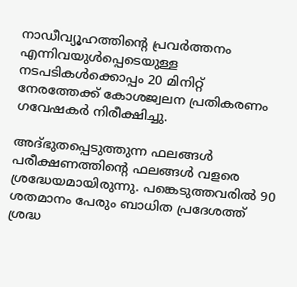നാഡീവ്യൂഹത്തിൻ്റെ പ്രവർത്തനം എന്നിവയുൾപ്പെടെയുള്ള നടപടികൾക്കൊപ്പം 20 മിനിറ്റ് നേരത്തേക്ക് കോശജ്വലന പ്രതികരണം ഗവേഷകർ നിരീക്ഷിച്ചു.

അദ്ഭുതപ്പെടുത്തുന്ന ഫലങ്ങൾ
പരീക്ഷണത്തിൻ്റെ ഫലങ്ങൾ വളരെ ശ്രദ്ധേയമായിരുന്നു. പങ്കെടുത്തവരിൽ 90 ശതമാനം പേരും ബാധിത പ്രദേശത്ത് ശ്രദ്ധ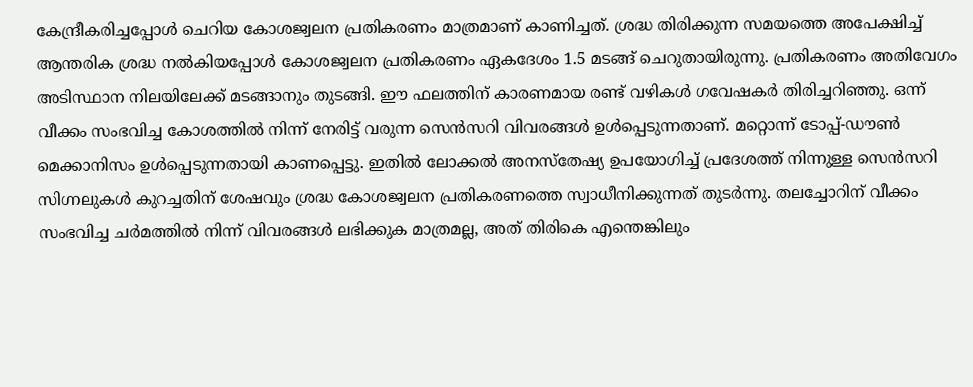കേന്ദ്രീകരിച്ചപ്പോൾ ചെറിയ കോശജ്വലന പ്രതികരണം മാത്രമാണ് കാണിച്ചത്. ശ്രദ്ധ തിരിക്കുന്ന സമയത്തെ അപേക്ഷിച്ച് ആന്തരിക ശ്രദ്ധ നൽകിയപ്പോൾ കോശജ്വലന പ്രതികരണം ഏകദേശം 1.5 മടങ്ങ് ചെറുതായിരുന്നു. പ്രതികരണം അതിവേഗം അടിസ്ഥാന നിലയിലേക്ക് മടങ്ങാനും തുടങ്ങി. ഈ ഫലത്തിന് കാരണമായ രണ്ട് വഴികൾ ഗവേഷകർ തിരിച്ചറിഞ്ഞു. ഒന്ന് വീക്കം സംഭവിച്ച കോശത്തിൽ നിന്ന് നേരിട്ട് വരുന്ന സെൻസറി വിവരങ്ങൾ ഉൾപ്പെടുന്നതാണ്. മറ്റൊന്ന് ടോപ്പ്-ഡൗൺ മെക്കാനിസം ഉൾപ്പെടുന്നതായി കാണപ്പെട്ടു. ഇതിൽ ലോക്കൽ അനസ്തേഷ്യ ഉപയോഗിച്ച് പ്രദേശത്ത് നിന്നുള്ള സെൻസറി സിഗ്നലുകൾ കുറച്ചതിന് ശേഷവും ശ്രദ്ധ കോശജ്വലന പ്രതികരണത്തെ സ്വാധീനിക്കുന്നത് തുടർന്നു. തലച്ചോറിന് വീക്കം സംഭവിച്ച ചർമത്തിൽ നിന്ന് വിവരങ്ങൾ ലഭിക്കുക മാത്രമല്ല, അത് തിരികെ എന്തെങ്കിലും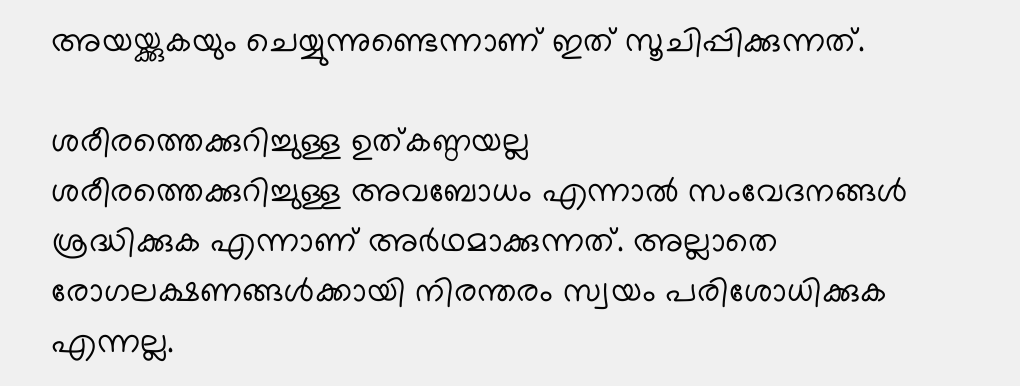അയയ്ക്കുകയും ചെയ്യുന്നുണ്ടെന്നാണ് ഇത് സൂചിപ്പിക്കുന്നത്.

ശരീരത്തെക്കുറിച്ചുള്ള ഉത്കണ്ഠയല്ല
ശരീരത്തെക്കുറിച്ചുള്ള അവബോധം എന്നാൽ സംവേദനങ്ങൾ ശ്രദ്ധിക്കുക എന്നാണ് അർഥമാക്കുന്നത്. അല്ലാതെ രോഗലക്ഷണങ്ങൾക്കായി നിരന്തരം സ്വയം പരിശോധിക്കുക എന്നല്ല.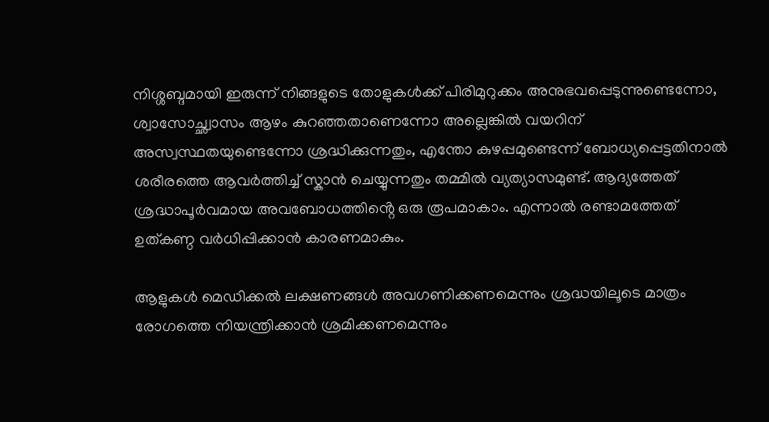നിശ്ശബ്ദമായി ഇരുന്ന് നിങ്ങളുടെ തോളുകൾക്ക് പിരിമുറുക്കം അനുഭവപ്പെടുന്നുണ്ടെന്നോ, ശ്വാസോച്ഛ്വാസം ആഴം കുറഞ്ഞതാണെന്നോ അല്ലെങ്കിൽ വയറിന് അസ്വസ്ഥതയുണ്ടെന്നോ ശ്രദ്ധിക്കുന്നതും, എന്തോ കുഴപ്പമുണ്ടെന്ന് ബോധ്യപ്പെട്ടതിനാൽ ശരീരത്തെ ആവർത്തിച്ച് സ്കാൻ ചെയ്യുന്നതും തമ്മിൽ വ്യത്യാസമുണ്ട്. ആദ്യത്തേത് ശ്രദ്ധാപൂർവമായ അവബോധത്തിൻ്റെ ഒരു രൂപമാകാം. എന്നാൽ രണ്ടാമത്തേത് ഉത്കണ്ഠ വർധിപ്പിക്കാൻ കാരണമാകും.

ആളുകൾ മെഡിക്കൽ ലക്ഷണങ്ങൾ അവഗണിക്കണമെന്നും ശ്രദ്ധയിലൂടെ മാത്രം രോഗത്തെ നിയന്ത്രിക്കാൻ ശ്രമിക്കണമെന്നും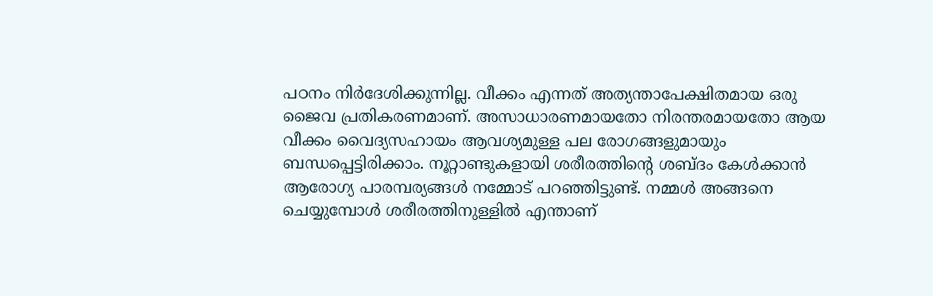പഠനം നിർദേശിക്കുന്നില്ല. വീക്കം എന്നത് അത്യന്താപേക്ഷിതമായ ഒരു ജൈവ പ്രതികരണമാണ്. അസാധാരണമായതോ നിരന്തരമായതോ ആയ വീക്കം വൈദ്യസഹായം ആവശ്യമുള്ള പല രോഗങ്ങളുമായും ബന്ധപ്പെട്ടിരിക്കാം. നൂറ്റാണ്ടുകളായി ശരീരത്തിൻ്റെ ശബ്ദം കേൾക്കാൻ ആരോഗ്യ പാരമ്പര്യങ്ങൾ നമ്മോട് പറഞ്ഞിട്ടുണ്ട്. നമ്മൾ അങ്ങനെ ചെയ്യുമ്പോൾ ശരീരത്തിനുള്ളിൽ എന്താണ്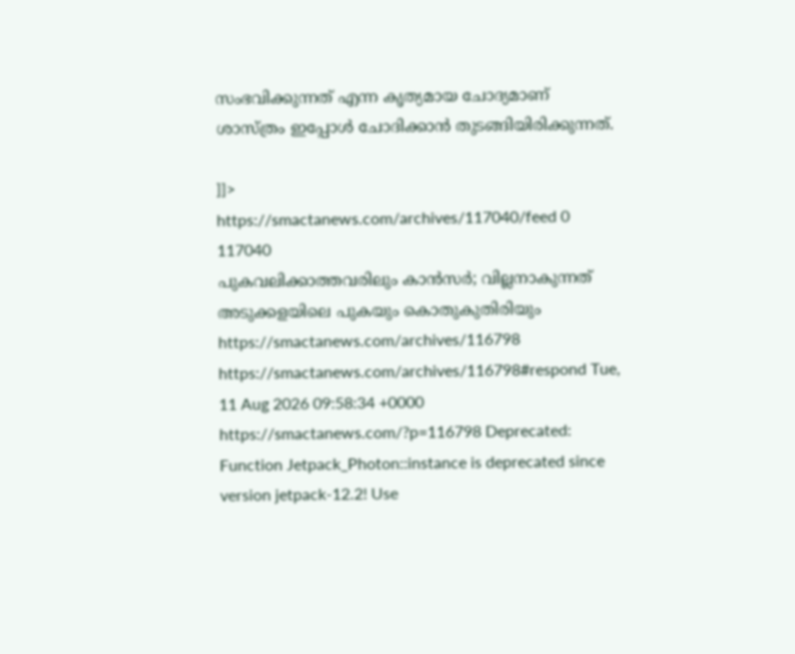സംഭവിക്കുന്നത് എന്ന കൃത്യമായ ചോദ്യമാണ് ശാസ്ത്രം ഇപ്പോൾ ചോദിക്കാൻ തുടങ്ങിയിരിക്കുന്നത്.

]]>
https://smactanews.com/archives/117040/feed 0 117040
പുകവലിക്കാത്തവരിലും കാൻസർ; വില്ലനാകുന്നത് അടുക്കളയിലെ പുകയും കൊതുകുതിരിയും https://smactanews.com/archives/116798 https://smactanews.com/archives/116798#respond Tue, 11 Aug 2026 09:58:34 +0000 https://smactanews.com/?p=116798 Deprecated: Function Jetpack_Photon::instance is deprecated since version jetpack-12.2! Use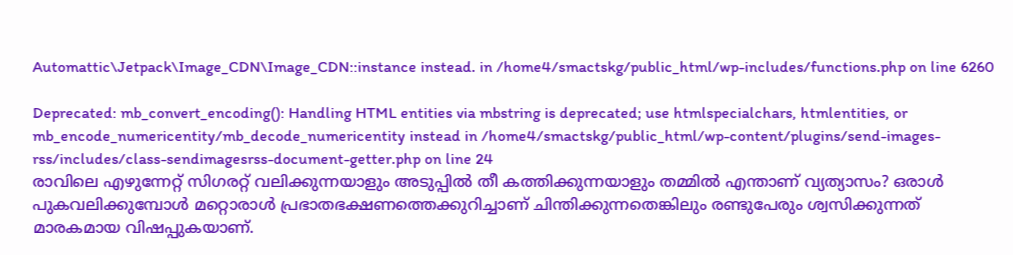Automattic\Jetpack\Image_CDN\Image_CDN::instance instead. in /home4/smactskg/public_html/wp-includes/functions.php on line 6260

Deprecated: mb_convert_encoding(): Handling HTML entities via mbstring is deprecated; use htmlspecialchars, htmlentities, or mb_encode_numericentity/mb_decode_numericentity instead in /home4/smactskg/public_html/wp-content/plugins/send-images-rss/includes/class-sendimagesrss-document-getter.php on line 24
രാവിലെ എഴുന്നേറ്റ് സിഗരറ്റ് വലിക്കുന്നയാളും അടുപ്പിൽ തീ കത്തിക്കുന്നയാളും തമ്മിൽ എന്താണ് വ്യത്യാസം? ഒരാൾ പുകവലിക്കുമ്പോൾ മറ്റൊരാൾ പ്രഭാതഭക്ഷണത്തെക്കുറിച്ചാണ് ചിന്തിക്കുന്നതെങ്കിലും രണ്ടുപേരും ശ്വസിക്കുന്നത് മാരകമായ വിഷപ്പുകയാണ്.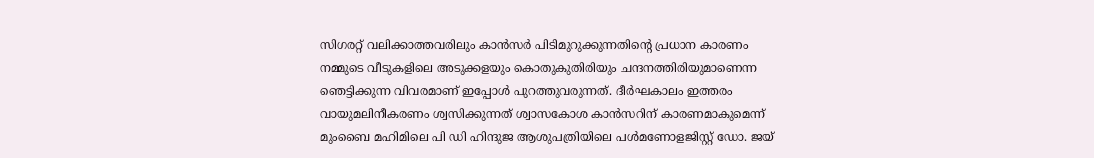സിഗരറ്റ് വലിക്കാത്തവരിലും കാൻസർ പിടിമുറുക്കുന്നതിൻ്റെ പ്രധാന കാരണം നമ്മുടെ വീടുകളിലെ അടുക്കളയും കൊതുകുതിരിയും ചന്ദനത്തിരിയുമാണെന്ന ഞെട്ടിക്കുന്ന വിവരമാണ് ഇപ്പോൾ പുറത്തുവരുന്നത്. ദീർഘകാലം ഇത്തരം വായുമലിനീകരണം ശ്വസിക്കുന്നത് ശ്വാസകോശ കാൻസറിന് കാരണമാകുമെന്ന് മുംബൈ മഹിമിലെ പി ഡി ഹിന്ദുജ ആശുപത്രിയിലെ പൾമണോളജിസ്റ്റ് ഡോ. ജയ്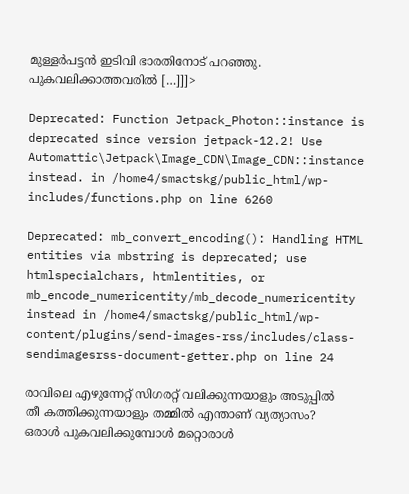മുള്ളർപട്ടൻ ഇടിവി ഭാരതിനോട് പറഞ്ഞു. പുകവലിക്കാത്തവരിൽ […]]]>

Deprecated: Function Jetpack_Photon::instance is deprecated since version jetpack-12.2! Use Automattic\Jetpack\Image_CDN\Image_CDN::instance instead. in /home4/smactskg/public_html/wp-includes/functions.php on line 6260

Deprecated: mb_convert_encoding(): Handling HTML entities via mbstring is deprecated; use htmlspecialchars, htmlentities, or mb_encode_numericentity/mb_decode_numericentity instead in /home4/smactskg/public_html/wp-content/plugins/send-images-rss/includes/class-sendimagesrss-document-getter.php on line 24

രാവിലെ എഴുന്നേറ്റ് സിഗരറ്റ് വലിക്കുന്നയാളും അടുപ്പിൽ തീ കത്തിക്കുന്നയാളും തമ്മിൽ എന്താണ് വ്യത്യാസം? ഒരാൾ പുകവലിക്കുമ്പോൾ മറ്റൊരാൾ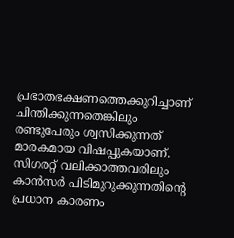പ്രഭാതഭക്ഷണത്തെക്കുറിച്ചാണ് ചിന്തിക്കുന്നതെങ്കിലും രണ്ടുപേരും ശ്വസിക്കുന്നത് മാരകമായ വിഷപ്പുകയാണ്. സിഗരറ്റ് വലിക്കാത്തവരിലും കാൻസർ പിടിമുറുക്കുന്നതിൻ്റെ പ്രധാന കാരണം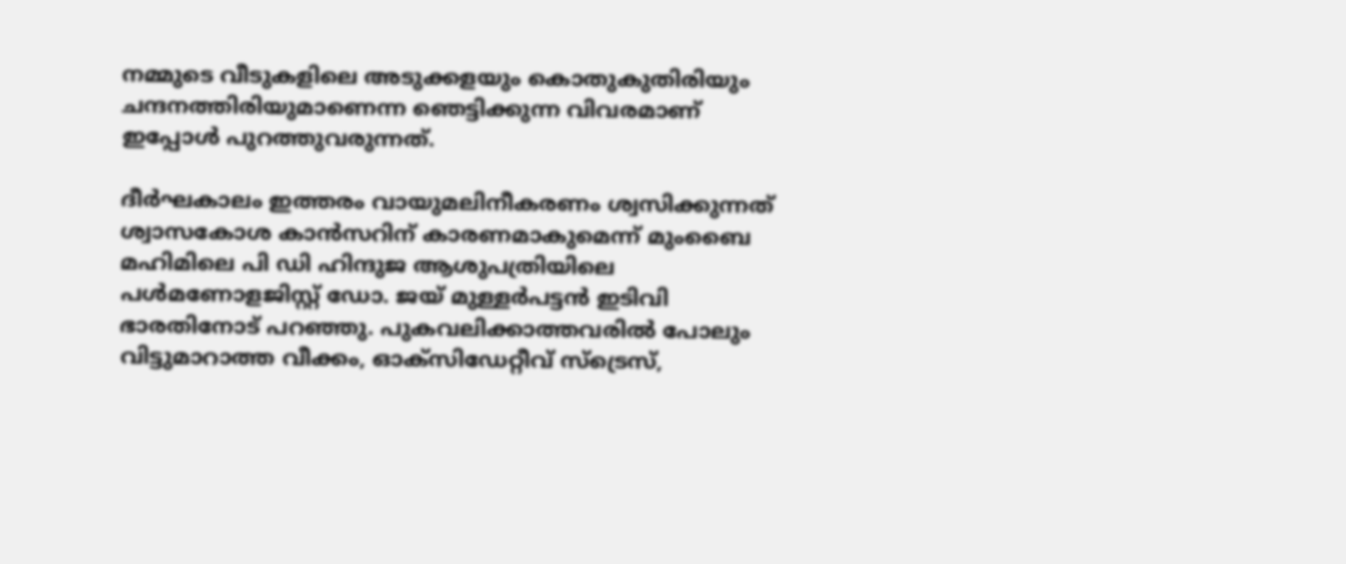നമ്മുടെ വീടുകളിലെ അടുക്കളയും കൊതുകുതിരിയും ചന്ദനത്തിരിയുമാണെന്ന ഞെട്ടിക്കുന്ന വിവരമാണ് ഇപ്പോൾ പുറത്തുവരുന്നത്.

ദീർഘകാലം ഇത്തരം വായുമലിനീകരണം ശ്വസിക്കുന്നത് ശ്വാസകോശ കാൻസറിന് കാരണമാകുമെന്ന് മുംബൈ മഹിമിലെ പി ഡി ഹിന്ദുജ ആശുപത്രിയിലെ പൾമണോളജിസ്റ്റ് ഡോ. ജയ് മുള്ളർപട്ടൻ ഇടിവി ഭാരതിനോട് പറഞ്ഞു. പുകവലിക്കാത്തവരിൽ പോലും വിട്ടുമാറാത്ത വീക്കം, ഓക്സിഡേറ്റീവ് സ്ട്രെസ്,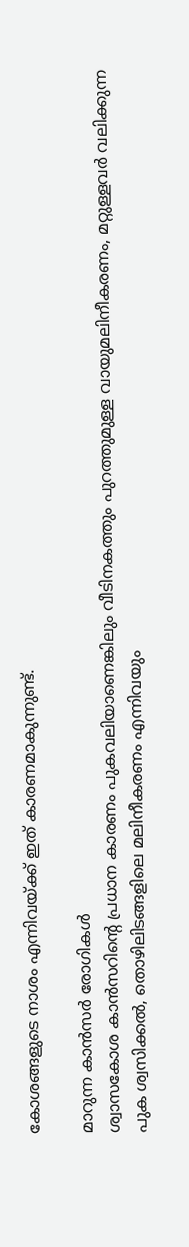കോശങ്ങളുടെ നാശം എന്നിവയ്ക്ക് ഇത് കാരണമാകുന്നുണ്ട്.

മാറുന്ന കാൻസർ രോഗികൾ
ശ്വാസകോശ കാൻസറിൻ്റെ പ്രധാന കാരണം പുകവലിയാണെങ്കിലും വീടിനകത്തും പുറത്തുമുള്ള വായുമലിനീകരണം, മറ്റുള്ളവർ വലിക്കുന്ന പുക ശ്വസിക്കൽ, തൊഴിലിടങ്ങളിലെ മലിനീകരണം എന്നിവയും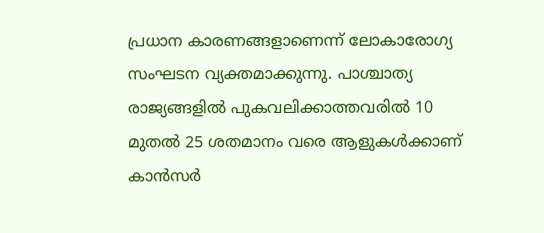പ്രധാന കാരണങ്ങളാണെന്ന് ലോകാരോഗ്യ സംഘടന വ്യക്തമാക്കുന്നു. പാശ്ചാത്യ രാജ്യങ്ങളിൽ പുകവലിക്കാത്തവരിൽ 10 മുതൽ 25 ശതമാനം വരെ ആളുകൾക്കാണ് കാൻസർ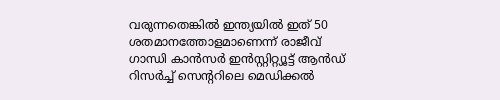വരുന്നതെങ്കിൽ ഇന്ത്യയിൽ ഇത് 50 ശതമാനത്തോളമാണെന്ന് രാജീവ് ഗാന്ധി കാൻസർ ഇൻസ്റ്റിറ്റ്യൂട്ട് ആൻഡ് റിസർച്ച് സെൻ്ററിലെ മെഡിക്കൽ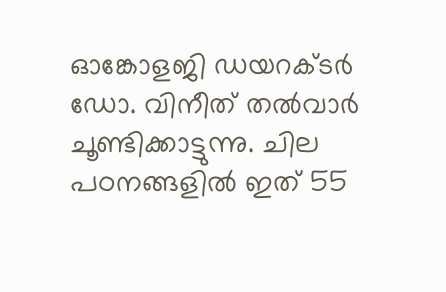ഓങ്കോളജി ഡയറക്ടർ ഡോ. വിനീത് തൽവാർ ചൂണ്ടിക്കാട്ടുന്നു. ചില പഠനങ്ങളിൽ ഇത് 55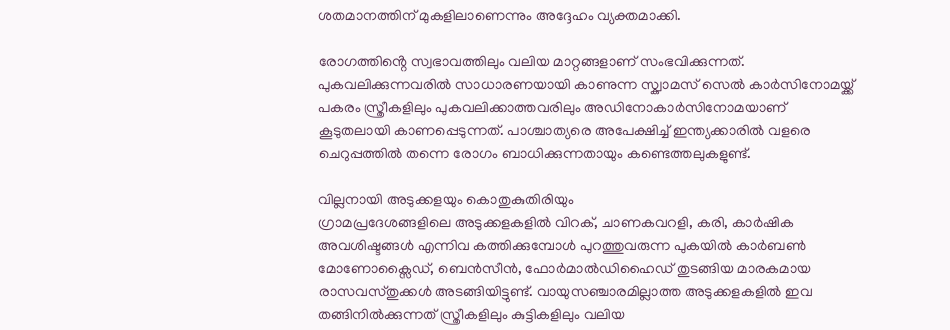ശതമാനത്തിന് മുകളിലാണെന്നും അദ്ദേഹം വ്യക്തമാക്കി.

രോഗത്തിൻ്റെ സ്വഭാവത്തിലും വലിയ മാറ്റങ്ങളാണ് സംഭവിക്കുന്നത്. പുകവലിക്കുന്നവരിൽ സാധാരണയായി കാണുന്ന സ്ക്വാമസ് സെൽ കാർസിനോമയ്ക്ക് പകരം സ്ത്രീകളിലും പുകവലിക്കാത്തവരിലും അഡിനോകാർസിനോമയാണ് കൂടുതലായി കാണപ്പെടുന്നത്. പാശ്ചാത്യരെ അപേക്ഷിച്ച് ഇന്ത്യക്കാരിൽ വളരെ ചെറുപ്പത്തിൽ തന്നെ രോഗം ബാധിക്കുന്നതായും കണ്ടെത്തലുകളുണ്ട്.

വില്ലനായി അടുക്കളയും കൊതുകുതിരിയും
ഗ്രാമപ്രദേശങ്ങളിലെ അടുക്കളകളിൽ വിറക്, ചാണകവറളി, കരി, കാർഷിക അവശിഷ്ടങ്ങൾ എന്നിവ കത്തിക്കുമ്പോൾ പുറത്തുവരുന്ന പുകയിൽ കാർബൺ മോണോക്സൈഡ്, ബെൻസീൻ, ഫോർമാൽഡിഹൈഡ് തുടങ്ങിയ മാരകമായ രാസവസ്തുക്കൾ അടങ്ങിയിട്ടുണ്ട്. വായുസഞ്ചാരമില്ലാത്ത അടുക്കളകളിൽ ഇവ തങ്ങിനിൽക്കുന്നത് സ്ത്രീകളിലും കുട്ടികളിലും വലിയ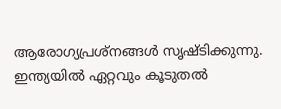ആരോഗ്യപ്രശ്നങ്ങൾ സൃഷ്ടിക്കുന്നു. ഇന്ത്യയിൽ ഏറ്റവും കൂടുതൽ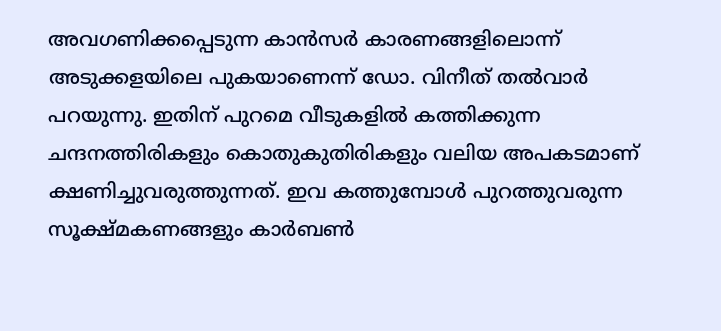അവഗണിക്കപ്പെടുന്ന കാൻസർ കാരണങ്ങളിലൊന്ന് അടുക്കളയിലെ പുകയാണെന്ന് ഡോ. വിനീത് തൽവാർ പറയുന്നു. ഇതിന് പുറമെ വീടുകളിൽ കത്തിക്കുന്ന ചന്ദനത്തിരികളും കൊതുകുതിരികളും വലിയ അപകടമാണ് ക്ഷണിച്ചുവരുത്തുന്നത്. ഇവ കത്തുമ്പോൾ പുറത്തുവരുന്ന സൂക്ഷ്മകണങ്ങളും കാർബൺ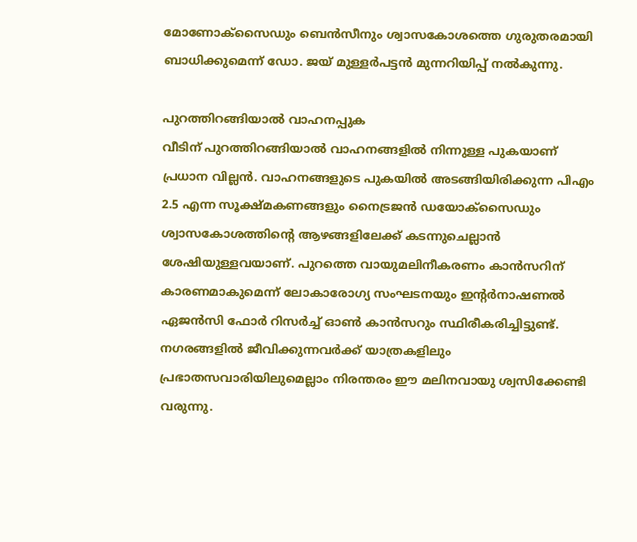മോണോക്സൈഡും ബെൻസീനും ശ്വാസകോശത്തെ ഗുരുതരമായി ബാധിക്കുമെന്ന് ഡോ. ജയ് മുള്ളർപട്ടൻ മുന്നറിയിപ്പ് നൽകുന്നു.

പുറത്തിറങ്ങിയാൽ വാഹനപ്പുക
വീടിന് പുറത്തിറങ്ങിയാൽ വാഹനങ്ങളിൽ നിന്നുള്ള പുകയാണ് പ്രധാന വില്ലൻ. വാഹനങ്ങളുടെ പുകയിൽ അടങ്ങിയിരിക്കുന്ന പിഎം 2.5 എന്ന സൂക്ഷ്മകണങ്ങളും നൈട്രജൻ ഡയോക്സൈഡും ശ്വാസകോശത്തിൻ്റെ ആഴങ്ങളിലേക്ക് കടന്നുചെല്ലാൻ ശേഷിയുള്ളവയാണ്. പുറത്തെ വായുമലിനീകരണം കാൻസറിന് കാരണമാകുമെന്ന് ലോകാരോഗ്യ സംഘടനയും ഇൻ്റർനാഷണൽ ഏജൻസി ഫോർ റിസർച്ച് ഓൺ കാൻസറും സ്ഥിരീകരിച്ചിട്ടുണ്ട്. നഗരങ്ങളിൽ ജീവിക്കുന്നവർക്ക് യാത്രകളിലും പ്രഭാതസവാരിയിലുമെല്ലാം നിരന്തരം ഈ മലിനവായു ശ്വസിക്കേണ്ടി വരുന്നു.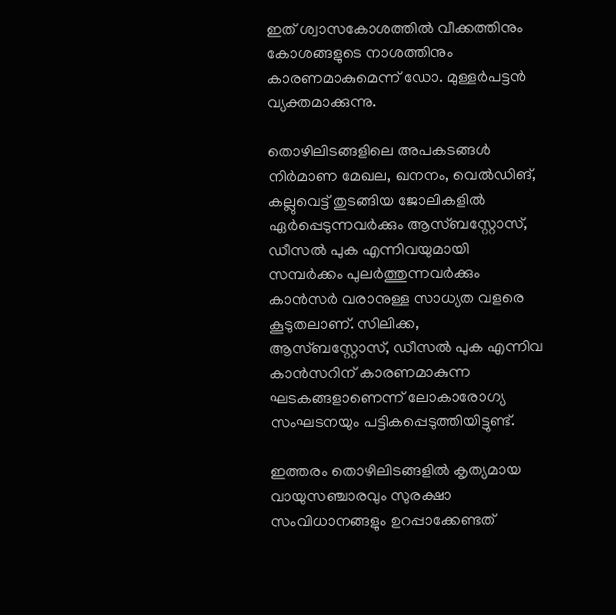ഇത് ശ്വാസകോശത്തിൽ വീക്കത്തിനും കോശങ്ങളുടെ നാശത്തിനും കാരണമാകുമെന്ന് ഡോ. മുള്ളർപട്ടൻ വ്യക്തമാക്കുന്നു.

തൊഴിലിടങ്ങളിലെ അപകടങ്ങൾ
നിർമാണ മേഖല, ഖനനം, വെൽഡിങ്, കല്ലുവെട്ട് തുടങ്ങിയ ജോലികളിൽ ഏർപ്പെടുന്നവർക്കും ആസ്ബസ്റ്റോസ്, ഡീസൽ പുക എന്നിവയുമായി സമ്പർക്കം പുലർത്തുന്നവർക്കും കാൻസർ വരാനുള്ള സാധ്യത വളരെ കൂടുതലാണ്. സിലിക്ക, ആസ്ബസ്റ്റോസ്, ഡീസൽ പുക എന്നിവ കാൻസറിന് കാരണമാകുന്ന ഘടകങ്ങളാണെന്ന് ലോകാരോഗ്യ സംഘടനയും പട്ടികപ്പെടുത്തിയിട്ടുണ്ട്.

ഇത്തരം തൊഴിലിടങ്ങളിൽ കൃത്യമായ വായുസഞ്ചാരവും സുരക്ഷാ സംവിധാനങ്ങളും ഉറപ്പാക്കേണ്ടത്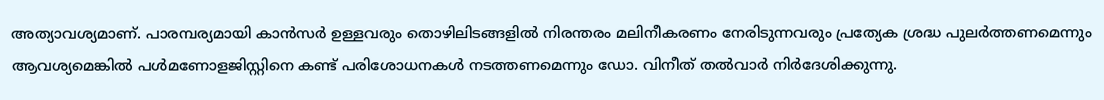അത്യാവശ്യമാണ്. പാരമ്പര്യമായി കാൻസർ ഉള്ളവരും തൊഴിലിടങ്ങളിൽ നിരന്തരം മലിനീകരണം നേരിടുന്നവരും പ്രത്യേക ശ്രദ്ധ പുലർത്തണമെന്നും ആവശ്യമെങ്കിൽ പൾമണോളജിസ്റ്റിനെ കണ്ട് പരിശോധനകൾ നടത്തണമെന്നും ഡോ. വിനീത് തൽവാർ നിർദേശിക്കുന്നു.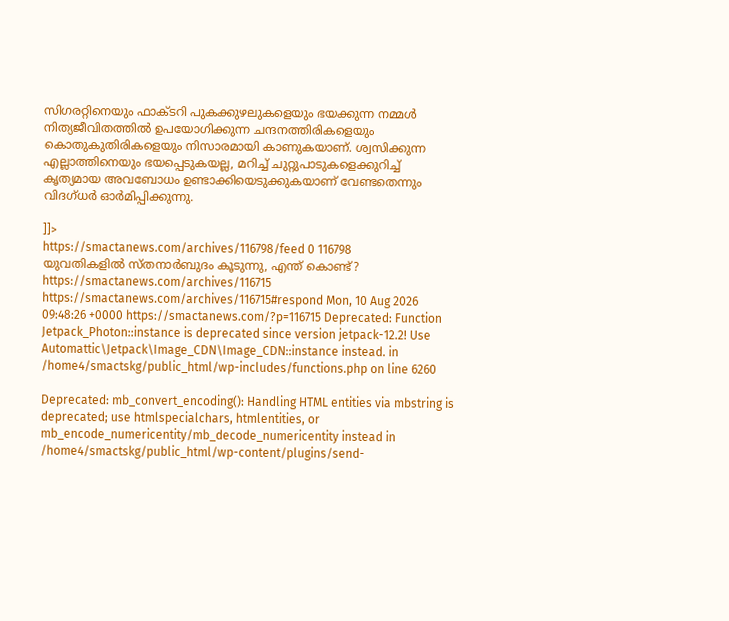സിഗരറ്റിനെയും ഫാക്ടറി പുകക്കുഴലുകളെയും ഭയക്കുന്ന നമ്മൾ നിത്യജീവിതത്തിൽ ഉപയോഗിക്കുന്ന ചന്ദനത്തിരികളെയും കൊതുകുതിരികളെയും നിസാരമായി കാണുകയാണ്. ശ്വസിക്കുന്ന എല്ലാത്തിനെയും ഭയപ്പെടുകയല്ല, മറിച്ച് ചുറ്റുപാടുകളെക്കുറിച്ച് കൃത്യമായ അവബോധം ഉണ്ടാക്കിയെടുക്കുകയാണ് വേണ്ടതെന്നും വിദഗ്ധർ ഓർമിപ്പിക്കുന്നു.

]]>
https://smactanews.com/archives/116798/feed 0 116798
യുവതികളില്‍ സ്‌തനാര്‍ബുദം കൂടുന്നു, എന്ത് കൊണ്ട്? https://smactanews.com/archives/116715 https://smactanews.com/archives/116715#respond Mon, 10 Aug 2026 09:48:26 +0000 https://smactanews.com/?p=116715 Deprecated: Function Jetpack_Photon::instance is deprecated since version jetpack-12.2! Use Automattic\Jetpack\Image_CDN\Image_CDN::instance instead. in /home4/smactskg/public_html/wp-includes/functions.php on line 6260

Deprecated: mb_convert_encoding(): Handling HTML entities via mbstring is deprecated; use htmlspecialchars, htmlentities, or mb_encode_numericentity/mb_decode_numericentity instead in /home4/smactskg/public_html/wp-content/plugins/send-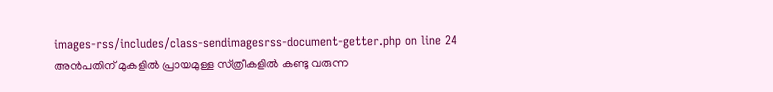images-rss/includes/class-sendimagesrss-document-getter.php on line 24
അന്‍പതിന് മുകളില്‍ പ്രായമുള്ള സ്‌ത്രീകളില്‍ കണ്ടു വരുന്ന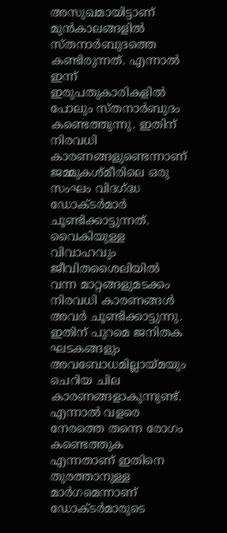അസുഖമായിട്ടാണ് മുന്‍കാലങ്ങളില്‍ സ്‌തനാര്‍ബുദത്തെ കണ്ടിരുന്നത്. എന്നാല്‍ ഇന്ന് ഇരുപതുകാരികളില്‍ പോലും സ്‌തനാര്‍ബുദം കണ്ടെത്തുന്നു. ഇതിന് നിരവധി കാരണങ്ങളുണ്ടെന്നാണ് ജമ്മുകശ്‌മീരിലെ ഒരു സംഘം വിദഗ്ദ്ധ ഡോക്‌ടര്‍മാര്‍ ചൂണ്ടിക്കാട്ടുന്നത്. വൈകിയുള്ള വിവാഹവും ജീവിതശൈലിയില്‍ വന്ന മാറ്റങ്ങളുമടക്കം നിരവധി കാരണങ്ങള്‍ അവര്‍ ചൂണ്ടിക്കാട്ടുന്നു. ഇതിന് പുറമെ ജനിതക ഘടകങ്ങളും അവബോധമില്ലായ്‌മയും ചെറിയ ചില കാരണങ്ങളാകുന്നുണ്ട്. എന്നാല്‍ വളരെ നേരത്തെ തന്നെ രോഗം കണ്ടെത്തുക എന്നതാണ് ഇതിനെ തുരത്താനുള്ള മാര്‍ഗമെന്നാണ് ഡോക്‌ടര്‍മാരുടെ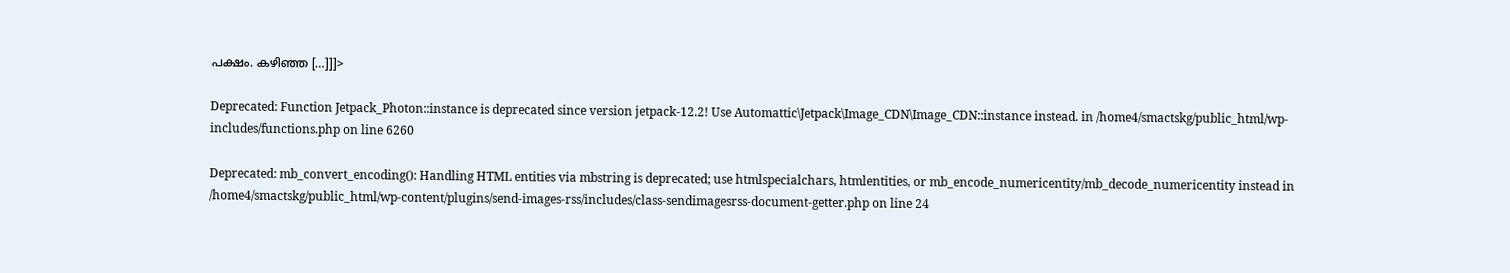പക്ഷം. കഴിഞ്ഞ […]]]>

Deprecated: Function Jetpack_Photon::instance is deprecated since version jetpack-12.2! Use Automattic\Jetpack\Image_CDN\Image_CDN::instance instead. in /home4/smactskg/public_html/wp-includes/functions.php on line 6260

Deprecated: mb_convert_encoding(): Handling HTML entities via mbstring is deprecated; use htmlspecialchars, htmlentities, or mb_encode_numericentity/mb_decode_numericentity instead in /home4/smactskg/public_html/wp-content/plugins/send-images-rss/includes/class-sendimagesrss-document-getter.php on line 24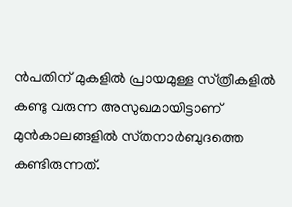ന്‍പതിന് മുകളില്‍ പ്രായമുള്ള സ്‌ത്രീകളില്‍ കണ്ടു വരുന്ന അസുഖമായിട്ടാണ് മുന്‍കാലങ്ങളില്‍ സ്‌തനാര്‍ബുദത്തെ കണ്ടിരുന്നത്.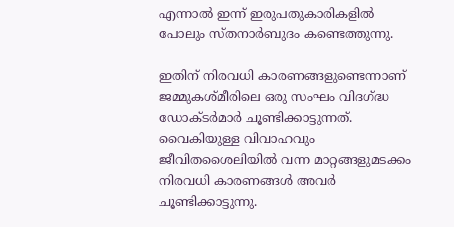എന്നാല്‍ ഇന്ന് ഇരുപതുകാരികളില്‍ പോലും സ്‌തനാര്‍ബുദം കണ്ടെത്തുന്നു.

ഇതിന് നിരവധി കാരണങ്ങളുണ്ടെന്നാണ് ജമ്മുകശ്‌മീരിലെ ഒരു സംഘം വിദഗ്ദ്ധ ഡോക്‌ടര്‍മാര്‍ ചൂണ്ടിക്കാട്ടുന്നത്. വൈകിയുള്ള വിവാഹവും ജീവിതശൈലിയില്‍ വന്ന മാറ്റങ്ങളുമടക്കം നിരവധി കാരണങ്ങള്‍ അവര്‍ ചൂണ്ടിക്കാട്ടുന്നു.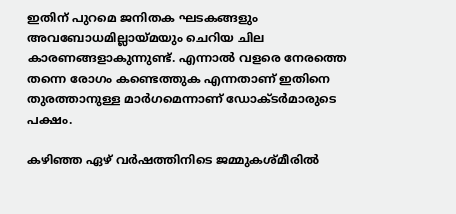ഇതിന് പുറമെ ജനിതക ഘടകങ്ങളും അവബോധമില്ലായ്‌മയും ചെറിയ ചില കാരണങ്ങളാകുന്നുണ്ട്. എന്നാല്‍ വളരെ നേരത്തെ തന്നെ രോഗം കണ്ടെത്തുക എന്നതാണ് ഇതിനെ തുരത്താനുള്ള മാര്‍ഗമെന്നാണ് ഡോക്‌ടര്‍മാരുടെ പക്ഷം.

കഴിഞ്ഞ ഏഴ് വര്‍ഷത്തിനിടെ ജമ്മുകശ്‌മീരില്‍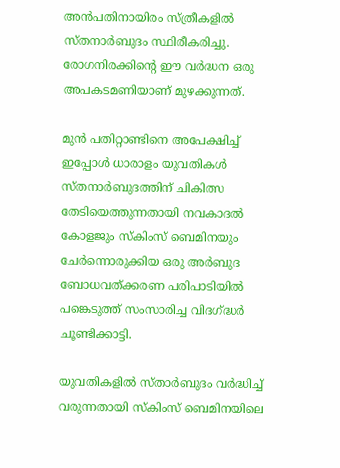അന്‍പതിനായിരം സ്‌ത്രീകളില്‍ സ്‌തനാര്‍ബുദം സ്ഥിരീകരിച്ചു. രോഗനിരക്കിന്‍റെ ഈ വര്‍ദ്ധന ഒരു അപകടമണിയാണ് മുഴക്കുന്നത്.

മുന്‍ പതിറ്റാണ്ടിനെ അപേക്ഷിച്ച് ഇപ്പോള്‍ ധാരാളം യുവതികള്‍ സ്‌തനാര്‍ബുദത്തിന് ചികിത്സ തേടിയെത്തുന്നതായി നവകാദല്‍ കോളജും സ്‌കിംസ് ബെമിനയും ചേര്‍ന്നൊരുക്കിയ ഒരു അര്‍ബുദ ബോധവത്ക്കരണ പരിപാടിയില്‍ പങ്കെടുത്ത് സംസാരിച്ച വിദഗ്ദ്ധര്‍ ചൂണ്ടിക്കാട്ടി.

യുവതികളില്‍ സ്‌താര്‍ബുദം വര്‍ദ്ധിച്ച് വരുന്നതായി സ്‌കിംസ് ബെമിനയിലെ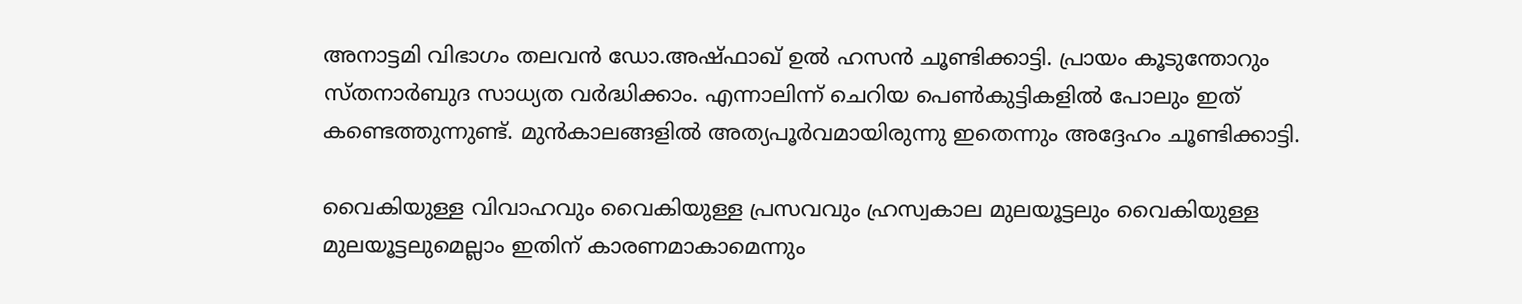അനാട്ടമി വിഭാഗം തലവന്‍ ഡോ.അഷ്‌ഫാഖ് ഉല്‍ ഹസന്‍ ചൂണ്ടിക്കാട്ടി. പ്രായം കൂടുന്തോറും സ്‌തനാര്‍ബുദ സാധ്യത വര്‍ദ്ധിക്കാം. എന്നാലിന്ന് ചെറിയ പെണ്‍കുട്ടികളില്‍ പോലും ഇത് കണ്ടെത്തുന്നുണ്ട്. മുന്‍കാലങ്ങളില്‍ അത്യപൂര്‍വമായിരുന്നു ഇതെന്നും അദ്ദേഹം ചൂണ്ടിക്കാട്ടി.

വൈകിയുള്ള വിവാഹവും വൈകിയുള്ള പ്രസവവും ഹ്രസ്വകാല മുലയൂട്ടലും വൈകിയുള്ള മുലയൂട്ടലുമെല്ലാം ഇതിന് കാരണമാകാമെന്നും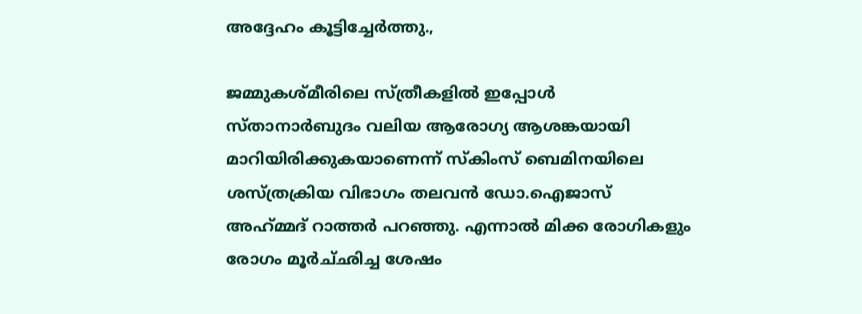അദ്ദേഹം കൂട്ടിച്ചേര്‍ത്തു.,

ജമ്മുകശ്‌മീരിലെ സ്‌ത്രീകളില്‍ ഇപ്പോള്‍ സ്‌താനാര്‍ബുദം വലിയ ആരോഗ്യ ആശങ്കയായി മാറിയിരിക്കുകയാണെന്ന് സ്‌കിംസ് ബെമിനയിലെ ശസ്‌ത്രക്രിയ വിഭാഗം തലവന്‍ ഡോ.ഐജാസ് അഹ്‌മ്മദ് റാത്തര്‍ പറഞ്ഞു. എന്നാല്‍ മിക്ക രോഗികളും രോഗം മൂര്‍ച്‌ഛിച്ച ശേഷം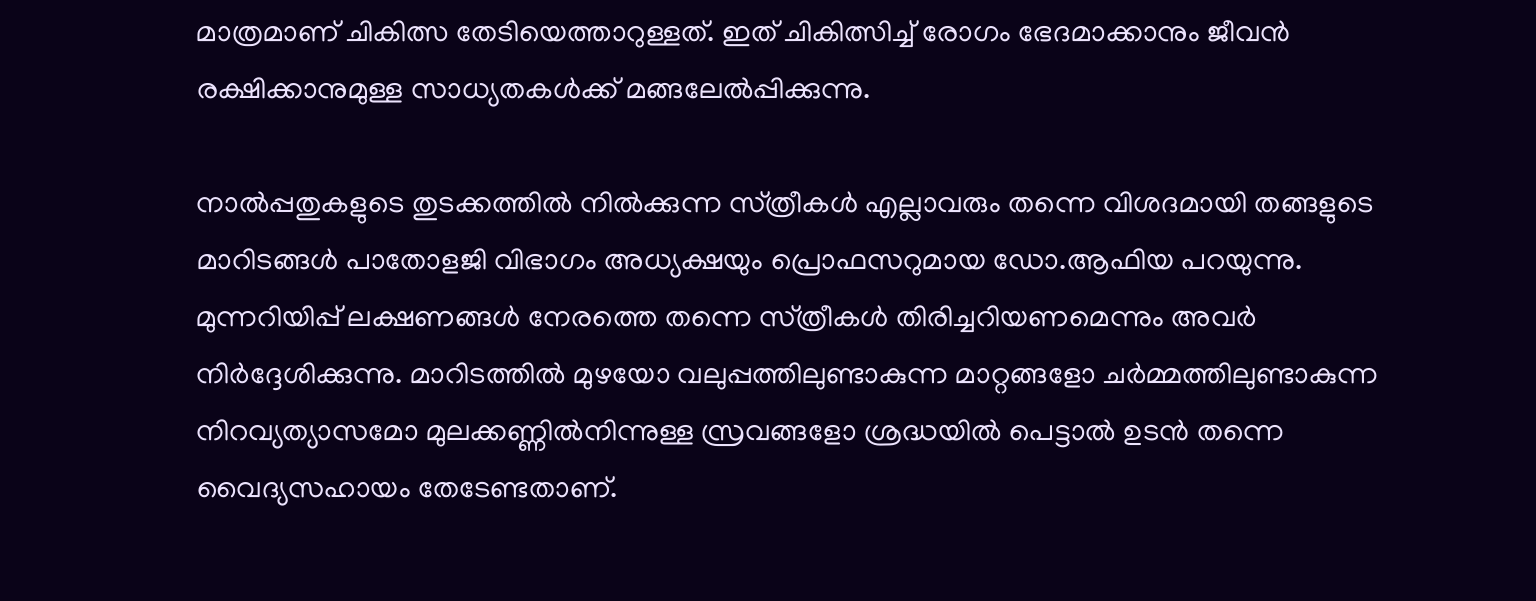മാത്രമാണ് ചികിത്സ തേടിയെത്താറുള്ളത്. ഇത് ചികിത്സിച്ച് രോഗം ഭേദമാക്കാനും ജീവന്‍ രക്ഷിക്കാനുമുള്ള സാധ്യതകള്‍ക്ക് മങ്ങലേല്‍പ്പിക്കുന്നു.

നാല്‍പ്പതുകളുടെ തുടക്കത്തില്‍ നില്‍ക്കുന്ന സ്‌ത്രീകള്‍ എല്ലാവരും തന്നെ വിശദമായി തങ്ങളുടെ മാറിടങ്ങള്‍ പാതോളജി വിഭാഗം അധ്യക്ഷയും പ്രൊഫസറുമായ ഡോ.ആഫിയ പറയുന്നു. മുന്നറിയിപ്പ് ലക്ഷണങ്ങള്‍ നേരത്തെ തന്നെ സ്‌ത്രീകള്‍ തിരിച്ചറിയണമെന്നും അവര്‍ നിര്‍ദ്ദേശിക്കുന്നു. മാറിടത്തില്‍ മുഴയോ വലുപ്പത്തിലുണ്ടാകുന്ന മാറ്റങ്ങളോ ചര്‍മ്മത്തിലുണ്ടാകുന്ന നിറവ്യത്യാസമോ മുലക്കണ്ണില്‍നിന്നുള്ള സ്രവങ്ങളോ ശ്രദ്ധയില്‍ പെട്ടാല്‍ ഉടന്‍ തന്നെ വൈദ്യസഹായം തേടേണ്ടതാണ്.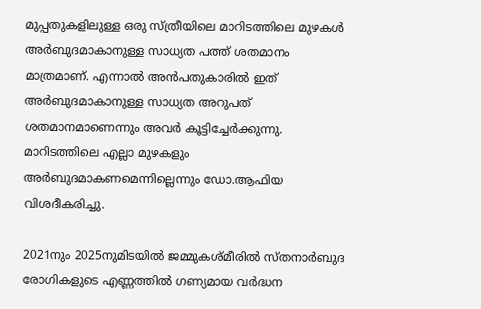മുപ്പതുകളിലുള്ള ഒരു സ്‌ത്രീയിലെ മാറിടത്തിലെ മുഴകള്‍ അര്‍ബുദമാകാനുള്ള സാധ്യത പത്ത് ശതമാനം മാത്രമാണ്. എന്നാല്‍ അന്‍പതുകാരില്‍ ഇത് അര്‍ബുദമാകാനുള്ള സാധ്യത അറുപത് ശതമാനമാണെന്നും അവര്‍ കൂട്ടിച്ചേര്‍ക്കുന്നു. മാറിടത്തിലെ എല്ലാ മുഴകളും അര്‍ബുദമാകണമെന്നില്ലെന്നും ഡോ.ആഫിയ വിശദീകരിച്ചു.

2021നും 2025നുമിടയില്‍ ജമ്മുകശ്‌മീരില്‍ സ്‌തനാര്‍ബുദ രോഗികളുടെ എണ്ണത്തില്‍ ഗണ്യമായ വര്‍ദ്ധന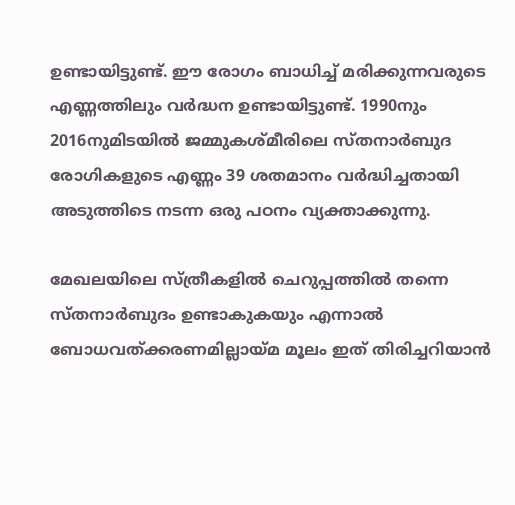ഉണ്ടായിട്ടുണ്ട്. ഈ രോഗം ബാധിച്ച് മരിക്കുന്നവരുടെ എണ്ണത്തിലും വര്‍ദ്ധന ഉണ്ടായിട്ടുണ്ട്. 1990നും 2016നുമിടയില്‍ ജമ്മുകശ്‌മീരിലെ സ്‌തനാര്‍ബുദ രോഗികളുടെ എണ്ണം 39 ശതമാനം വര്‍ദ്ധിച്ചതായി അടുത്തിടെ നടന്ന ഒരു പഠനം വ്യക്താക്കുന്നു.

മേഖലയിലെ സ്‌ത്രീകളില്‍ ചെറുപ്പത്തില്‍ തന്നെ സ്‌തനാര്‍ബുദം ഉണ്ടാകുകയും എന്നാല്‍ ബോധവത്ക്കരണമില്ലായ്‌മ മൂലം ഇത് തിരിച്ചറിയാന്‍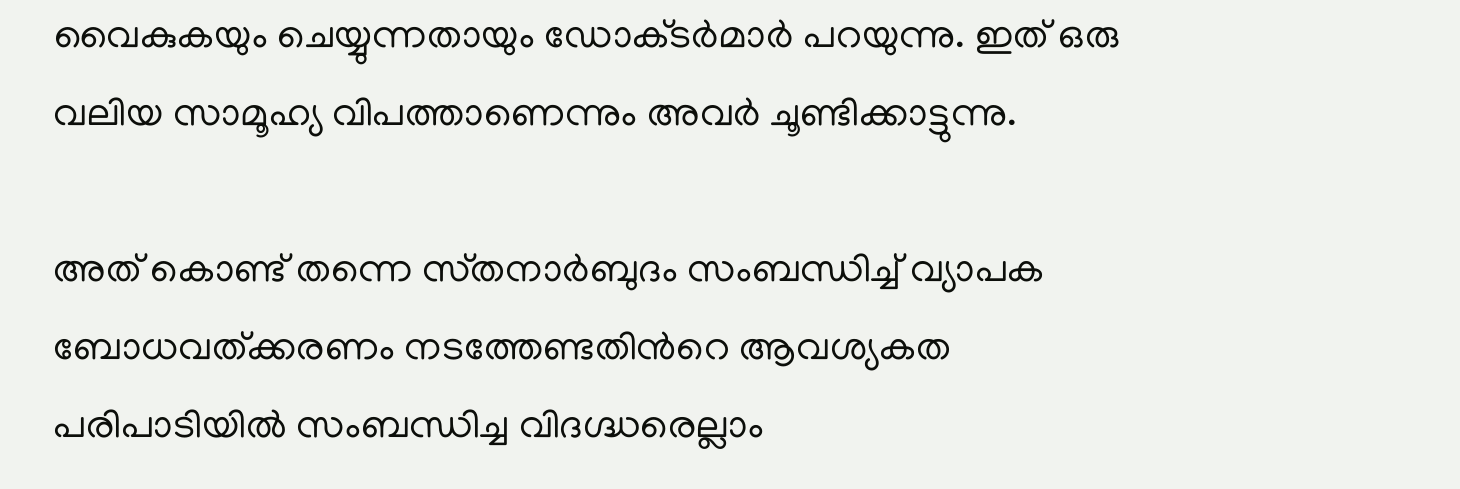വൈകുകയും ചെയ്യുന്നതായും ഡോക്‌ടര്‍മാര്‍ പറയുന്നു. ഇത് ഒരു വലിയ സാമൂഹ്യ വിപത്താണെന്നും അവര്‍ ചൂണ്ടിക്കാട്ടുന്നു.

അത് കൊണ്ട് തന്നെ സ്‌തനാര്‍ബുദം സംബന്ധിച്ച് വ്യാപക ബോധവത്ക്കരണം നടത്തേണ്ടതിന്‍റെ ആവശ്യകത പരിപാടിയില്‍ സംബന്ധിച്ച വിദഗ്ദ്ധരെല്ലാം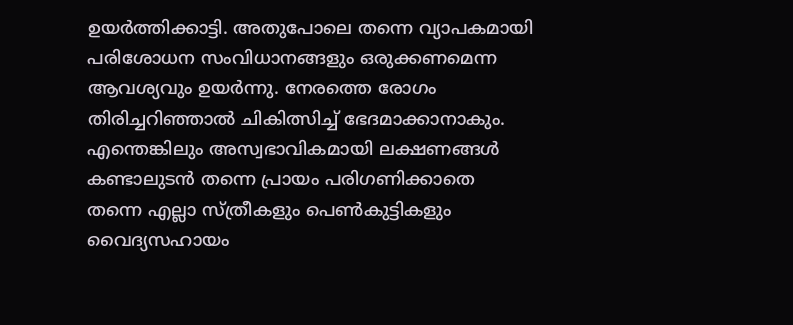ഉയര്‍ത്തിക്കാട്ടി. അതുപോലെ തന്നെ വ്യാപകമായി പരിശോധന സംവിധാനങ്ങളും ഒരുക്കണമെന്ന ആവശ്യവും ഉയര്‍ന്നു. നേരത്തെ രോഗം തിരിച്ചറിഞ്ഞാല്‍ ചികിത്സിച്ച് ഭേദമാക്കാനാകും. എന്തെങ്കിലും അസ്വഭാവികമായി ലക്ഷണങ്ങള്‍ കണ്ടാലുടന്‍ തന്നെ പ്രായം പരിഗണിക്കാതെ തന്നെ എല്ലാ സ്‌ത്രീകളും പെണ്‍കുട്ടികളും വൈദ്യസഹായം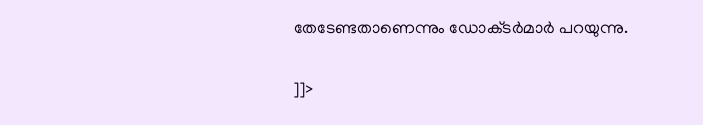തേടേണ്ടതാണെന്നും ഡോക്‌ടര്‍മാര്‍ പറയുന്നു.

]]>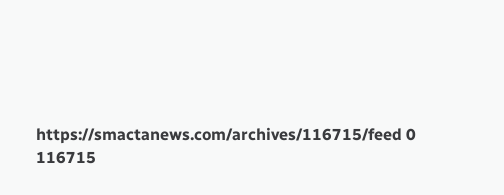https://smactanews.com/archives/116715/feed 0 116715